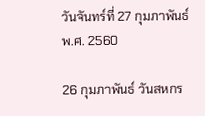วันจันทร์ที่ 27 กุมภาพันธ์ พ.ศ. 2560

26 กุมภาพันธ์ วันสหกร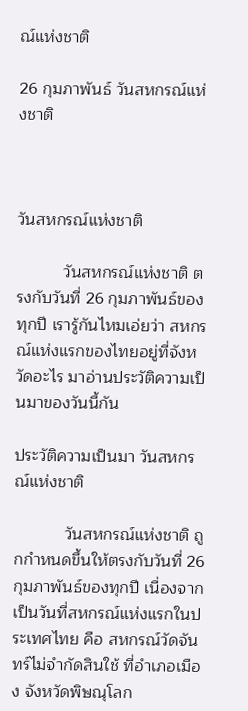ณ์แห่งชาติ

26 กุมภาพันธ์ วันสหกรณ์แห่งชาติ



วันสหกรณ์แห่งชาติ

          วันสหกรณ์แห่งชาติ ตรงกับวันที่ 26 กุมภาพันธ์ของทุกปี เรารู้กันไหมเอ่ยว่า สหกรณ์แห่งแรกของไทยอยู่ที่จังหวัดอะไร มาอ่านประวัติความเป็นมาของวันนี้กัน

ประวัติความเป็นมา วันสหกรณ์แห่งชาติ

           วันสหกรณ์แห่งชาติ ถูกกำหนดขึ้นให้ตรงกับวันที่ 26 กุมภาพันธ์ของทุกปี เนื่องจากเป็นวันที่สหกรณ์แห่งแรกในประเทศไทย คือ สหกรณ์วัดจันทร์ไม่จำกัดสินใช้ ที่อำเภอเมือง จังหวัดพิษณุโลก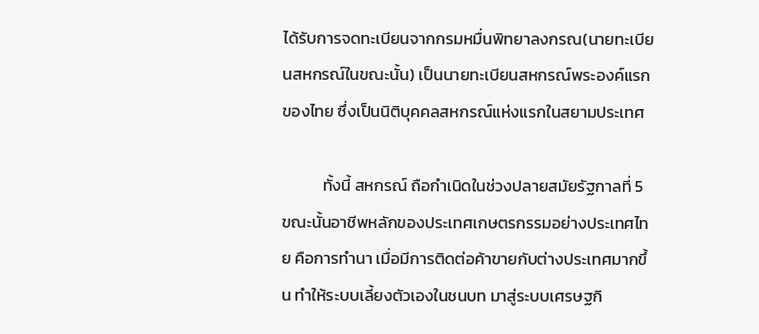ได้รับการจดทะเบียนจากกรมหมื่นพิทยาลงกรณ(นายทะเบียนสหกรณ์ในขณะนั้น) เป็นนายทะเบียนสหกรณ์พระองค์แรกของไทย ซึ่งเป็นนิติบุคคลสหกรณ์แห่งแรกในสยามประเทศ

           ทั้งนี้ สหกรณ์ ถือกำเนิดในช่วงปลายสมัยรัฐกาลที่ 5 ขณะนั้นอาชีพหลักของประเทศเกษตรกรรมอย่างประเทศไทย คือการทำนา เมื่อมีการติดต่อค้าขายกับต่างประเทศมากขึ้น ทำให้ระบบเลี้ยงตัวเองในชนบท มาสู่ระบบเศรษฐกิ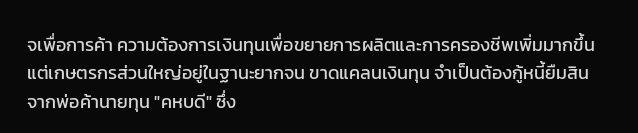จเพื่อการค้า ความต้องการเงินทุนเพื่อขยายการผลิตและการครองชีพเพิ่มมากขึ้น แต่เกษตรกรส่วนใหญ่อยู่ในฐานะยากจน ขาดแคลนเงินทุน จำเป็นต้องกู้หนี้ยืมสินจากพ่อค้านายทุน "คหบดี" ซึ่ง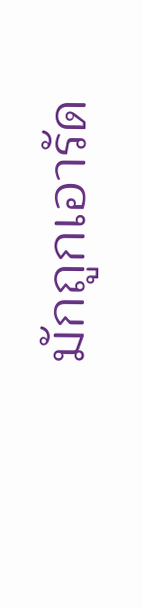มักถูกเอารัด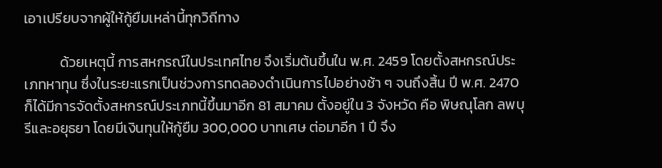เอาเปรียบจากผู้ให้กู้ยืมเหล่านี้ทุกวิถีทาง

           ด้วยเหตุนี้ การสหกรณ์ในประเทศไทย จึงเริ่มต้นขึ้นใน พ.ศ. 2459 โดยตั้งสหกรณ์ประเภทหาทุน ซึ่งในระยะแรกเป็นช่วงการทดลองดำเนินการไปอย่างช้า ๆ จนถึงสิ้น ปี พ.ศ. 2470 ก็ได้มีการจัดตั้งสหกรณ์ประเภทนี้ขึ้นมาอีก 81 สมาคม ตั้งอยู่ใน 3 จังหวัด คือ พิษณุโลก ลพบุ รีและอยุธยา โดยมีเงินทุนให้กู้ยืม 300,000 บาทเศษ ต่อมาอีก 1 ปี จึง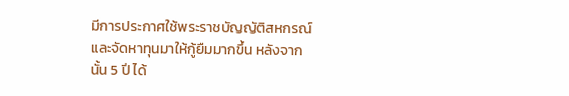มีการประกาศใช้พระราชบัญญัติสหกรณ์ และจัดหาทุนมาให้กู้ยืมมากขึ้น หลังจากนั้น 5 ปี ได้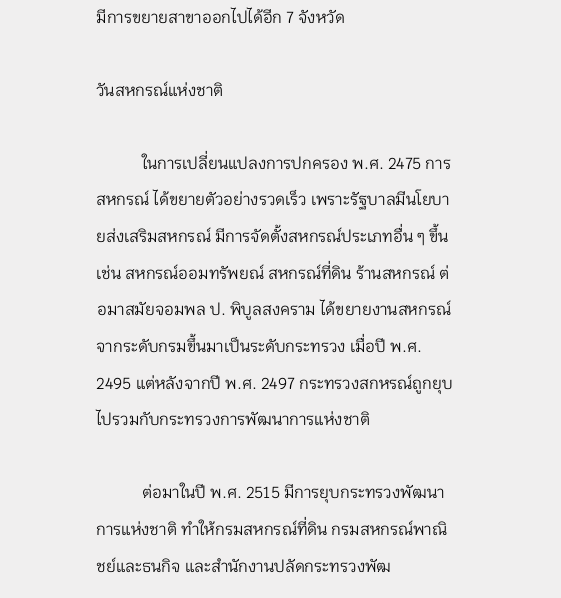มีการขยายสาขาออกไปได้อีก 7 จังหวัด

วันสหกรณ์แห่งชาติ

           ในการเปลี่ยนแปลงการปกครอง พ.ศ. 2475 การสหกรณ์ ได้ขยายตัวอย่างรวดเร็ว เพราะรัฐบาลมีนโยบายส่งเสริมสหกรณ์ มีการจัดตั้งสหกรณ์ประเภทอื่น ๆ ขึ้น เช่น สหกรณ์ออมทรัพยณ์ สหกรณ์ที่ดิน ร้านสหกรณ์ ต่อมาสมัยจอมพล ป. พิบูลสงคราม ได้ขยายงานสหกรณ์จากระดับกรมขึ้นมาเป็นระดับกระทรวง เมื่อปี พ.ศ. 2495 แต่หลังจากปี พ.ศ. 2497 กระทรวงสกหรณ์ถูกยุบไปรวมกับกระทรวงการพัฒนาการแห่งชาติ

           ต่อมาในปี พ.ศ. 2515 มีการยุบกระทรวงพัฒนาการแห่งชาติ ทำให้กรมสหกรณ์ที่ดิน กรมสหกรณ์พาณิชย์และธนกิจ และสำนักงานปลัดกระทรวงพัฒ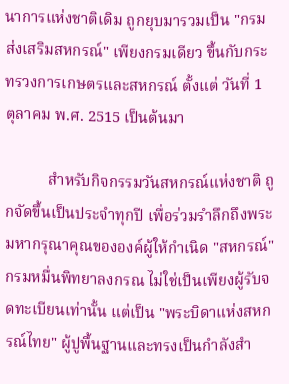นาการแห่งชาติเดิม ถูกยุบมารวมเป็น "กรมส่งเสริมสหกรณ์" เพียงกรมเดียว ขึ้นกับกระทรวงการเกษตรและสหกรณ์ ตั้งแต่ วันที่ 1 ตุลาคม พ.ศ. 2515 เป็นต้นมา

           สำหรับกิจกรรมวันสหกรณ์แห่งชาติ ถูกจัดขึ้นเป็นประจำทุกปี เพื่อร่วมรำลึกถึงพระมหากรุณาคุณขององค์ผู้ให้กำเนิด "สหกรณ์" กรมหมื่นพิทยาลงกรณ ไม่ใช่เป็นเพียงผู้รับจดทะเบียนเท่านั้น แต่เป็น "พระบิดาแห่งสหกรณ์ไทย" ผู้ปูพื้นฐานและทรงเป็นกำลังสำ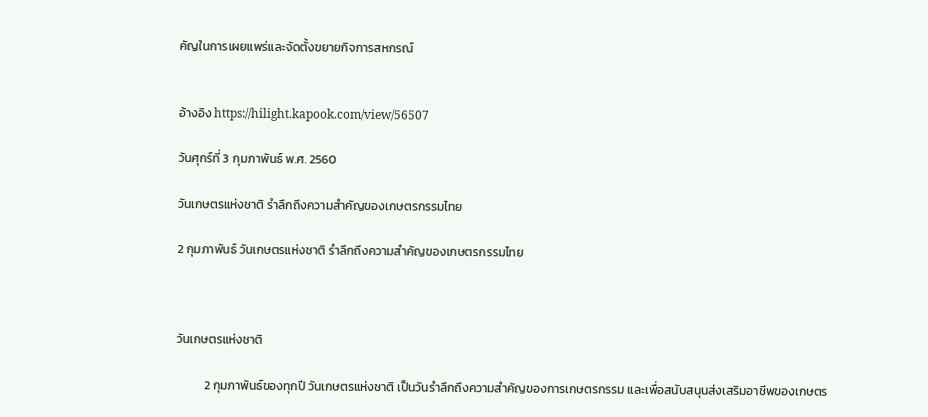คัญในการเผยแพร่และจัดตั้งขยายกิจการสหกรณ์


อ้างอิง https://hilight.kapook.com/view/56507

วันศุกร์ที่ 3 กุมภาพันธ์ พ.ศ. 2560

วันเกษตรแห่งชาติ รำลึกถึงความสำคัญของเกษตรกรรมไทย

2 กุมภาพันธ์ วันเกษตรแห่งชาติ รำลึกถึงความสำคัญของเกษตรกรรมไทย



วันเกษตรแห่งชาติ

          2 กุมภาพันธ์ของทุกปี วันเกษตรแห่งชาติ เป็นวันรำลึกถึงความสำคัญของการเกษตรกรรม และเพื่อสนับสนุนส่งเสริมอาชีพของเกษตร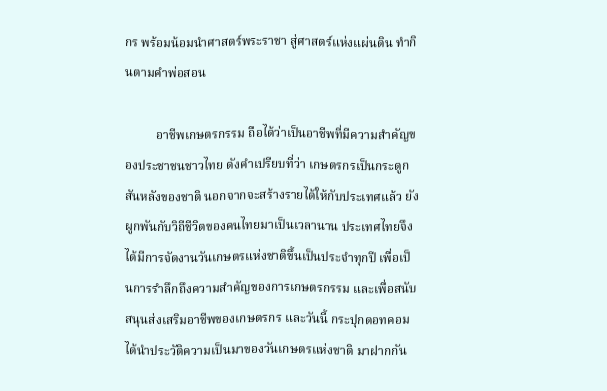กร พร้อมน้อมนำศาสตร์พระราชา สู่ศาสตร์แห่งแผ่นดิน ทำกินตามคำพ่อสอน

          อาชีพเกษตรกรรม ถือได้ว่าเป็นอาชีพที่มีความสำคัญของประชาชนชาวไทย ดังคำเปรียบที่ว่า เกษตรกรเป็นกระดูกสันหลังของชาติ นอกจากจะสร้างรายได้ให้กับประเทศแล้ว ยังผูกพันกับวิถีชีวิตของคนไทยมาเป็นเวลานาน ประเทศไทยจึงได้มีการจัดงานวันเกษตรแห่งชาติขึ้นเป็นประจำทุกปี เพื่อเป็นการรำลึกถึงความสำคัญของการเกษตรกรรม และเพื่อสนับสนุนส่งเสริมอาชีพของเกษตรกร และวันนี้ กระปุกดอทคอม ได้นำประวัติความเป็นมาของวันเกษตรแห่งชาติ มาฝากกัน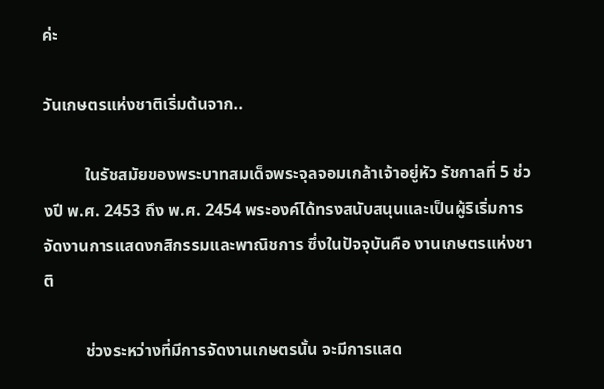ค่ะ

วันเกษตรแห่งชาติเริ่มต้นจาก..

          ในรัชสมัยของพระบาทสมเด็จพระจุลจอมเกล้าเจ้าอยู่หัว รัชกาลที่ 5 ช่วงปี พ.ศ. 2453 ถึง พ.ศ. 2454 พระองค์ได้ทรงสนับสนุนและเป็นผู้ริเริ่มการจัดงานการแสดงกสิกรรมและพาณิชการ ซึ่งในปัจจุบันคือ งานเกษตรแห่งชาติ

          ช่วงระหว่างที่มีการจัดงานเกษตรนั้น จะมีการแสด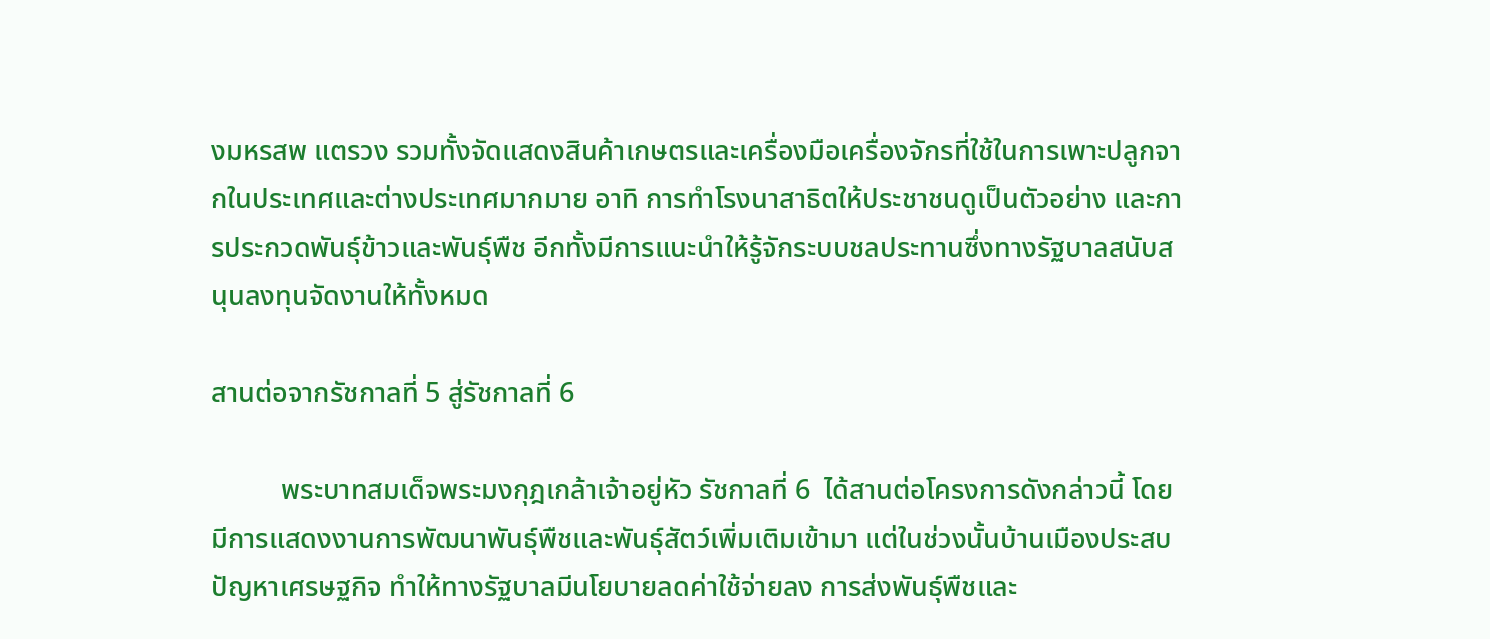งมหรสพ แตรวง รวมทั้งจัดแสดงสินค้าเกษตรและเครื่องมือเครื่องจักรที่ใช้ในการเพาะปลูกจากในประเทศและต่างประเทศมากมาย อาทิ การทำโรงนาสาธิตให้ประชาชนดูเป็นตัวอย่าง และการประกวดพันธุ์ข้าวและพันธุ์พืช อีกทั้งมีการแนะนำให้รู้จักระบบชลประทานซึ่งทางรัฐบาลสนับสนุนลงทุนจัดงานให้ทั้งหมด

สานต่อจากรัชกาลที่ 5 สู่รัชกาลที่ 6

          พระบาทสมเด็จพระมงกุฎเกล้าเจ้าอยู่หัว รัชกาลที่ 6  ได้สานต่อโครงการดังกล่าวนี้ โดยมีการแสดงงานการพัฒนาพันธุ์พืชและพันธุ์สัตว์เพิ่มเติมเข้ามา แต่ในช่วงนั้นบ้านเมืองประสบปัญหาเศรษฐกิจ ทำให้ทางรัฐบาลมีนโยบายลดค่าใช้จ่ายลง การส่งพันธุ์พืชและ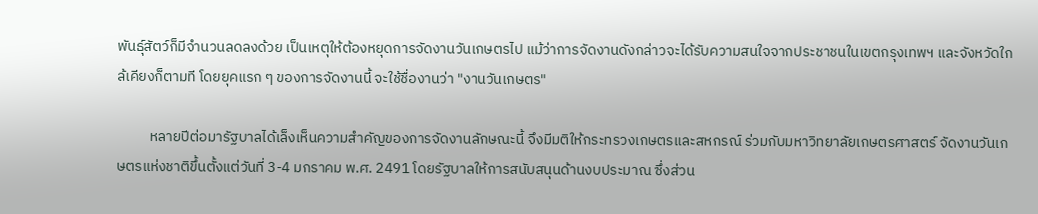พันธุ์สัตว์ก็มีจำนวนลดลงด้วย เป็นเหตุให้ต้องหยุดการจัดงานวันเกษตรไป แม้ว่าการจัดงานดังกล่าวจะได้รับความสนใจจากประชาชนในเขตกรุงเทพฯ และจังหวัดใกล้เคียงก็ตามที โดยยุคแรก ๆ ของการจัดงานนี้ จะใช้ชื่องานว่า "งานวันเกษตร"

          หลายปีต่อมารัฐบาลได้เล็งเห็นความสำคัญของการจัดงานลักษณะนี้ จึงมีมติให้กระทรวงเกษตรและสหกรณ์ ร่วมกับมหาวิทยาลัยเกษตรศาสตร์ จัดงานวันเกษตรแห่งชาติขึ้นตั้งแต่วันที่ 3-4 มกราคม พ.ศ. 2491 โดยรัฐบาลให้การสนับสนุนด้านงบประมาณ ซึ่งส่วน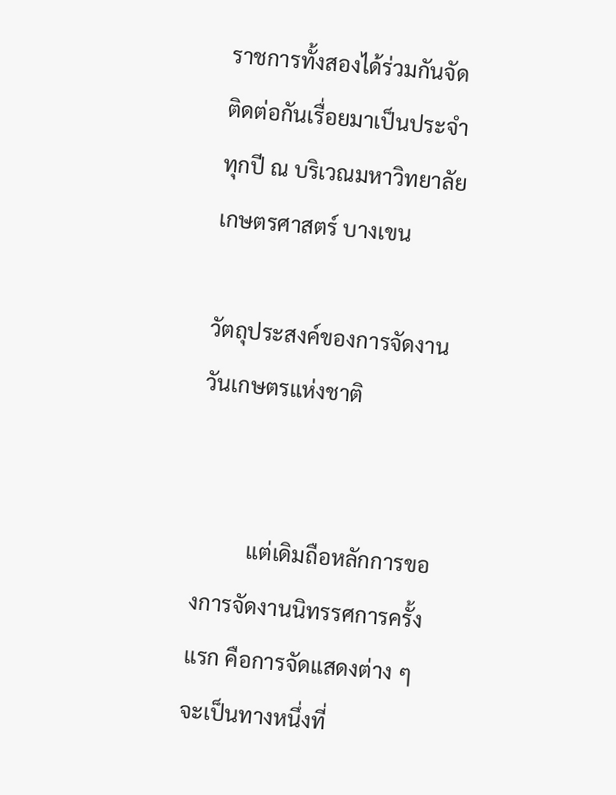ราชการทั้งสองได้ร่วมกันจัดติดต่อกันเรื่อยมาเป็นประจำทุกปี ณ บริเวณมหาวิทยาลัยเกษตรศาสตร์ บางเขน

วัตถุประสงค์ของการจัดงานวันเกษตรแห่งชาติ


          แต่เดิมถือหลักการของการจัดงานนิทรรศการครั้งแรก คือการจัดแสดงต่าง ๆ จะเป็นทางหนึ่งที่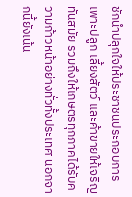ชักนำปลุกใจให้ประชาชนประกอบการเพาะปลูก เลี้ยงสัตว์ และค้าขายให้เจริญทันสมัย รวมถึงให้เกษตรทุกภาคได้รับความก้าวหน้าอย่างทั่วทั้งประเทศ นอกจากนี้ยังเน้น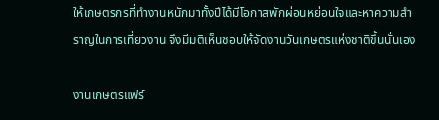ให้เกษตรกรที่ทำงานหนักมาทั้งปีได้มีโอกาสพักผ่อนหย่อนใจและหาความสำราญในการเที่ยวงาน จึงมีมติเห็นชอบให้จัดงานวันเกษตรแห่งชาติขึ้นนั่นเอง

งานเกษตรแฟร์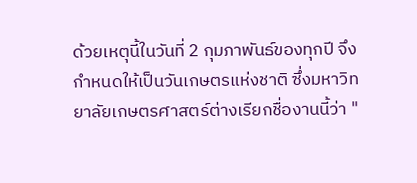ด้วยเหตุนี้ในวันที่ 2 กุมภาพันธ์ของทุกปี จึงกำหนดให้เป็นวันเกษตรแห่งชาติ ซึ่งมหาวิทยาลัยเกษตรศาสตร์ต่างเรียกชื่องานนี้ว่า "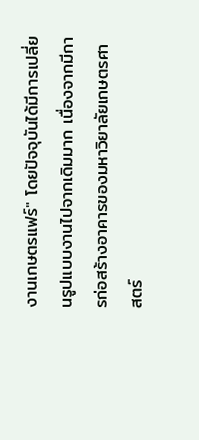งานเกษตรแฟร์" โดยปัจจุบันได้มีการเปลี่ยนรูปแบบงานไปจากเดิมมาก เนื่องจากมีการก่อสร้างอาคารของมหาวิยาลัยเกษตรศาสตร์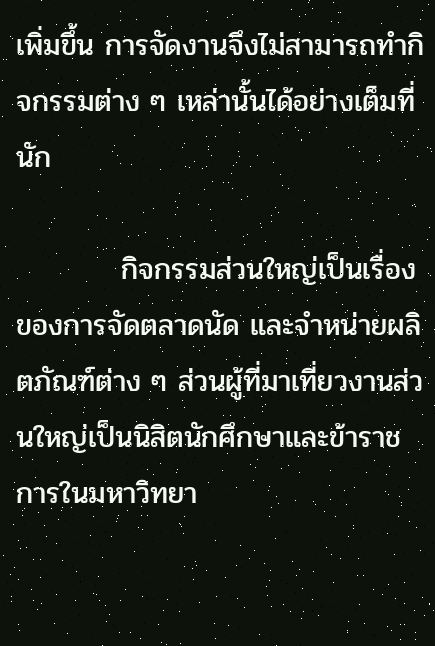เพิ่มขึ้น การจัดงานจึงไม่สามารถทำกิจกรรมต่าง ๆ เหล่านั้นได้อย่างเต็มที่นัก

          กิจกรรมส่วนใหญ่เป็นเรื่องของการจัดตลาดนัด และจำหน่ายผลิตภัณฑ์ต่าง ๆ ส่วนผู้ที่มาเที่ยวงานส่วนใหญ่เป็นนิสิตนักศึกษาและข้าราชการในมหาวิทยา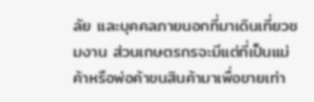ลัย และบุคคลภายนอกที่มาเดินเที่ยวชมงาน ส่วนเกษตรกรจะมีแต่ที่เป็นแม่ค้าหรือพ่อค้าขนสินค้ามาเพื่อขายเท่า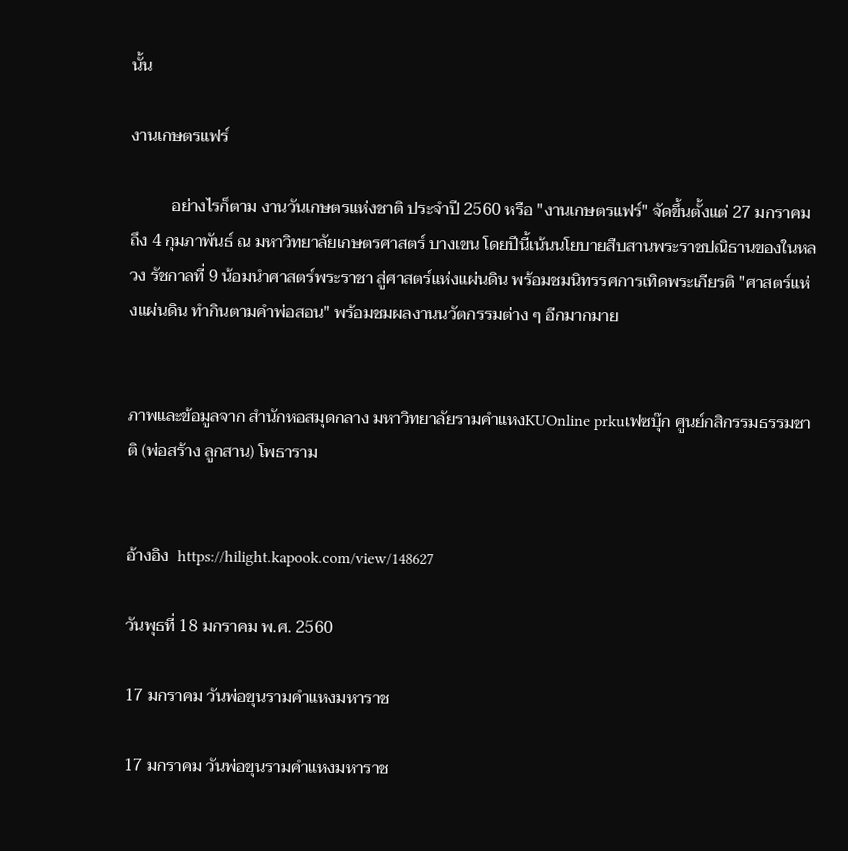นั้น

งานเกษตรแฟร์

          อย่างไรก็ตาม งานวันเกษตรแห่งชาติ ประจำปี 2560 หรือ "งานเกษตรแฟร์" จัดขึ้นตั้งแต่ 27 มกราคม ถึง 4 กุมภาพันธ์ ณ มหาวิทยาลัยเกษตรศาสตร์ บางเขน โดยปีนี้เน้นนโยบายสืบสานพระราชปณิธานของในหลวง รัชกาลที่ 9 น้อมนำศาสตร์พระราชา สู่ศาสตร์แห่งแผ่นดิน พร้อมชมนิทรรศการเทิดพระเกียรติ "ศาสตร์แห่งแผ่นดิน ทำกินตามคำพ่อสอน" พร้อมชมผลงานนวัตกรรมต่าง ๆ อีกมากมาย


ภาพและข้อมูลจาก สำนักหอสมุดกลาง มหาวิทยาลัยรามคำแหงKUOnline prkuเฟซบุ๊ก ศูนย์กสิกรรมธรรมชาติ (พ่อสร้าง ลูกสาน) โพธาราม


อ้างอิง  https://hilight.kapook.com/view/148627

วันพุธที่ 18 มกราคม พ.ศ. 2560

17 มกราคม วันพ่อขุนรามคำแหงมหาราช

17 มกราคม วันพ่อขุนรามคำแหงมหาราช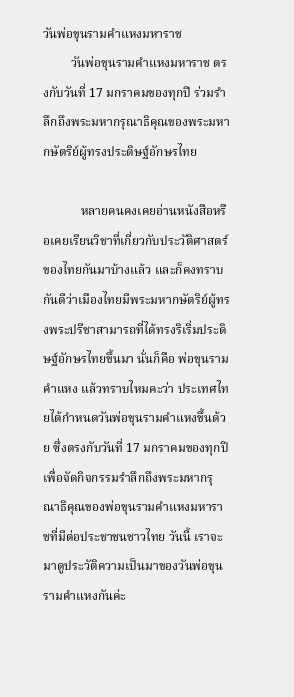วันพ่อขุนรามคำแหงมหาราช
         วันพ่อขุนรามคำแหงมหาราช ตรงกับวันที่ 17 มกราคมของทุกปี ร่วมรำลึกถึงพระมหากรุณาธิคุณของพระมหากษัตริย์ผู้ทรงประดิษฐ์อักษรไทย

            หลายคนคงเคยอ่านหนังสือหรือเคยเรียนวิชาที่เกี่ยวกับประวัติศาสตร์ของไทยกันมาบ้างแล้ว และก็คงทราบกันดีว่าเมืองไทยมีพระมหากษัตริย์ผู้ทรงพระปรีชาสามารถที่ได้ทรงริเริ่มประดิษฐ์อักษรไทยขึ้นมา นั่นก็คือ พ่อขุนรามคำแหง แล้วทราบไหมคะว่า ประเทศไทยได้กำหนดวันพ่อขุนรามคำแหงขึ้นด้วย ซึ่งตรงกับวันที่ 17 มกราคมของทุกปี เพื่อจัดกิจกรรมรำลึกถึงพระมหากรุณาธิคุณของพ่อขุนรามคำแหงมหาราชที่มีต่อประชาชนชาวไทย วันนี้ เราจะมาดูประวัติความเป็นมาของวันพ่อขุนรามคำแหงกันค่ะ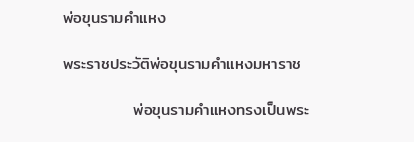พ่อขุนรามคำแหง

พระราชประวัติพ่อขุนรามคำแหงมหาราช

            พ่อขุนรามคำแหงทรงเป็นพระ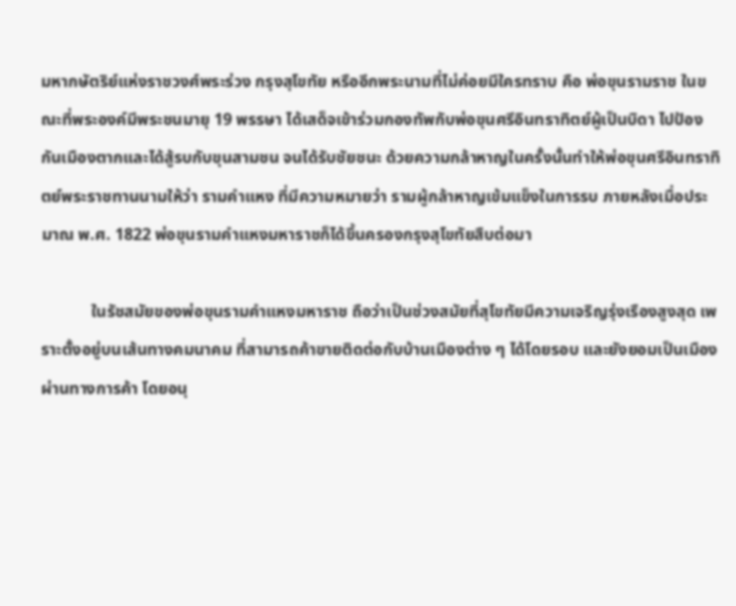มหากษัตริย์แห่งราชวงศ์พระร่วง กรุงสุโขทัย หรืออีกพระนามที่ไม่ค่อยมีใครทราบ คือ พ่อขุนรามราช ในขณะที่พระองค์มีพระชนมายุ 19 พรรษา ได้เสด็จเข้าร่วมกองทัพกับพ่อขุนศรีอินทราทิตย์ผู้เป็นบิดา ไปป้องกันเมืองตากและได้สู้รบกับขุนสามชน จนได้รับชัยชนะ ด้วยความกล้าหาญในครั้งนั้นทำให้พ่อขุนศรีอินทราทิตย์พระราชทานนามให้ว่า รามคำแหง ที่มีความหมายว่า รามผู้กล้าหาญเข้มแข็งในการรบ ภายหลังเมื่อประมาณ พ.ศ. 1822 พ่อขุนรามคำแหงมหาราชก็ได้ขึ้นครองกรุงสุโขทัยสืบต่อมา

            ในรัชสมัยของพ่อขุนรามคำแหงมหาราช ถือว่าเป็นช่วงสมัยที่สุโขทัยมีความเจริญรุ่งเรืองสูงสุด เพราะตั้งอยู่บนเส้นทางคมนาคม ที่สามารถค้าขายติดต่อกับบ้านเมืองต่าง ๆ ได้โดยรอบ และยังยอมเป็นเมืองผ่านทางการค้า โดยอนุ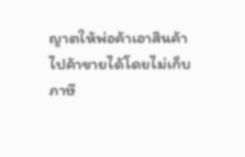ญาตให้พ่อค้าเอาสินค้าไปค้าขายได้โดยไม่เก็บภาษี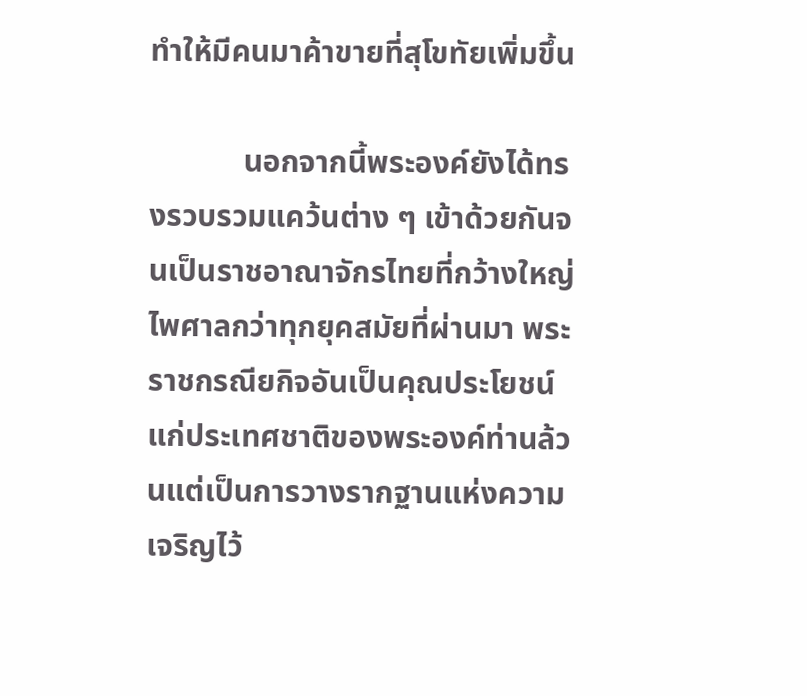ทำให้มีคนมาค้าขายที่สุโขทัยเพิ่มขึ้น

            นอกจากนี้พระองค์ยังได้ทรงรวบรวมแคว้นต่าง ๆ เข้าด้วยกันจนเป็นราชอาณาจักรไทยที่กว้างใหญ่ไพศาลกว่าทุกยุคสมัยที่ผ่านมา พระราชกรณียกิจอันเป็นคุณประโยชน์แก่ประเทศชาติของพระองค์ท่านล้วนแต่เป็นการวางรากฐานแห่งความเจริญไว้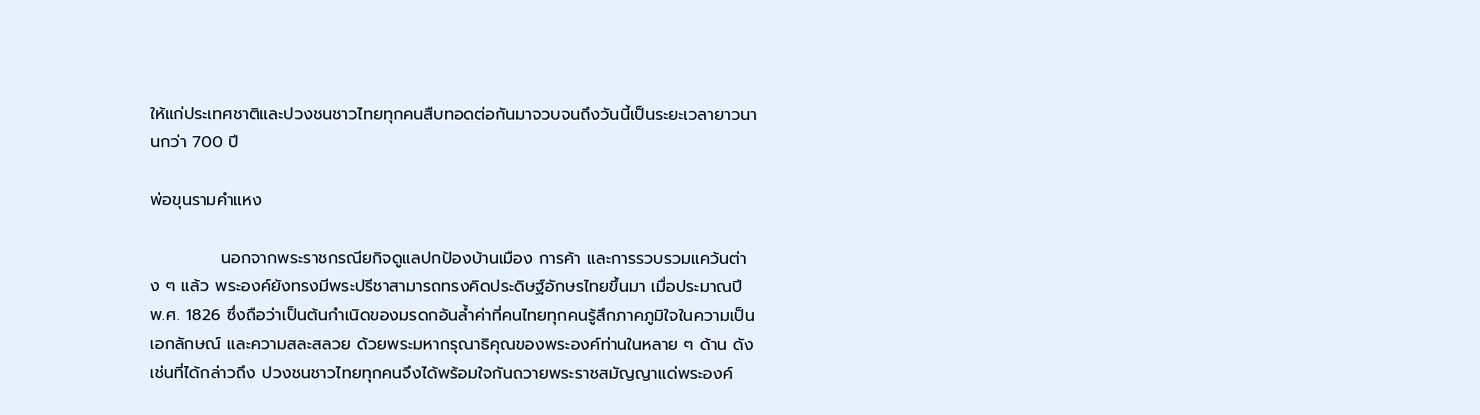ให้แก่ประเทศชาติและปวงชนชาวไทยทุกคนสืบทอดต่อกันมาจวบจนถึงวันนี้เป็นระยะเวลายาวนานกว่า 700 ปี

พ่อขุนรามคำแหง

            นอกจากพระราชกรณียกิจดูแลปกป้องบ้านเมือง การค้า และการรวบรวมแคว้นต่าง ๆ แล้ว พระองค์ยังทรงมีพระปรีชาสามารถทรงคิดประดิษฐ์อักษรไทยขึ้นมา เมื่อประมาณปี พ.ศ. 1826 ซึ่งถือว่าเป็นต้นกำเนิดของมรดกอันล้ำค่าที่คนไทยทุกคนรู้สึกภาคภูมิใจในความเป็นเอกลักษณ์ และความสละสลวย ด้วยพระมหากรุณาธิคุณของพระองค์ท่านในหลาย ๆ ด้าน ดังเช่นที่ได้กล่าวถึง ปวงชนชาวไทยทุกคนจึงได้พร้อมใจกันถวายพระราชสมัญญาแด่พระองค์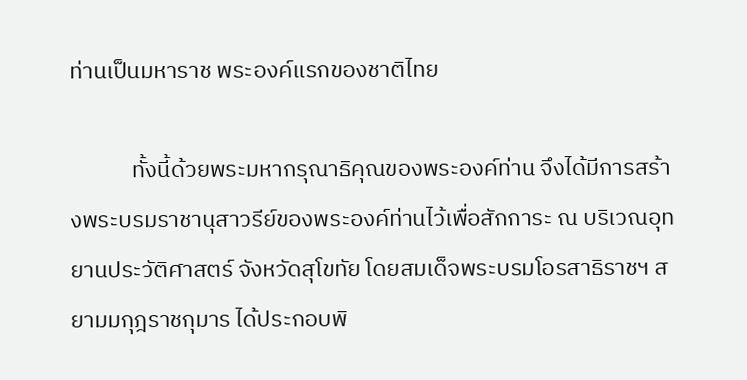ท่านเป็นมหาราช พระองค์แรกของชาติไทย

            ทั้งนี้ด้วยพระมหากรุณาธิคุณของพระองค์ท่าน จึงได้มีการสร้างพระบรมราชานุสาวรีย์ของพระองค์ท่านไว้เพื่อสักการะ ณ บริเวณอุทยานประวัติศาสตร์ จังหวัดสุโขทัย โดยสมเด็จพระบรมโอรสาธิราชฯ สยามมกุฎราชกุมาร ได้ประกอบพิ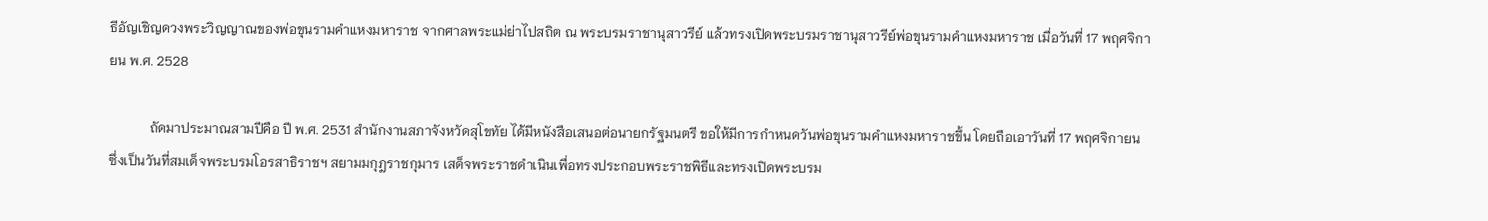ธีอัญเชิญดวงพระวิญญาณของพ่อขุนรามคำแหงมหาราช จากศาลพระแม่ย่าไปสถิต ณ พระบรมราชานุสาวรีย์ แล้วทรงเปิดพระบรมราชานุสาวรีย์พ่อขุนรามคำแหงมหาราช เมื่อวันที่ 17 พฤศจิกายน พ.ศ. 2528

            ถัดมาประมาณสามปีคือ ปี พ.ศ. 2531 สำนักงานสภาจังหวัดสุโขทัย ได้มีหนังสือเสนอต่อนายกรัฐมนตรี ขอให้มีการกำหนดวันพ่อขุนรามคำแหงมหาราชขึ้น โดยถือเอาวันที่ 17 พฤศจิกายน ซึ่งเป็นวันที่สมเด็จพระบรมโอรสาธิราชฯ สยามมกุฎราชกุมาร เสด็จพระราชดำเนินเพื่อทรงประกอบพระราชพิธีและทรงเปิดพระบรม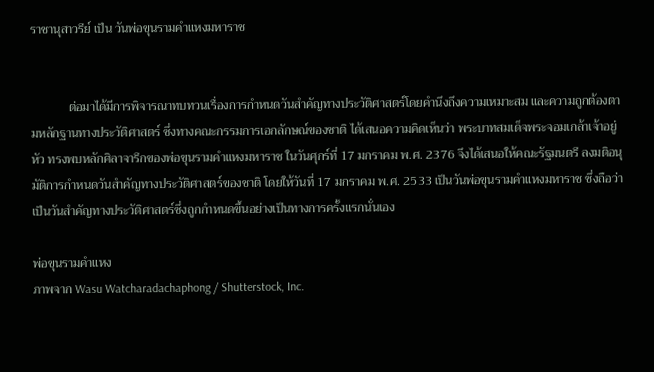ราชานุสาวรีย์ เป็น วันพ่อขุนรามคำแหงมหาราช


            ต่อมาได้มีการพิจารณาทบทวนเรื่องการกำหนดวันสำคัญทางประวัติศาสตร์โดยคำนึงถึงความเหมาะสม และความถูกต้องตามหลักฐานทางประวัติศาสตร์ ซึ่งทางคณะกรรมการเอกลักษณ์ของชาติ ได้เสนอความคิดเห็นว่า พระบาทสมเด็จพระจอมเกล้าเจ้าอยู่หัว ทรงพบหลักศิลาจารึกของพ่อขุนรามคำแหงมหาราช ในวันศุกร์ที่ 17 มกราคม พ.ศ. 2376 จึงได้เสนอให้คณะรัฐมนตรี ลงมติอนุมัติการกำหนดวันสำคัญทางประวัติศาสตร์ของชาติ โดยให้วันที่ 17 มกราคม พ.ศ. 2533 เป็นวันพ่อขุนรามคำแหงมหาราช ซึ่งถือว่าเป็นวันสำคัญทางประวัติศาสตร์ซึ่งถูกกำหนดขึ้นอย่างเป็นทางการครั้งแรกนั่นเอง

พ่อขุนรามคำแหง
ภาพจาก Wasu Watcharadachaphong / Shutterstock, Inc.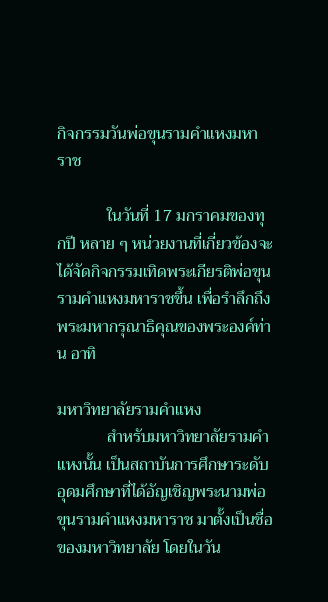กิจกรรมวันพ่อขุนรามคำแหงมหาราช

            ในวันที่ 17 มกราคมของทุกปี หลาย ๆ หน่วยงานที่เกี่ยวข้องจะได้จัดกิจกรรมเทิดพระเกียรติพ่อขุนรามคำแหงมหาราชขึ้น เพื่อรำลึกถึงพระมหากรุณาธิคุณของพระองค์ท่าน อาทิ

มหาวิทยาลัยรามคำแหง
            สำหรับมหาวิทยาลัยรามคำแหงนั้น เป็นสถาบันการศึกษาระดับอุดมศึกษาที่ได้อัญเชิญพระนามพ่อขุนรามคำแหงมหาราช มาตั้งเป็นชื่อของมหาวิทยาลัย โดยในวัน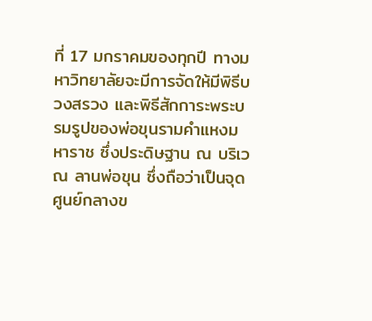ที่ 17 มกราคมของทุกปี ทางมหาวิทยาลัยจะมีการจัดให้มีพิธีบวงสรวง และพิธีสักการะพระบรมรูปของพ่อขุนรามคำแหงมหาราช ซึ่งประดิษฐาน ณ บริเวณ ลานพ่อขุน ซึ่งถือว่าเป็นจุดศูนย์กลางข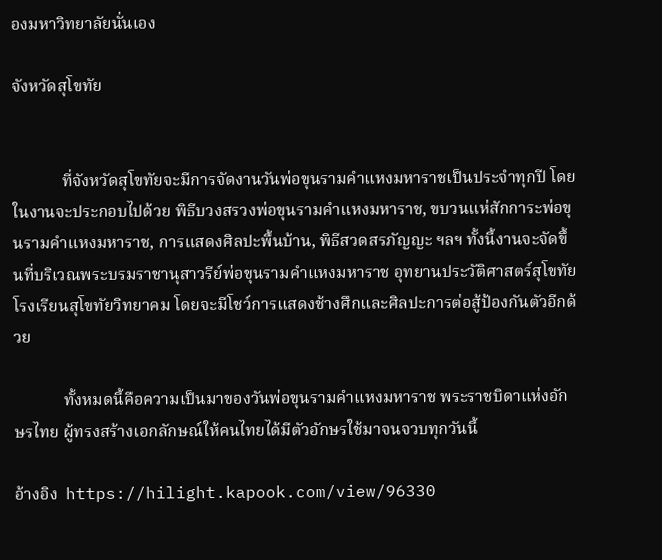องมหาวิทยาลัยนั่นเอง

จังหวัดสุโขทัย


            ที่จังหวัดสุโขทัยจะมีการจัดงานวันพ่อขุนรามคำแหงมหาราชเป็นประจำทุกปี โดยในงานจะประกอบไปด้วย พิธีบวงสรวงพ่อขุนรามคำแหงมหาราช, ขบวนแห่สักการะพ่อขุนรามคำแหงมหาราช, การแสดงศิลปะพื้นบ้าน, พิธีสวดสรภัญญะ ฯลฯ ทั้งนี้งานจะจัดขึ้นที่บริเวณพระบรมราชานุสาวรีย์พ่อขุนรามคำแหงมหาราช อุทยานประวัติศาสตร์สุโขทัย โรงเรียนสุโขทัยวิทยาคม โดยจะมีโชว์การแสดงช้างศึกและศิลปะการต่อสู้ป้องกันตัวอีกด้วย

            ทั้งหมดนี้คือความเป็นมาของวันพ่อขุนรามคำแหงมหาราช พระราชบิดาแห่งอักษรไทย ผู้ทรงสร้างเอกลักษณ์ให้คนไทยได้มีตัวอักษรใช้มาจนจวบทุกวันนี้

อ้างอิง  https://hilight.kapook.com/view/96330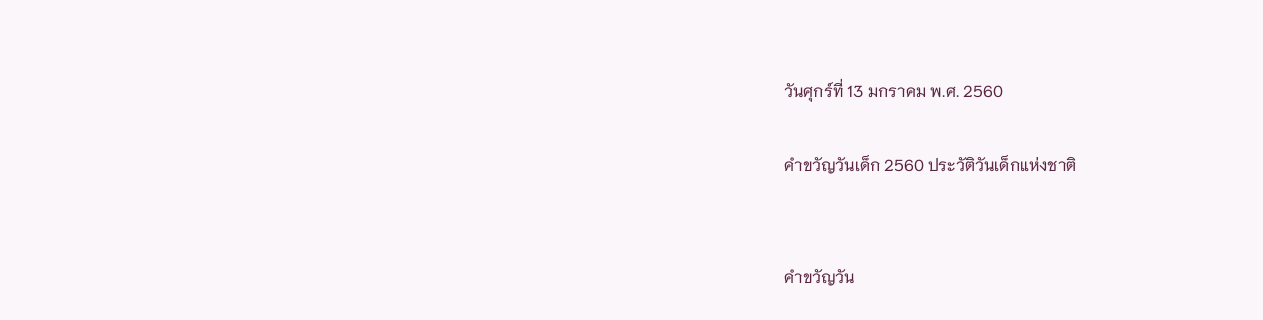วันศุกร์ที่ 13 มกราคม พ.ศ. 2560

คำขวัญวันเด็ก 2560 ประวัติวันเด็กแห่งชาติ


คำขวัญวัน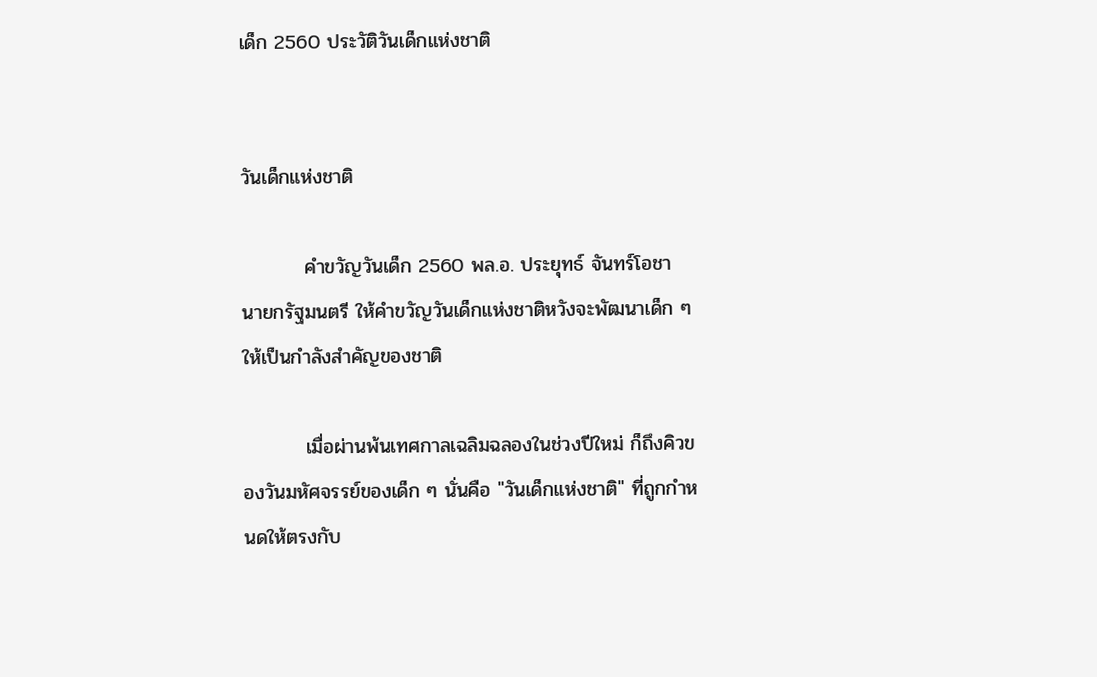เด็ก 2560 ประวัติวันเด็กแห่งชาติ


วันเด็กแห่งชาติ

         คําขวัญวันเด็ก 2560 พล.อ. ประยุทธ์ จันทร์โอชา นายกรัฐมนตรี ให้คำขวัญวันเด็กแห่งชาติหวังจะพัฒนาเด็ก ๆ ให้เป็นกำลังสำคัญของชาติ

         เมื่อผ่านพ้นเทศกาลเฉลิมฉลองในช่วงปีใหม่ ก็ถึงคิวของวันมหัศจรรย์ของเด็ก ๆ นั่นคือ "วันเด็กแห่งชาติ" ที่ถูกกำหนดให้ตรงกับ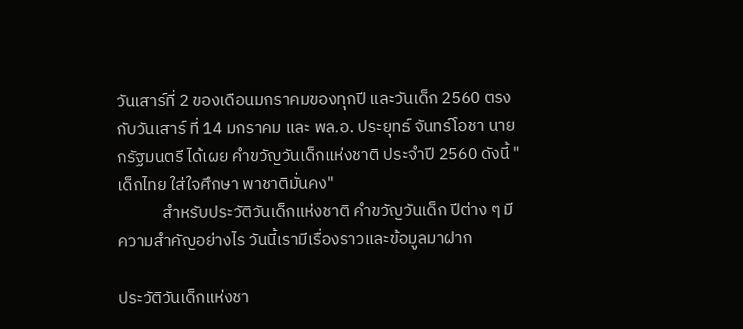วันเสาร์ที่ 2 ของเดือนมกราคมของทุกปี และวันเด็ก 2560 ตรงกับวันเสาร์ ที่ 14 มกราคม และ พล.อ. ประยุทธ์ จันทร์โอชา นายกรัฐมนตรี ได้เผย คำขวัญวันเด็กแห่งชาติ ประจำปี 2560 ดังนี้ "เด็กไทย ใส่ใจศึกษา พาชาติมั่นคง"
            สำหรับประวัติวันเด็กแห่งชาติ คำขวัญวันเด็ก ปีต่าง ๆ มีความสำคัญอย่างไร วันนี้เรามีเรื่องราวและข้อมูลมาฝาก

ประวัติวันเด็กแห่งชา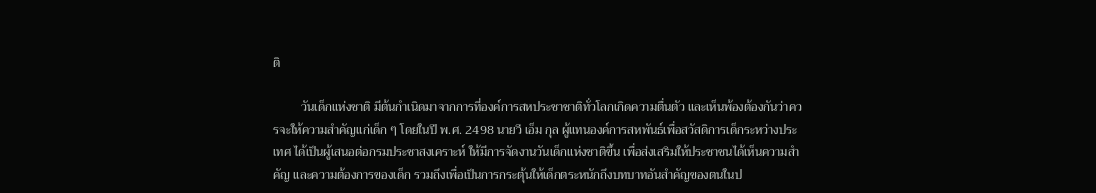ติ

         วันเด็กแห่งชาติ มีต้นกำเนิดมาจากการที่องค์การสหประชาชาติทั่วโลกเกิดความตื่นตัว และเห็นพ้องต้องกันว่าควรจะให้ความสำคัญแก่เด็ก ๆ โดยในปี พ.ศ. 2498 นายวี เอ็ม กุล ผู้แทนองค์การสหพันธ์เพื่อสวัสดิการเด็กระหว่างประเทศ ได้เป็นผู้เสนอต่อกรมประชาสงเคราะห์ ให้มีการจัดงานวันเด็กแห่งชาติขึ้น เพื่อส่งเสริมให้ประชาชนได้เห็นความสำคัญ และความต้องการของเด็ก รวมถึงเพื่อเป็นการกระตุ้นให้เด็กตระหนักถึงบทบาทอันสำคัญของตนในป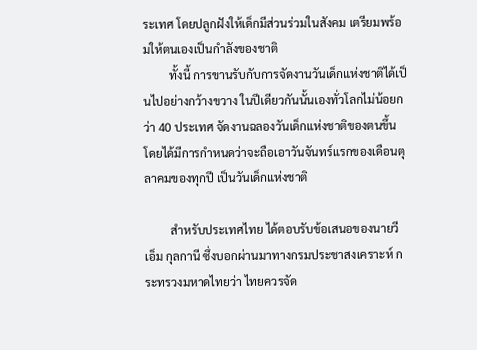ระเทศ โดยปลูกฝังให้เด็กมีส่วนร่วมในสังคม เตรียมพร้อมให้ตนเองเป็นกำลังของชาติ
         ทั้งนี้ การขานรับกับการจัดงานวันเด็กแห่งชาติได้เป็นไปอย่างกว้างขวาง ในปีเดียวกันนั้นเองทั่วโลกไม่น้อยกว่า 40 ประเทศ จัดงานฉลองวันเด็กแห่งชาติของตนขึ้น โดยได้มีการกำหนดว่าจะถือเอาวันจันทร์แรกของเดือนตุลาคมของทุกปี เป็นวันเด็กแห่งชาติ

         สำหรับประเทศไทย ได้ตอบรับข้อเสนอของนายวี เอ็ม กุลกานี ซึ่งบอกผ่านมาทางกรมประชาสงเคราะห์ กระทรวงมหาดไทยว่า ไทยควรจัด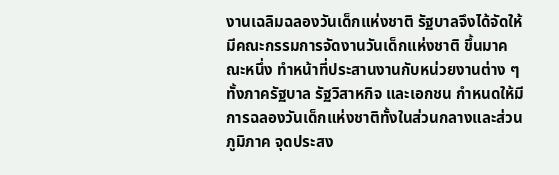งานเฉลิมฉลองวันเด็กแห่งชาติ รัฐบาลจึงได้จัดให้มีคณะกรรมการจัดงานวันเด็กแห่งชาติ ขึ้นมาคณะหนึ่ง ทำหน้าที่ประสานงานกับหน่วยงานต่าง ๆ ทั้งภาครัฐบาล รัฐวิสาหกิจ และเอกชน กำหนดให้มีการฉลองวันเด็กแห่งชาติทั้งในส่วนกลางและส่วนภูมิภาค จุดประสง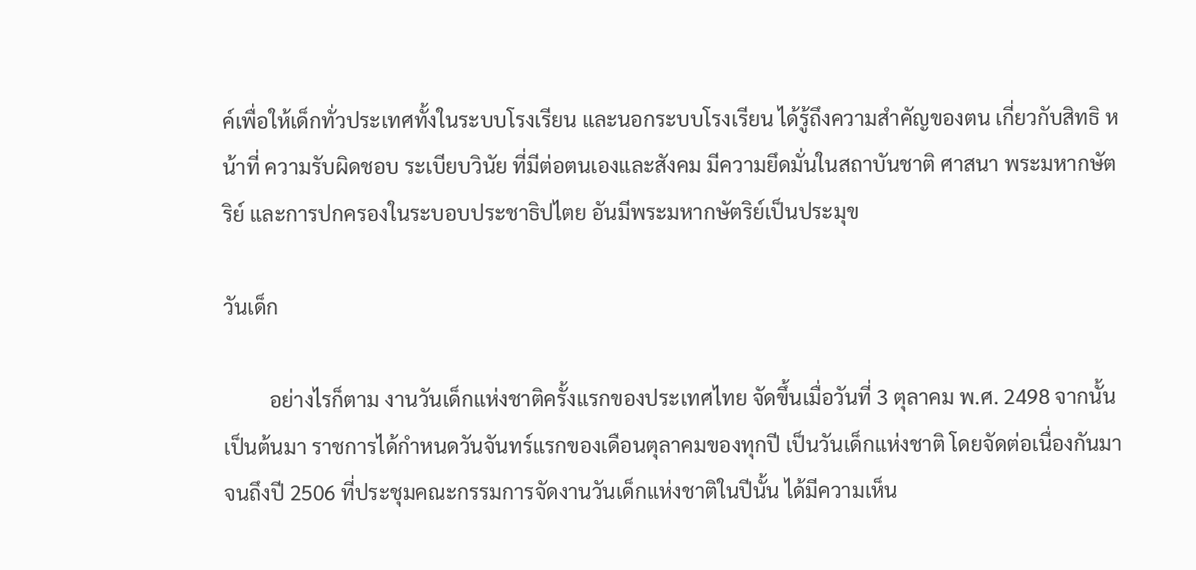ค์เพื่อให้เด็กทั่วประเทศทั้งในระบบโรงเรียน และนอกระบบโรงเรียน ได้รู้ถึงความสำคัญของตน เกี่ยวกับสิทธิ หน้าที่ ความรับผิดชอบ ระเบียบวินัย ที่มีต่อตนเองและสังคม มีความยึดมั่นในสถาบันชาติ ศาสนา พระมหากษัตริย์ และการปกครองในระบอบประชาธิปไตย อันมีพระมหากษัตริย์เป็นประมุข

วันเด็ก

         อย่างไรก็ตาม งานวันเด็กแห่งชาติครั้งแรกของประเทศไทย จัดขึ้นเมื่อวันที่ 3 ตุลาคม พ.ศ. 2498 จากนั้นเป็นต้นมา ราชการได้กำหนดวันจันทร์แรกของเดือนตุลาคมของทุกปี เป็นวันเด็กแห่งชาติ โดยจัดต่อเนื่องกันมาจนถึงปี 2506 ที่ประชุมคณะกรรมการจัดงานวันเด็กแห่งชาติในปีนั้น ได้มีความเห็น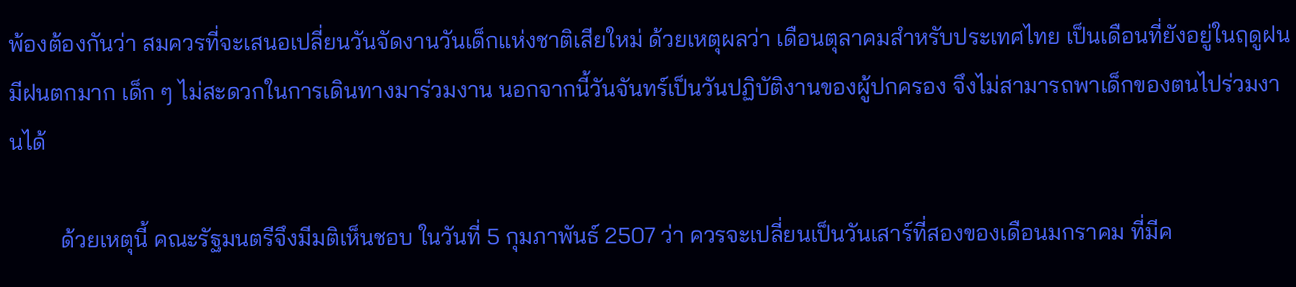พ้องต้องกันว่า สมควรที่จะเสนอเปลี่ยนวันจัดงานวันเด็กแห่งชาติเสียใหม่ ด้วยเหตุผลว่า เดือนตุลาคมสำหรับประเทศไทย เป็นเดือนที่ยังอยู่ในฤดูฝน มีฝนตกมาก เด็ก ๆ ไม่สะดวกในการเดินทางมาร่วมงาน นอกจากนี้วันจันทร์เป็นวันปฏิบัติงานของผู้ปกครอง จึงไม่สามารถพาเด็กของตนไปร่วมงานได้

         ด้วยเหตุนี้ คณะรัฐมนตรีจึงมีมติเห็นชอบ ในวันที่ 5 กุมภาพันธ์ 2507 ว่า ควรจะเปลี่ยนเป็นวันเสาร์ที่สองของเดือนมกราคม ที่มีค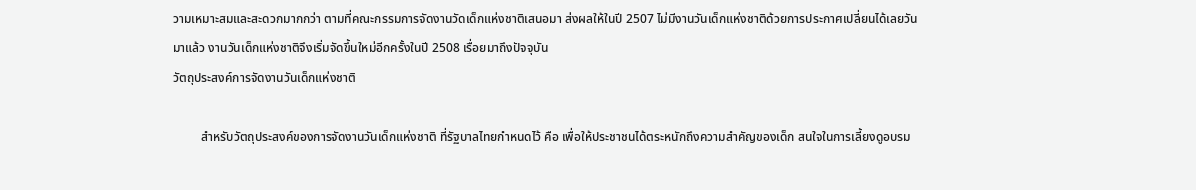วามเหมาะสมและสะดวกมากกว่า ตามที่คณะกรรมการจัดงานวัดเด็กแห่งชาติเสนอมา ส่งผลให้ในปี 2507 ไม่มีงานวันเด็กแห่งชาติด้วยการประกาศเปลี่ยนได้เลยวันมาแล้ว งานวันเด็กแห่งชาติจึงเริ่มจัดขึ้นใหม่อีกครั้งในปี 2508 เรื่อยมาถึงปัจจุบัน
วัตถุประสงค์การจัดงานวันเด็กแห่งชาติ

         สำหรับวัตถุประสงค์ของการจัดงานวันเด็กแห่งชาติ ที่รัฐบาลไทยกำหนดไว้ คือ เพื่อให้ประชาชนได้ตระหนักถึงความสำคัญของเด็ก สนใจในการเลี้ยงดูอบรม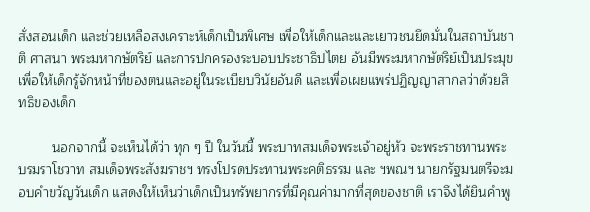สั่งสอนเด็ก และช่วยเหลือสงเคราะห์เด็กเป็นพิเศษ เพื่อให้เด็กและและเยาวชนยึดมั่นในสถาบันชาติ ศาสนา พระมหากษัตริย์ และการปกครองระบอบประชาธิปไตย อันมีพระมหากษัตริย์เป็นประมุข เพื่อให้เด็กรู้จักหน้าที่ของตนและอยู่ในระเบียบวินัยอันดี และเพื่อเผยแพร่ปฏิญญาสากลว่าด้วยสิทธิของเด็ก

         นอกจากนี้ จะเห็นได้ว่า ทุก ๆ ปี ในวันนี้ พระบาทสมเด็จพระเจ้าอยู่หัว จะพระราชทานพระบรมราโชวาท สมเด็จพระสังฆราชฯ ทรงโปรดประทานพระคติธรรม และ ฯพณฯ นายกรัฐมนตรีจะมอบคำขวัญวันเด็ก แสดงให้เห็นว่าเด็กเป็นทรัพยากรที่มีคุณค่ามากที่สุดของชาติ เราจึงได้ยินคำพู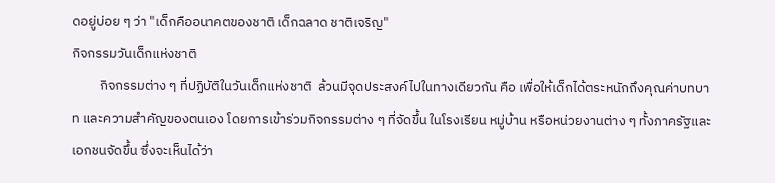ดอยู่บ่อย ๆ ว่า "เด็กคืออนาคตของชาติ เด็กฉลาด ชาติเจริญ"
กิจกรรมวันเด็กแห่งชาติ
         กิจกรรมต่าง ๆ ที่ปฏิบัติในวันเด็กแห่งชาติ  ล้วนมีจุดประสงค์ไปในทางเดียวกัน คือ เพื่อให้เด็กได้ตระหนักถึงคุณค่าบทบาท และความสำคัญของตนเอง โดยการเข้าร่วมกิจกรรมต่าง ๆ ที่จัดขึ้น ในโรงเรียน หมู่บ้าน หรือหน่วยงานต่าง ๆ ทั้งภาครัฐและเอกชนจัดขึ้น ซึ่งจะเห็นได้ว่า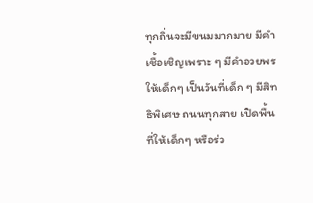ทุกถิ่นจะมีขนมมากมาย มีคำเชื้อเชิญเพราะ ๆ มีคำอวยพรให้เด็กๆ เป็นวันที่เด็ก ๆ มีสิทธิพิเศษ ถนนทุกสาย เปิดพื้นที่ให้เด็กๆ หรือร่ว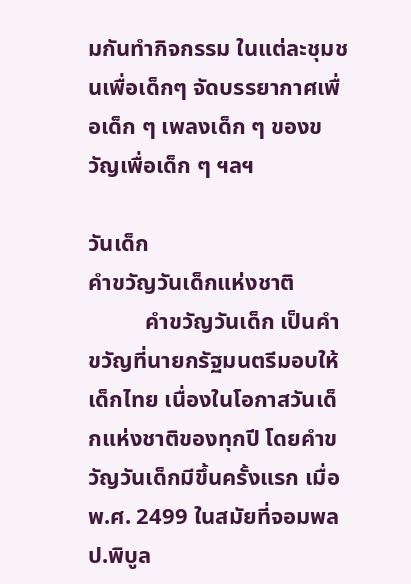มกันทำกิจกรรม ในแต่ละชุมชนเพื่อเด็กๆ จัดบรรยากาศเพื่อเด็ก ๆ เพลงเด็ก ๆ ของขวัญเพื่อเด็ก ๆ ฯลฯ

วันเด็ก
คำขวัญวันเด็กแห่งชาติ
          คำขวัญวันเด็ก เป็นคำขวัญที่นายกรัฐมนตรีมอบให้เด็กไทย เนื่องในโอกาสวันเด็กแห่งชาติของทุกปี โดยคำขวัญวันเด็กมีขึ้นครั้งแรก เมื่อ พ.ศ. 2499 ในสมัยที่จอมพล ป.พิบูล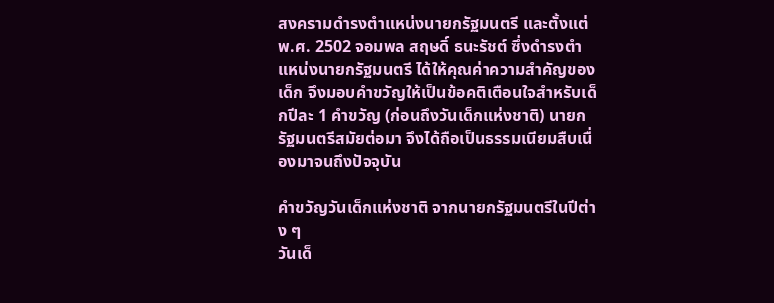สงครามดำรงตำแหน่งนายกรัฐมนตรี และตั้งแต่ พ.ศ. 2502 จอมพล สฤษดิ์ ธนะรัชต์ ซึ่งดำรงตำแหน่งนายกรัฐมนตรี ได้ให้คุณค่าความสำคัญของเด็ก จึงมอบคำขวัญให้เป็นข้อคติเตือนใจสำหรับเด็กปีละ 1 คำขวัญ (ก่อนถึงวันเด็กแห่งชาติ) นายกรัฐมนตรีสมัยต่อมา จึงได้ถือเป็นธรรมเนียมสืบเนื่องมาจนถึงปัจจุบัน

คำขวัญวันเด็กแห่งชาติ จากนายกรัฐมนตรีในปีต่าง ๆ
วันเด็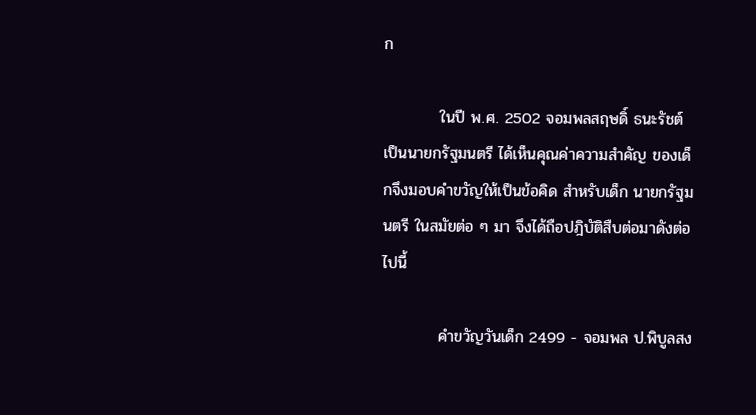ก

          ในปี พ.ศ. 2502 จอมพลสฤษดิ์ ธนะรัชต์ เป็นนายกรัฐมนตรี ได้เห็นคุณค่าความสำคัญ ของเด็กจึงมอบคำขวัญให้เป็นข้อคิด สำหรับเด็ก นายกรัฐมนตรี ในสมัยต่อ ๆ มา จึงได้ถือปฎิบัติสืบต่อมาดังต่อไปนี้

          คำขวัญวันเด็ก 2499 - จอมพล ป.พิบูลสง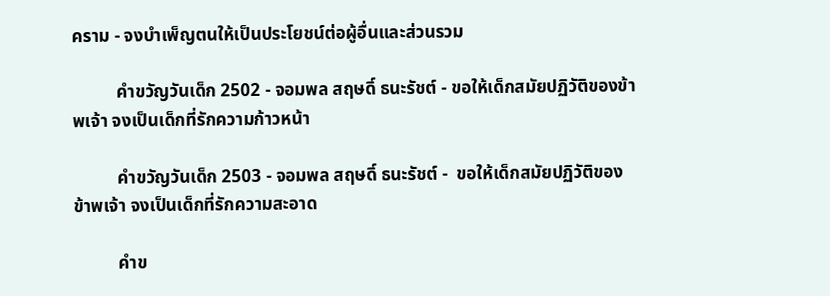คราม - จงบำเพ็ญตนให้เป็นประโยชน์ต่อผู้อื่นและส่วนรวม

          คำขวัญวันเด็ก 2502 - จอมพล สฤษดิ์ ธนะรัชต์ - ขอให้เด็กสมัยปฏิวัติของข้าพเจ้า จงเป็นเด็กที่รักความก้าวหน้า

          คำขวัญวันเด็ก 2503 - จอมพล สฤษดิ์ ธนะรัชต์ -  ขอให้เด็กสมัยปฏิวัติของข้าพเจ้า จงเป็นเด็กที่รักความสะอาด

          คำข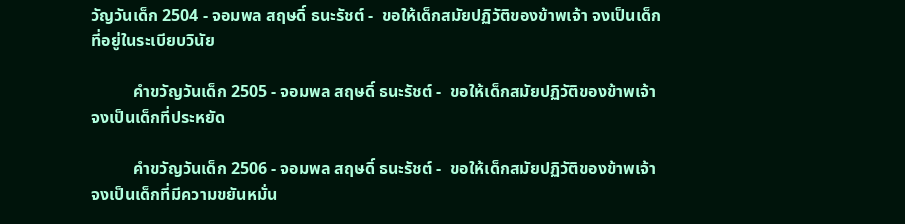วัญวันเด็ก 2504 - จอมพล สฤษดิ์ ธนะรัชต์ -  ขอให้เด็กสมัยปฏิวัติของข้าพเจ้า จงเป็นเด็กที่อยู่ในระเบียบวินัย

          คำขวัญวันเด็ก 2505 - จอมพล สฤษดิ์ ธนะรัชต์ -  ขอให้เด็กสมัยปฏิวัติของข้าพเจ้า จงเป็นเด็กที่ประหยัด

          คำขวัญวันเด็ก 2506 - จอมพล สฤษดิ์ ธนะรัชต์ -  ขอให้เด็กสมัยปฏิวัติของข้าพเจ้า จงเป็นเด็กที่มีความขยันหมั่น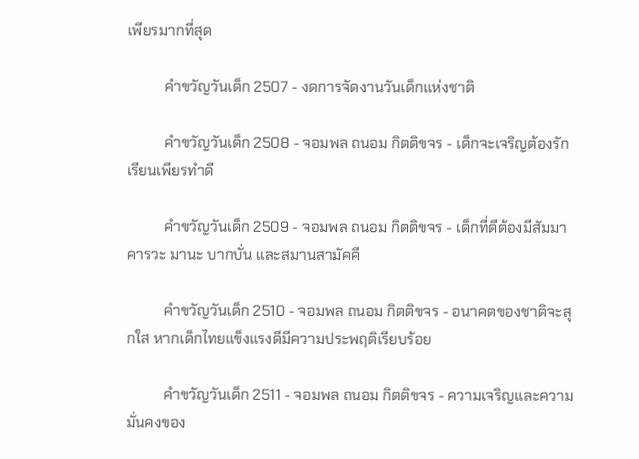เพียรมากที่สุด

          คำขวัญวันเด็ก 2507 - งดการจัดงานวันเด็กแห่งชาติ

          คำขวัญวันเด็ก 2508 - จอมพล ถนอม กิตติขจร - เด็กจะเจริญต้องรักเรียนเพียรทำดี

          คำขวัญวันเด็ก 2509 - จอมพล ถนอม กิตติขจร - เด็กที่ดีต้องมีสัมมาคารวะ มานะ บากบั่น และสมานสามัคคี

          คำขวัญวันเด็ก 2510 - จอมพล ถนอม กิตติขจร - อนาคตของชาติจะสุกใส หากเด็กไทยแข็งแรงดีมีความประพฤติเรียบร้อย

          คำขวัญวันเด็ก 2511 - จอมพล ถนอม กิตติขจร - ความเจริญและความมั่นคงของ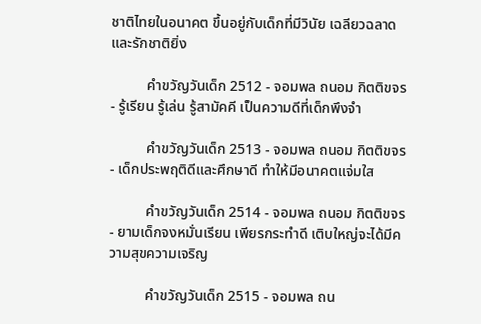ชาติไทยในอนาคต ขึ้นอยู่กับเด็กที่มีวินัย เฉลียวฉลาดและรักชาติยิ่ง

          คำขวัญวันเด็ก 2512 - จอมพล ถนอม กิตติขจร - รู้เรียน รู้เล่น รู้สามัคคี เป็นความดีที่เด็กพึงจำ

          คำขวัญวันเด็ก 2513 - จอมพล ถนอม กิตติขจร - เด็กประพฤติดีและศึกษาดี ทำให้มีอนาคตแจ่มใส

          คำขวัญวันเด็ก 2514 - จอมพล ถนอม กิตติขจร - ยามเด็กจงหมั่นเรียน เพียรกระทำดี เติบใหญ่จะได้มีความสุขความเจริญ

          คำขวัญวันเด็ก 2515 - จอมพล ถน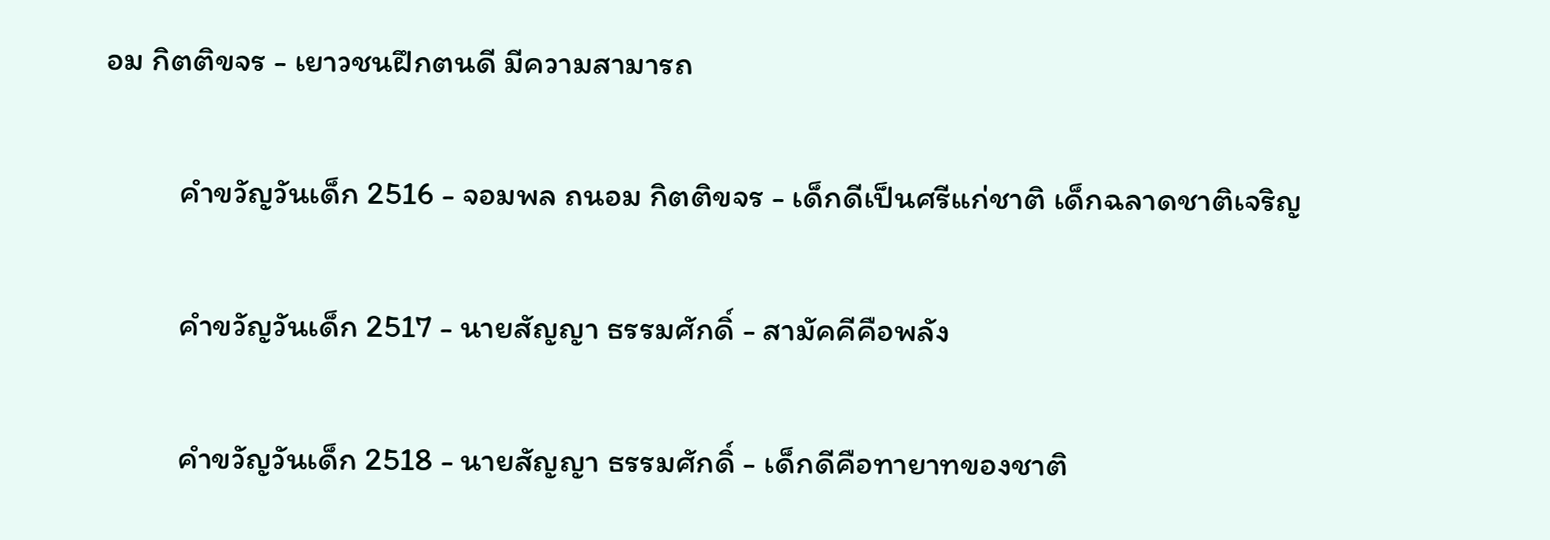อม กิตติขจร - เยาวชนฝึกตนดี มีความสามารถ

          คำขวัญวันเด็ก 2516 - จอมพล ถนอม กิตติขจร - เด็กดีเป็นศรีแก่ชาติ เด็กฉลาดชาติเจริญ

          คำขวัญวันเด็ก 2517 - นายสัญญา ธรรมศักดิ์ - สามัคคีคือพลัง

          คำขวัญวันเด็ก 2518 - นายสัญญา ธรรมศักดิ์ - เด็กดีคือทายาทของชาติ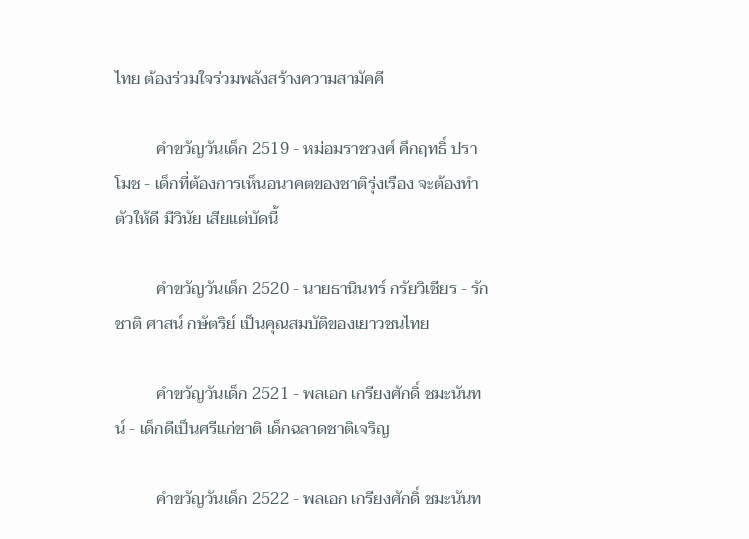ไทย ต้องร่วมใจร่วมพลังสร้างความสามัคคี

          คำขวัญวันเด็ก 2519 - หม่อมราชวงศ์ คึกฤทธิ์ ปราโมช - เด็กที่ต้องการเห็นอนาคตของชาติรุ่งเรือง จะต้องทำตัวให้ดี มีวินัย เสียแต่บัดนี้

          คำขวัญวันเด็ก 2520 - นายธานินทร์ กรัยวิเชียร - รักชาติ ศาสน์ กษัตริย์ เป็นคุณสมบัติของเยาวชนไทย

          คำขวัญวันเด็ก 2521 - พลเอก เกรียงศักดิ์ ชมะนันทน์ - เด็กดีเป็นศรีแก่ชาติ เด็กฉลาดชาติเจริญ

          คำขวัญวันเด็ก 2522 - พลเอก เกรียงศักดิ์ ชมะนันท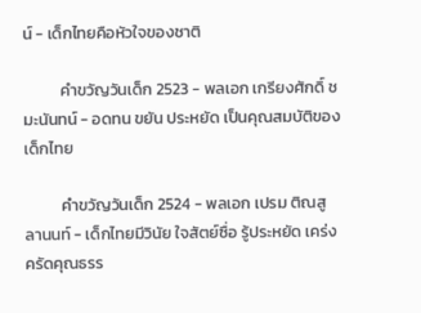น์ - เด็กไทยคือหัวใจของชาติ

          คำขวัญวันเด็ก 2523 - พลเอก เกรียงศักดิ์ ชมะนันทน์ - อดทน ขยัน ประหยัด เป็นคุณสมบัติของเด็กไทย

          คำขวัญวันเด็ก 2524 - พลเอก เปรม ติณสูลานนท์ - เด็กไทยมีวินัย ใจสัตย์ซื่อ รู้ประหยัด เคร่งครัดคุณธรร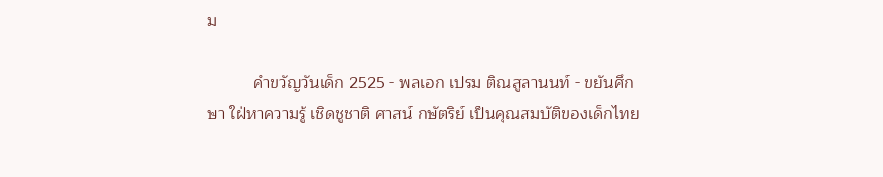ม

          คำขวัญวันเด็ก 2525 - พลเอก เปรม ติณสูลานนท์ - ขยันศึกษา ใฝ่หาความรู้ เชิดชูชาติ ศาสน์ กษัตริย์ เป็นคุณสมบัติของเด็กไทย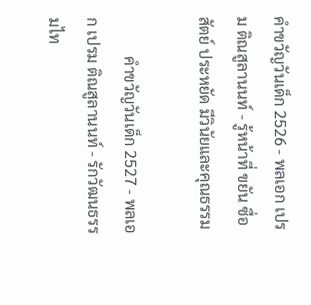คำขวัญวันเด็ก 2526 - พลเอก เปรม ติณสูลานนท์ - รู้หน้าที่ ขยัน ซื่อสัตย์ ประหยัด มีวินัยและคุณธรรม

          คำขวัญวันเด็ก 2527 - พลเอก เปรม ติณสูลานนท์ - รักวัฒนธรรมไท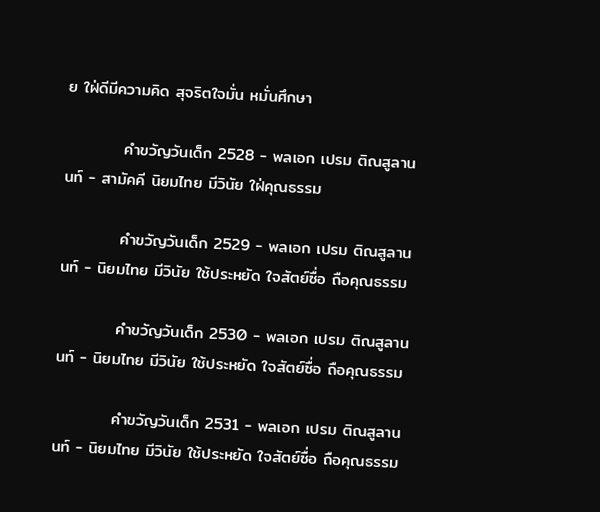ย ใฝ่ดีมีความคิด สุจริตใจมั่น หมั่นศึกษา

          คำขวัญวันเด็ก 2528 - พลเอก เปรม ติณสูลานนท์ - สามัคคี นิยมไทย มีวินัย ใฝ่คุณธรรม

          คำขวัญวันเด็ก 2529 - พลเอก เปรม ติณสูลานนท์ - นิยมไทย มีวินัย ใช้ประหยัด ใจสัตย์ซื่อ ถือคุณธรรม

          คำขวัญวันเด็ก 2530 - พลเอก เปรม ติณสูลานนท์ - นิยมไทย มีวินัย ใช้ประหยัด ใจสัตย์ซื่อ ถือคุณธรรม

          คำขวัญวันเด็ก 2531 - พลเอก เปรม ติณสูลานนท์ - นิยมไทย มีวินัย ใช้ประหยัด ใจสัตย์ซื่อ ถือคุณธรรม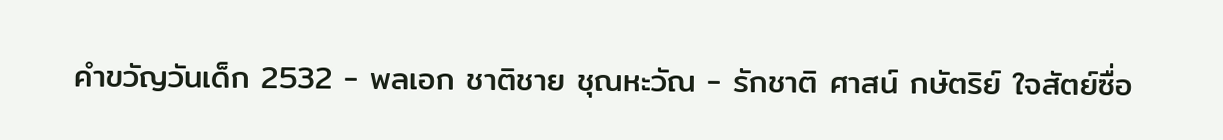คำขวัญวันเด็ก 2532 - พลเอก ชาติชาย ชุณหะวัณ - รักชาติ ศาสน์ กษัตริย์ ใจสัตย์ซื่อ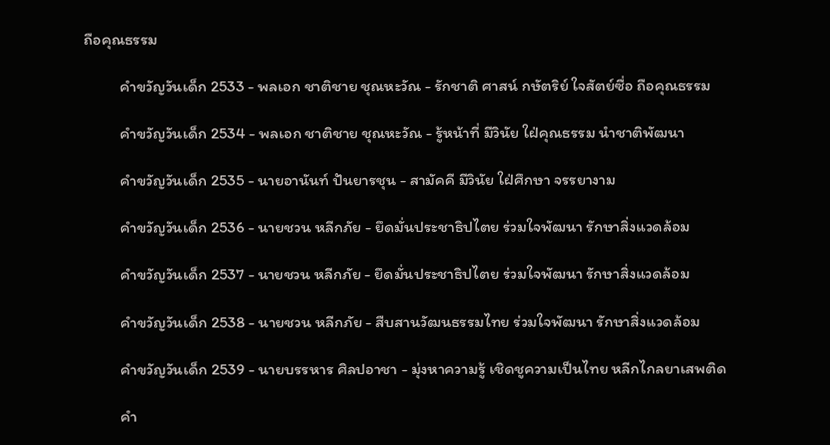ถือคุณธรรม

          คำขวัญวันเด็ก 2533 - พลเอก ชาติชาย ชุณหะวัณ - รักชาติ ศาสน์ กษัตริย์ ใจสัตย์ซื่อ ถือคุณธรรม

          คำขวัญวันเด็ก 2534 - พลเอก ชาติชาย ชุณหะวัณ - รู้หน้าที่ มีวินัย ใฝ่คุณธรรม นำชาติพัฒนา

          คำขวัญวันเด็ก 2535 - นายอานันท์ ปันยารชุน - สามัคคี มีวินัย ใฝ่ศึกษา จรรยางาม

          คำขวัญวันเด็ก 2536 - นายชวน หลีกภัย - ยึดมั่นประชาธิปไตย ร่วมใจพัฒนา รักษาสิ่งแวดล้อม

          คำขวัญวันเด็ก 2537 - นายชวน หลีกภัย - ยึดมั่นประชาธิปไตย ร่วมใจพัฒนา รักษาสิ่งแวดล้อม

          คำขวัญวันเด็ก 2538 - นายชวน หลีกภัย - สืบสานวัฒนธรรมไทย ร่วมใจพัฒนา รักษาสิ่งแวดล้อม

          คำขวัญวันเด็ก 2539 - นายบรรหาร ศิลปอาชา - มุ่งหาความรู้ เชิดชูความเป็นไทย หลีกไกลยาเสพติด

          คำ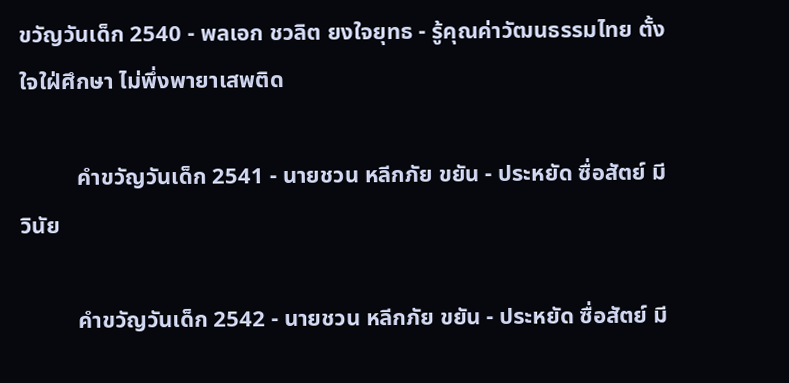ขวัญวันเด็ก 2540 - พลเอก ชวลิต ยงใจยุทธ - รู้คุณค่าวัฒนธรรมไทย ตั้งใจใฝ่ศึกษา ไม่พึ่งพายาเสพติด

          คำขวัญวันเด็ก 2541 - นายชวน หลีกภัย ขยัน - ประหยัด ซื่อสัตย์ มีวินัย

          คำขวัญวันเด็ก 2542 - นายชวน หลีกภัย ขยัน - ประหยัด ซื่อสัตย์ มี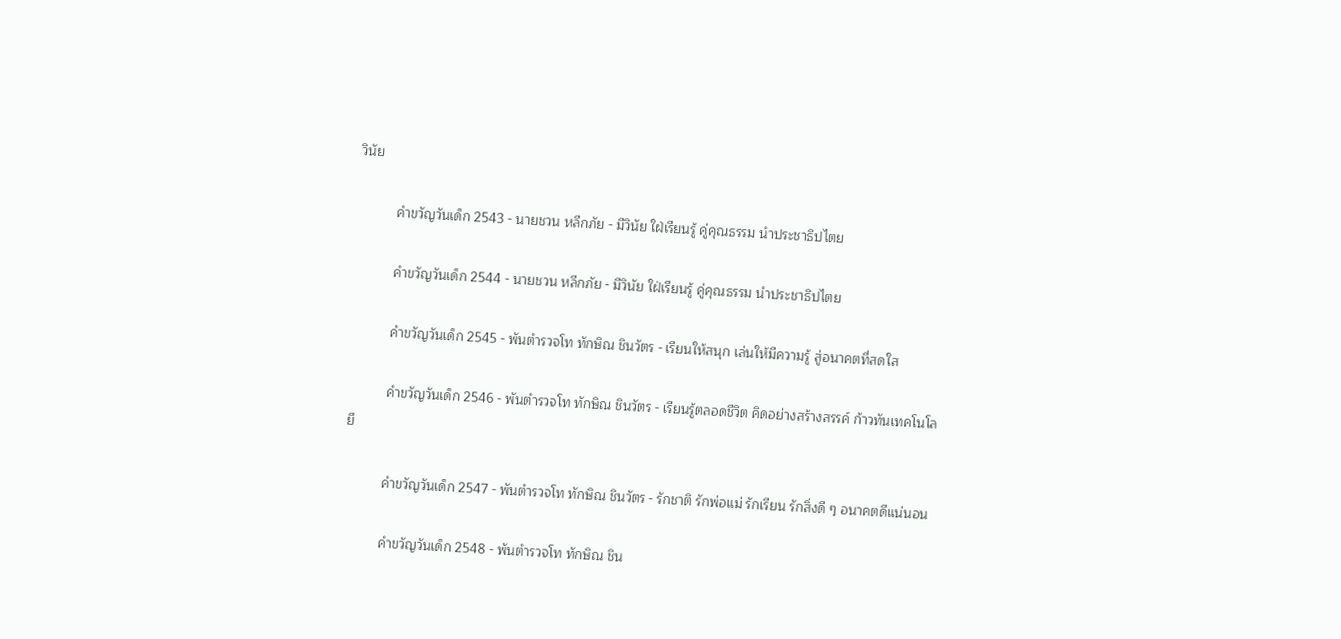วินัย

          คำขวัญวันเด็ก 2543 - นายชวน หลีกภัย - มีวินัย ใฝ่เรียนรู้ คู่คุณธรรม นำประชาธิปไตย

          คำขวัญวันเด็ก 2544 - นายชวน หลีกภัย - มีวินัย ใฝ่เรียนรู้ คู่คุณธรรม นำประชาธิปไตย

          คำขวัญวันเด็ก 2545 - พันตำรวจโท ทักษิณ ชินวัตร - เรียนให้สนุก เล่นให้มีความรู้ สู่อนาคตที่สดใส

          คำขวัญวันเด็ก 2546 - พันตำรวจโท ทักษิณ ชินวัตร - เรียนรู้ตลอดชีวิต คิดอย่างสร้างสรรค์ ก้าวทันเทคโนโลยี

          คำขวัญวันเด็ก 2547 - พันตำรวจโท ทักษิณ ชินวัตร - รักชาติ รักพ่อแม่ รักเรียน รักสิ่งดี ๆ อนาคตดีแน่นอน

          คำขวัญวันเด็ก 2548 - พันตำรวจโท ทักษิณ ชิน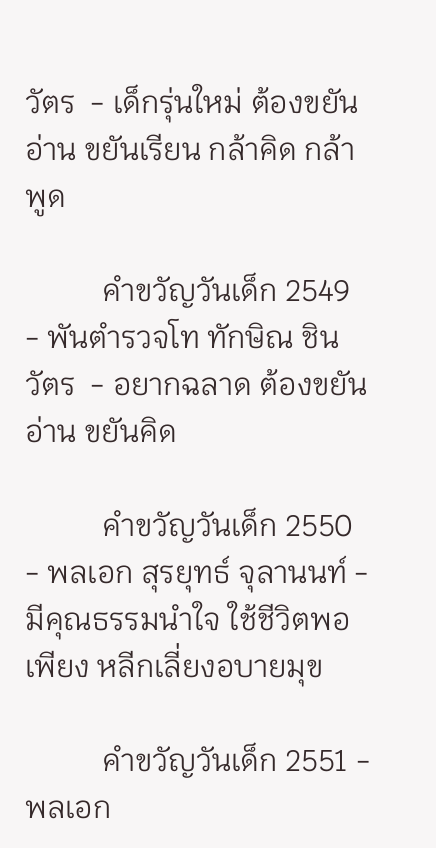วัตร  - เด็กรุ่นใหม่ ต้องขยันอ่าน ขยันเรียน กล้าคิด กล้าพูด

          คำขวัญวันเด็ก 2549 - พันตำรวจโท ทักษิณ ชินวัตร  - อยากฉลาด ต้องขยันอ่าน ขยันคิด

          คำขวัญวันเด็ก 2550 - พลเอก สุรยุทธ์ จุลานนท์ - มีคุณธรรมนำใจ ใช้ชีวิตพอเพียง หลีกเลี่ยงอบายมุข

          คำขวัญวันเด็ก 2551 - พลเอก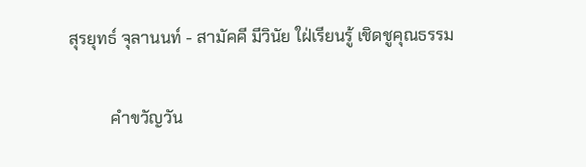สุรยุทธ์ จุลานนท์ - สามัคคี มีวินัย ใฝ่เรียนรู้ เชิดชูคุณธรรม

          คำขวัญวัน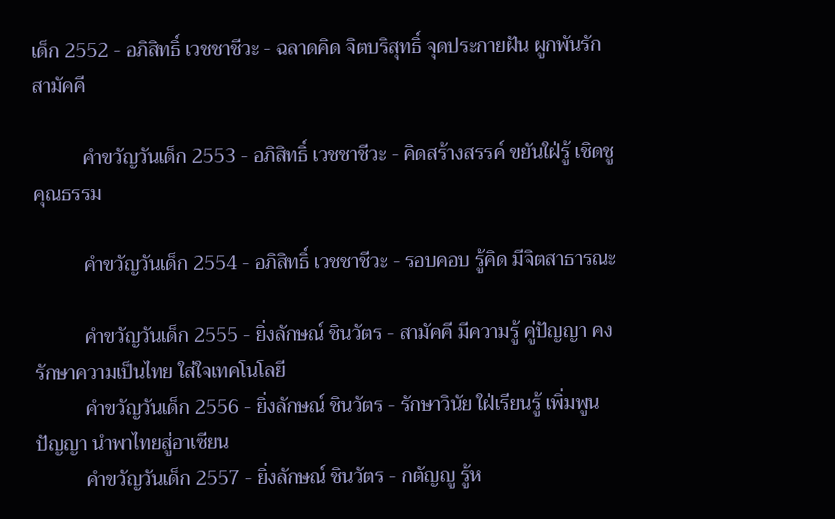เด็ก 2552 - อภิสิทธิ์ เวชชาชีวะ - ฉลาดคิด จิตบริสุทธิ์ จุดประกายฝัน ผูกพันรักสามัคคี

          คำขวัญวันเด็ก 2553 - อภิสิทธิ์ เวชชาชีวะ - คิดสร้างสรรค์ ขยันใฝ่รู้ เชิดชูคุณธรรม

          คำขวัญวันเด็ก 2554 - อภิสิทธิ์ เวชชาชีวะ - รอบคอบ รู้คิด มีจิตสาธารณะ

          คำขวัญวันเด็ก 2555 - ยิ่งลักษณ์ ชินวัตร - สามัคคี มีความรู้ คู่ปัญญา คงรักษาความเป็นไทย ใส่ใจเทคโนโลยี
          คำขวัญวันเด็ก 2556 - ยิ่งลักษณ์ ชินวัตร - รักษาวินัย ใฝ่เรียนรู้ เพิ่มพูนปัญญา นำพาไทยสู่อาเซียน
          คำขวัญวันเด็ก 2557 - ยิ่งลักษณ์ ชินวัตร - กตัญญู รู้ห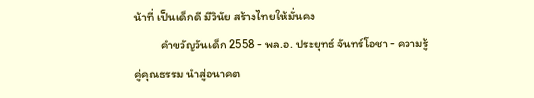น้าที่ เป็นเด็กดี มีวินัย สร้างไทยให้มั่นคง
          คำขวัญวันเด็ก 2558 - พล.อ. ประยุทธ์ จันทร์โอชา - ความรู้ คู่คุณธรรม นำสู่อนาคต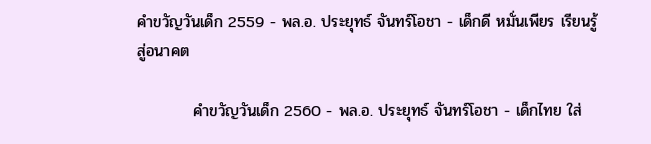คำขวัญวันเด็ก 2559 - พล.อ. ประยุทธ์ จันทร์โอชา - เด็กดี หมั่นเพียร เรียนรู้ สู่อนาคต

          คำขวัญวันเด็ก 2560 - พล.อ. ประยุทธ์ จันทร์โอชา - เด็กไทย ใส่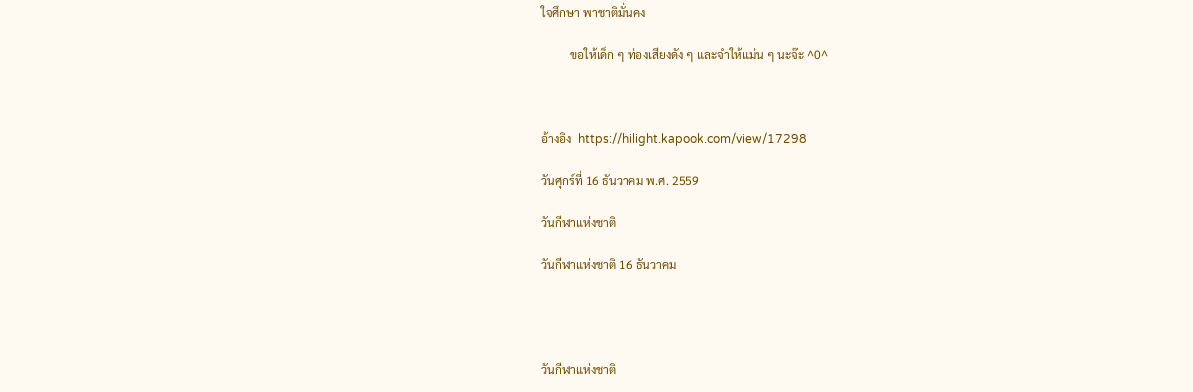ใจศึกษา พาชาติมั่นคง

          ขอให้เด็ก ๆ ท่องเสียงดัง ๆ และจำให้แม่น ๆ นะจ๊ะ ^0^



อ้างอิง  https://hilight.kapook.com/view/17298

วันศุกร์ที่ 16 ธันวาคม พ.ศ. 2559

วันกีฬาแห่งชาติ

วันกีฬาแห่งชาติ 16 ธันวาคม




วันกีฬาแห่งชาติ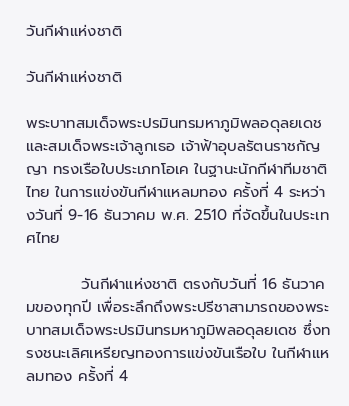วันกีฬาแห่งชาติ

วันกีฬาแห่งชาติ

พระบาทสมเด็จพระปรมินทรมหาภูมิพลอดุลยเดช และสมเด็จพระเจ้าลูกเธอ เจ้าฟ้าอุบลรัตนราชกัญญา ทรงเรือใบประเภทโอเค ในฐานะนักกีฬาทีมชาติไทย ในการแข่งขันกีฬาแหลมทอง ครั้งที่ 4 ระหว่างวันที่ 9-16 ธันวาคม พ.ศ. 2510 ที่จัดขึ้นในประเทศไทย

          วันกีฬาแห่งชาติ ตรงกับวันที่ 16 ธันวาคมของทุกปี เพื่อระลึกถึงพระปรีชาสามารถของพระบาทสมเด็จพระปรมินทรมหาภูมิพลอดุลยเดช ซึ่งทรงชนะเลิศเหรียญทองการแข่งขันเรือใบ ในกีฬาแหลมทอง ครั้งที่ 4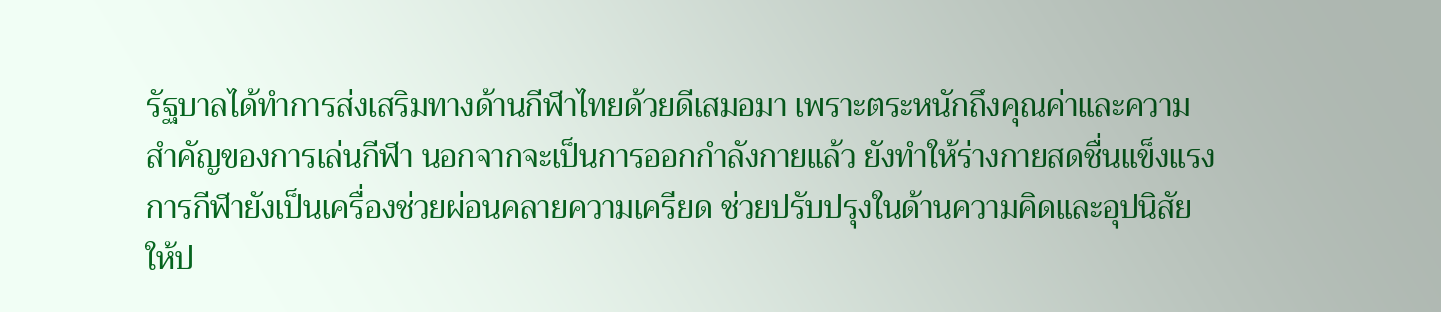รัฐบาลได้ทำการส่งเสริมทางด้านกีฬาไทยด้วยดีเสมอมา เพราะตระหนักถึงคุณค่าและความสำคัญของการเล่นกีฬา นอกจากจะเป็นการออกกำลังกายแล้ว ยังทำให้ร่างกายสดชื่นแข็งแรง การกีฬายังเป็นเครื่องช่วยผ่อนคลายความเครียด ช่วยปรับปรุงในด้านความคิดและอุปนิสัยให้ป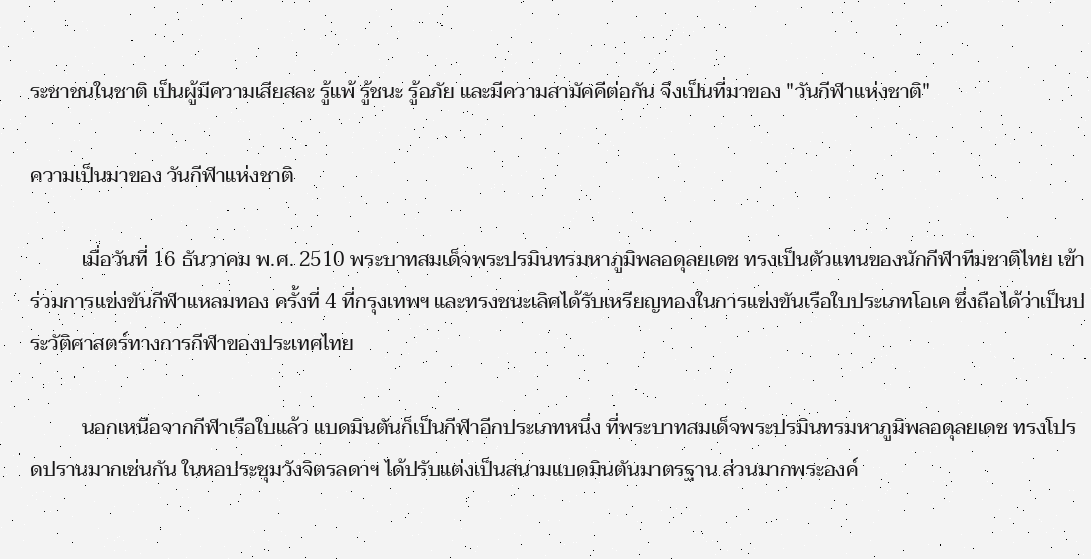ระชาชนในชาติ เป็นผู้มีความเสียสละ รู้แพ้ รู้ชนะ รู้อภัย และมีความสามัคคีต่อกัน จึงเป็นที่มาของ "วันกีฬาแห่งชาติ"

ความเป็นมาของ วันกีฬาแห่งชาติ

          เมื่อวันที่ 16 ธันวาคม พ.ศ. 2510 พระบาทสมเด็จพระปรมินทรมหาภูมิพลอดุลยเดช ทรงเป็นตัวแทนของนักกีฬาทีมชาติไทย เข้าร่วมการแข่งขันกีฬาแหลมทอง ครั้งที่ 4 ที่กรุงเทพฯ และทรงชนะเลิศได้รับเหรียญทองในการแข่งขันเรือใบประเภทโอเค ซึ่งถือได้ว่าเป็นประวัติศาสตร์ทางการกีฬาของประเทศไทย

          นอกเหนือจากกีฬาเรือใบแล้ว แบดมินตันก็เป็นกีฬาอีกประเภทหนึ่ง ที่พระบาทสมเด็จพระปรมินทรมหาภูมิพลอดุลยเดช ทรงโปรดปรานมากเช่นกัน ในหอประชุมวังจิตรลดาฯ ได้ปรับแต่งเป็นสนามแบดมินตันมาตรฐาน ส่วนมากพระองค์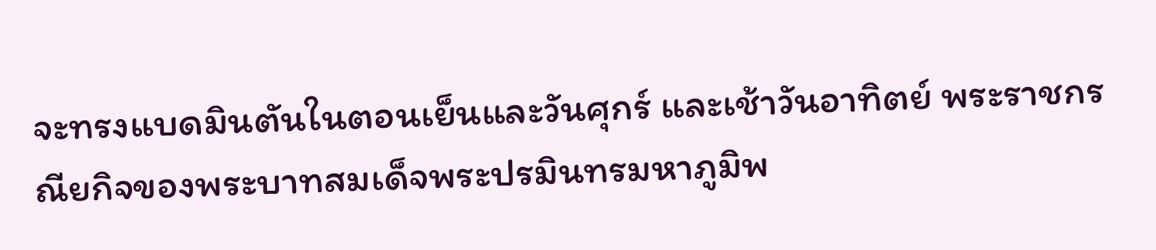จะทรงแบดมินตันในตอนเย็นและวันศุกร์ และเช้าวันอาทิตย์ พระราชกรณียกิจของพระบาทสมเด็จพระปรมินทรมหาภูมิพ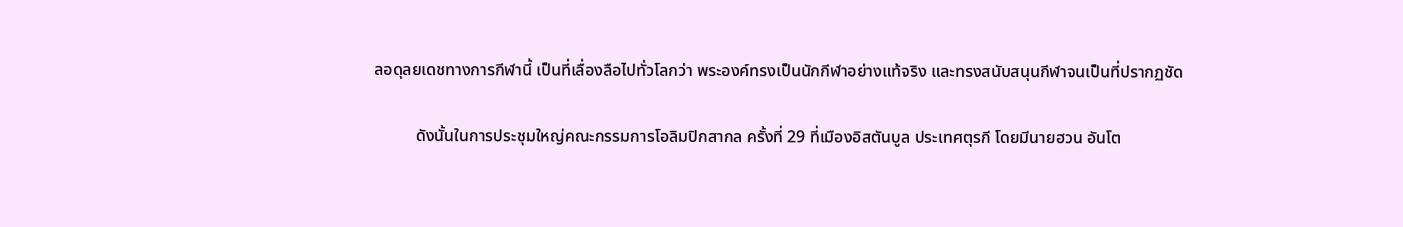ลอดุลยเดชทางการกีฬานี้ เป็นที่เลื่องลือไปทั่วโลกว่า พระองค์ทรงเป็นนักกีฬาอย่างแท้จริง และทรงสนับสนุนกีฬาจนเป็นที่ปรากฏชัด

          ดังนั้นในการประชุมใหญ่คณะกรรมการโอลิมปิกสากล ครั้งที่ 29 ที่เมืองอิสตันบูล ประเทศตุรกี โดยมีนายฮวน อันโต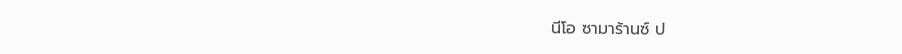นีโอ ซามาร้านซ์ ป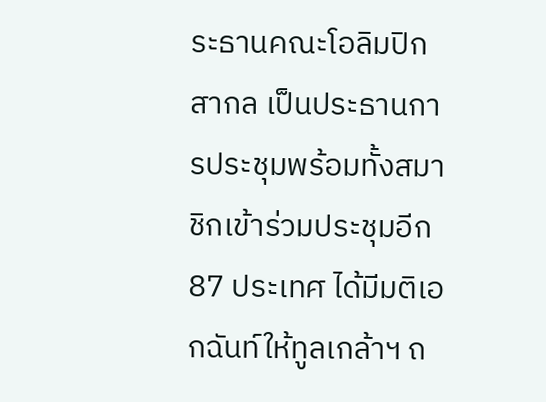ระธานคณะโอลิมปิกสากล เป็นประธานการประชุมพร้อมทั้งสมาชิกเข้าร่วมประชุมอีก 87 ประเทศ ได้มีมติเอกฉันท์ให้ทูลเกล้าฯ ถ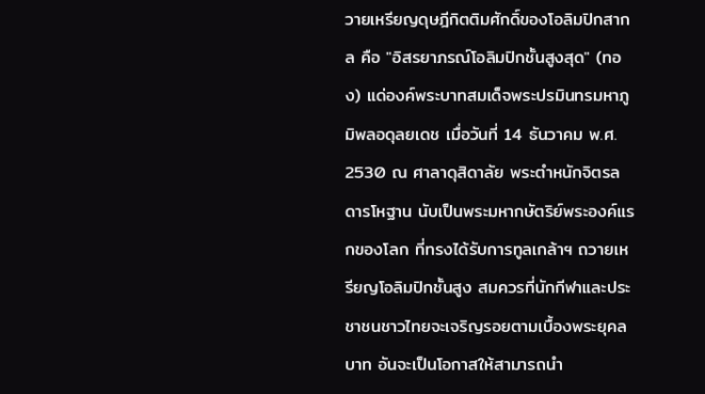วายเหรียญดุษฎีกิตติมศักดิ์ของโอลิมปิกสากล คือ "อิสรยาภรณ์โอลิมปิกชั้นสูงสุด" (ทอง) แด่องค์พระบาทสมเด็จพระปรมินทรมหาภูมิพลอดุลยเดช เมื่อวันที่ 14 ธันวาคม พ.ศ. 2530 ณ ศาลาดุสิดาลัย พระตำหนักจิตรลดารโหฐาน นับเป็นพระมหากษัตริย์พระองค์แรกของโลก ที่ทรงได้รับการทูลเกล้าฯ ถวายเหรียญโอลิมปิกชั้นสูง สมควรที่นักกีฬาและประชาชนชาวไทยจะเจริญรอยตามเบื้องพระยุคลบาท อันจะเป็นโอกาสให้สามารถนำ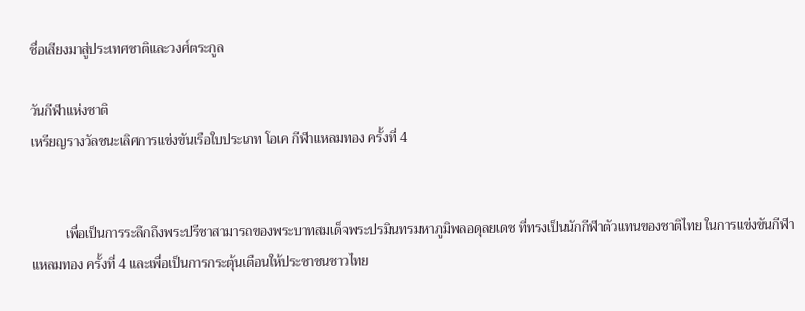ชื่อเสียงมาสู่ประเทศชาติและวงศ์ตระกูล

วันกีฬาแห่งชาติ
เหรียญรางวัลชนะเลิศการแข่งขันเรือใบประเภท โอเค กีฬาแหลมทอง ครั้งที่ 4


          เพื่อเป็นการระลึกถึงพระปรีชาสามารถของพระบาทสมเด็จพระปรมินทรมหาภูมิพลอดุลยเดช ที่ทรงเป็นนักกีฬาตัวแทนของชาติไทย ในการแข่งขันกีฬาแหลมทอง ครั้งที่ 4 และเพื่อเป็นการกระตุ้นเตือนให้ประชาชนชาวไทย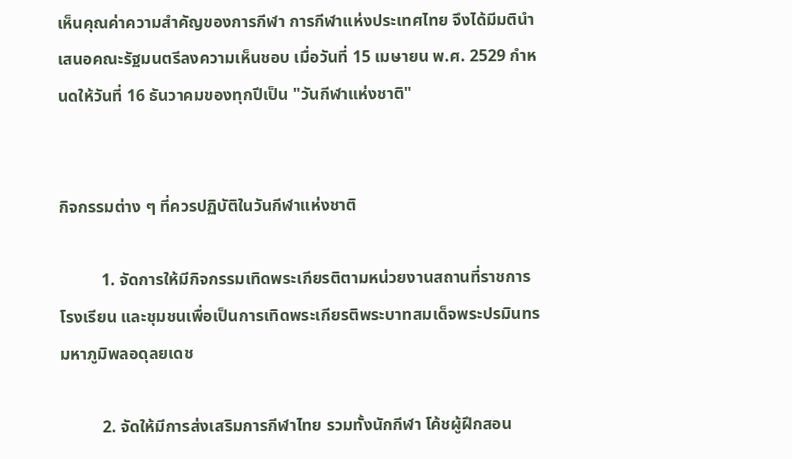เห็นคุณค่าความสำคัญของการกีฬา การกีฬาแห่งประเทศไทย จึงได้มีมตินำเสนอคณะรัฐมนตรีลงความเห็นชอบ เมื่อวันที่ 15 เมษายน พ.ศ. 2529 กำหนดให้วันที่ 16 ธันวาคมของทุกปีเป็น "วันกีฬาแห่งชาติ"


กิจกรรมต่าง ๆ ที่ควรปฏิบัติในวันกีฬาแห่งชาติ

          1. จัดการให้มีกิจกรรมเทิดพระเกียรติตามหน่วยงานสถานที่ราชการ โรงเรียน และชุมชนเพื่อเป็นการเทิดพระเกียรติพระบาทสมเด็จพระปรมินทรมหาภูมิพลอดุลยเดช

          2. จัดให้มีการส่งเสริมการกีฬาไทย รวมทั้งนักกีฬา โค้ชผู้ฝึกสอน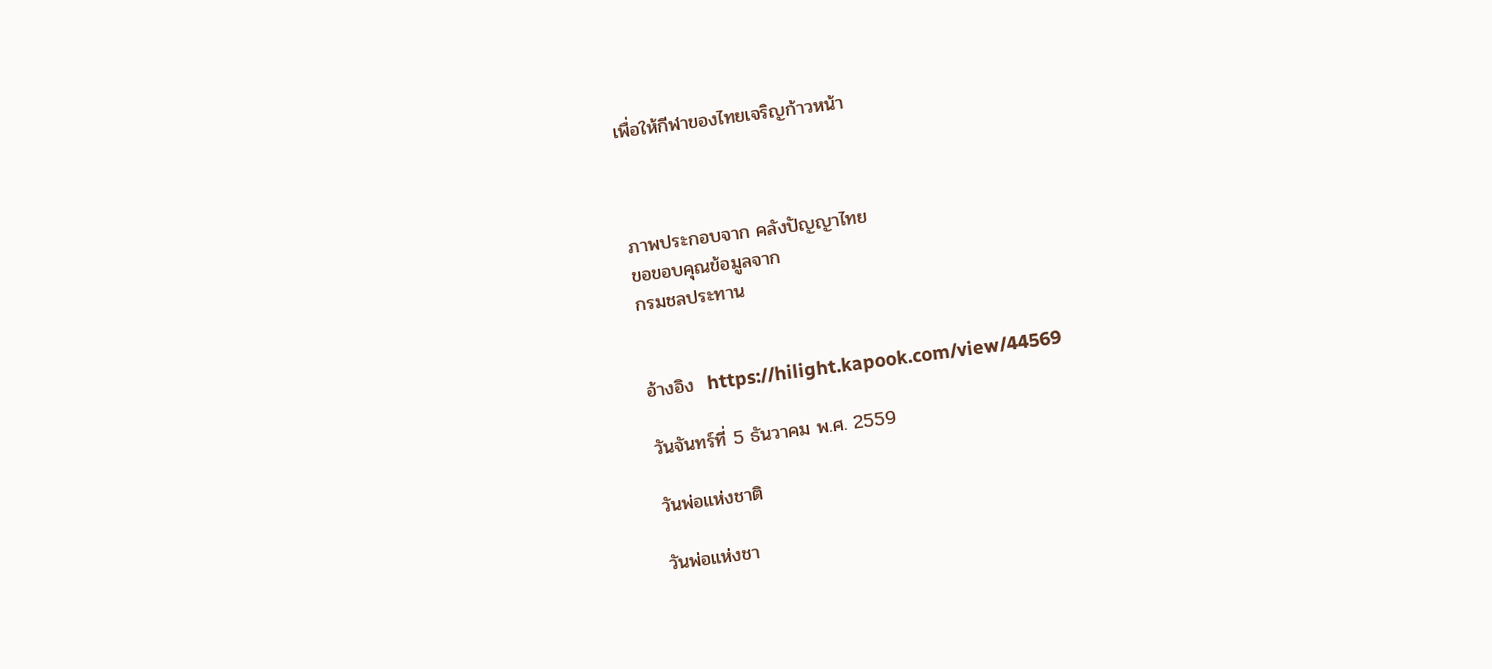เพื่อให้กีฬาของไทยเจริญก้าวหน้า



ภาพประกอบจาก คลังปัญญาไทย
ขอขอบคุณข้อมูลจาก
กรมชลประทาน


อ้างอิง  https://hilight.kapook.com/view/44569

วันจันทร์ที่ 5 ธันวาคม พ.ศ. 2559

วันพ่อแห่งชาติ

วันพ่อแห่งชา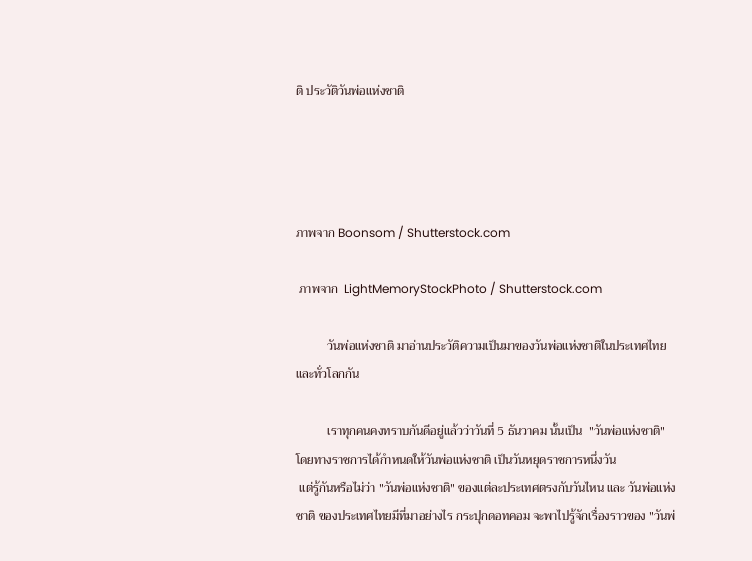ติ ประวัติวันพ่อแห่งชาติ




ภาพจาก Boonsom / Shutterstock.com

 ภาพจาก  LightMemoryStockPhoto / Shutterstock.com

          วันพ่อแห่งชาติ มาอ่านประวัติความเป็นมาของวันพ่อแห่งชาติในประเทศไทยและทั่วโลกกัน

          เราทุกคนคงทราบกันดีอยู่แล้วว่าวันที่ 5 ธันวาคม นั้นเป็น  "วันพ่อแห่งชาติ" โดยทางราชการได้กำหนดให้วันพ่อแห่งชาติ เป็นวันหยุดราชการหนึ่งวัน
 แต่รู้กันหรือไม่ว่า "วันพ่อแห่งชาติ" ของแต่ละประเทศตรงกับวันไหน และ วันพ่อแห่งชาติ ของประเทศไทยมีที่มาอย่างไร กระปุกดอทคอม จะพาไปรู้จักเรื่องราวของ "วันพ่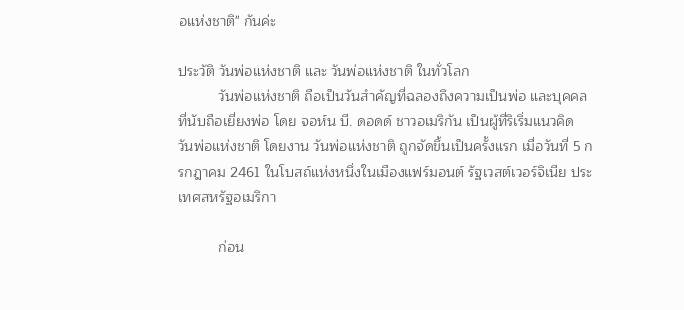อแห่งชาติ" กันค่ะ

ประวัติ วันพ่อแห่งชาติ และ วันพ่อแห่งชาติ ในทั่วโลก
          วันพ่อแห่งชาติ ถือเป็นวันสำคัญที่ฉลองถึงความเป็นพ่อ และบุคคลที่นับถือเยี่ยงพ่อ โดย จอห์น บี. ดอดด์ ชาวอเมริกัน เป็นผู้ที่ริเริ่มแนวคิด วันพ่อแห่งชาติ โดยงาน วันพ่อแห่งชาติ ถูกจัดขึ้นเป็นครั้งแรก เมื่อวันที่ 5 กรกฎาคม 2461 ในโบสถ์แห่งหนึ่งในเมืองแฟร์มอนต์ รัฐเวสต์เวอร์จิเนีย ประเทศสหรัฐอเมริกา

          ก่อน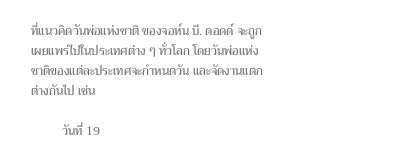ที่แนวคิดวันพ่อแห่งชาติ ของจอห์น บี. ดอดด์ จะถูกเผยแพร่ไปในประเทศต่าง ๆ ทั่วโลก โดยวันพ่อแห่งชาติของแต่ละประเทศจะกำหนดวัน และจัดงานแตกต่างกันไป เช่น

          วันที่ 19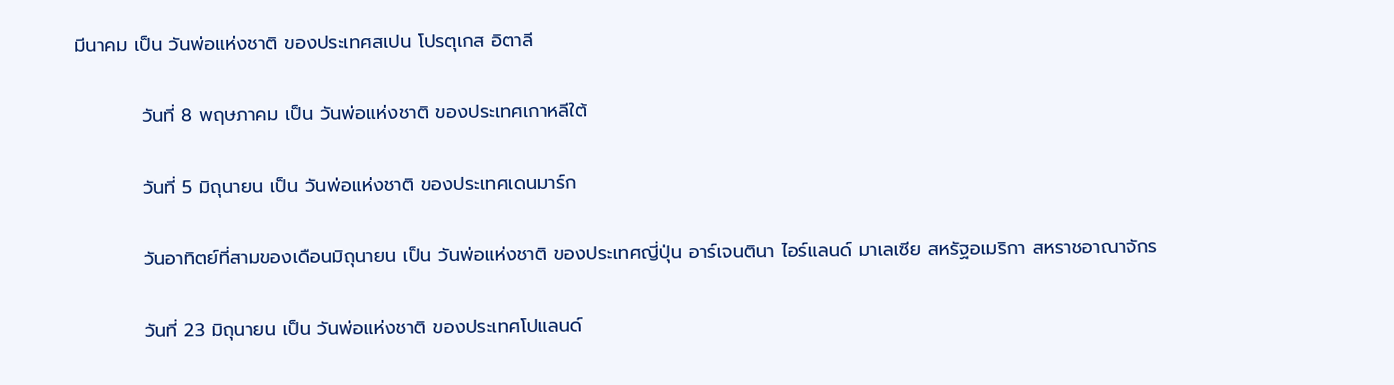มีนาคม เป็น วันพ่อแห่งชาติ ของประเทศสเปน โปรตุเกส อิตาลี

          วันที่ 8 พฤษภาคม เป็น วันพ่อแห่งชาติ ของประเทศเกาหลีใต้

          วันที่ 5 มิถุนายน เป็น วันพ่อแห่งชาติ ของประเทศเดนมาร์ก

          วันอาทิตย์ที่สามของเดือนมิถุนายน เป็น วันพ่อแห่งชาติ ของประเทศญี่ปุ่น อาร์เจนตินา ไอร์แลนด์ มาเลเซีย สหรัฐอเมริกา สหราชอาณาจักร

          วันที่ 23 มิถุนายน เป็น วันพ่อแห่งชาติ ของประเทศโปแลนด์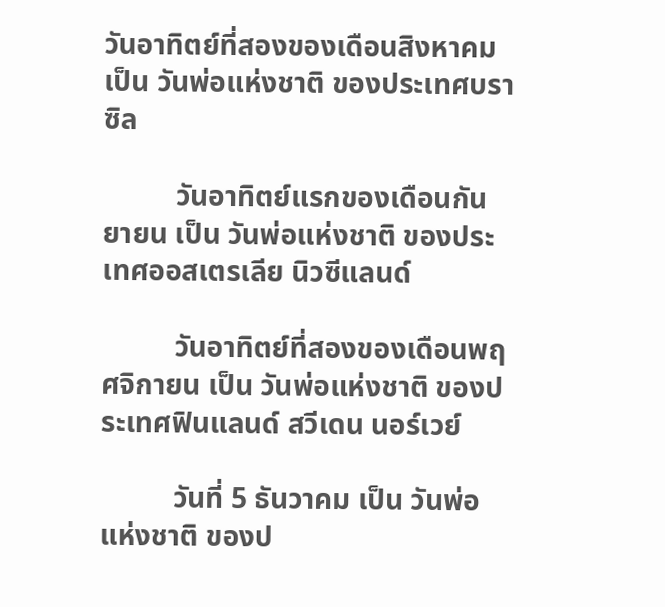วันอาทิตย์ที่สองของเดือนสิงหาคม เป็น วันพ่อแห่งชาติ ของประเทศบราซิล

          วันอาทิตย์แรกของเดือนกันยายน เป็น วันพ่อแห่งชาติ ของประเทศออสเตรเลีย นิวซีแลนด์

          วันอาทิตย์ที่สองของเดือนพฤศจิกายน เป็น วันพ่อแห่งชาติ ของประเทศฟินแลนด์ สวีเดน นอร์เวย์

          วันที่ 5 ธันวาคม เป็น วันพ่อแห่งชาติ ของป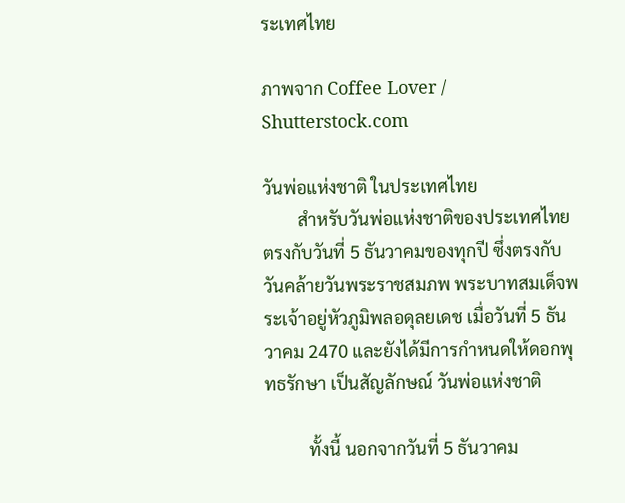ระเทศไทย

ภาพจาก Coffee Lover / Shutterstock.com

วันพ่อแห่งชาติ ในประเทศไทย
        สำหรับวันพ่อแห่งชาติของประเทศไทย ตรงกับวันที่ 5 ธันวาคมของทุกปี ซึ่งตรงกับวันคล้ายวันพระราชสมภพ พระบาทสมเด็จพระเจ้าอยู่หัวภูมิพลอดุลยเดช เมื่อวันที่ 5 ธันวาคม 2470 และยังได้มีการกำหนดให้ดอกพุทธรักษา เป็นสัญลักษณ์ วันพ่อแห่งชาติ

          ทั้งนี้ นอกจากวันที่ 5 ธันวาคม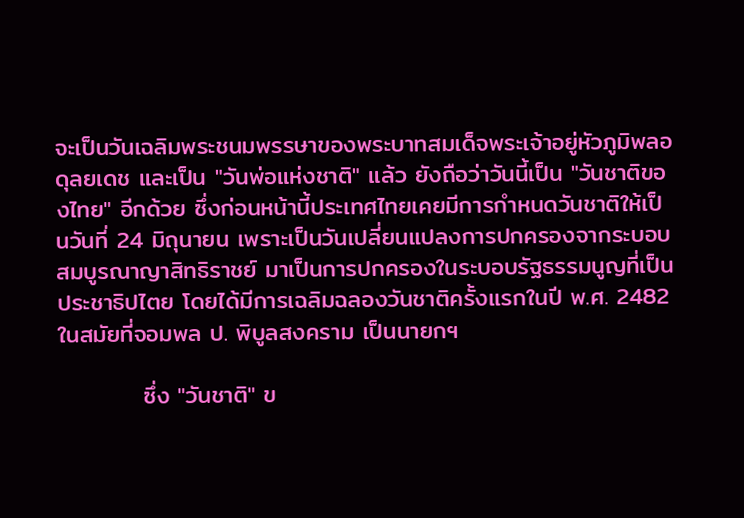จะเป็นวันเฉลิมพระชนมพรรษาของพระบาทสมเด็จพระเจ้าอยู่หัวภูมิพลอดุลยเดช และเป็น "วันพ่อแห่งชาติ" แล้ว ยังถือว่าวันนี้เป็น "วันชาติของไทย" อีกด้วย ซึ่งก่อนหน้านี้ประเทศไทยเคยมีการกำหนดวันชาติให้เป็นวันที่ 24 มิถุนายน เพราะเป็นวันเปลี่ยนแปลงการปกครองจากระบอบสมบูรณาญาสิทธิราชย์ มาเป็นการปกครองในระบอบรัฐธรรมนูญที่เป็นประชาธิปไตย โดยได้มีการเฉลิมฉลองวันชาติครั้งแรกในปี พ.ศ. 2482 ในสมัยที่จอมพล ป. พิบูลสงคราม เป็นนายกฯ

          ซึ่ง "วันชาติ" ข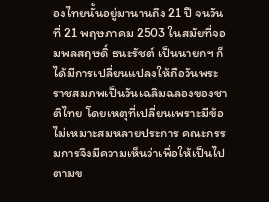องไทยนั้นอยู่มานานถึง 21 ปี จนวันที่ 21 พฤษภาคม 2503 ในสมัยที่จอมพลสฤษดิ์ ธนะรัชต์ เป็นนายกฯ ก็ได้มีการเปลี่ยนแปลงให้ถือวันพระราชสมภพเป็นวันเฉลิมฉลองของชาติไทย โดยเหตุที่เปลี่ยนเพราะมีข้อไม่เหมาะสมหลายประการ คณะกรรมการจึงมีความเห็นว่าเพื่อให้เป็นไปตามข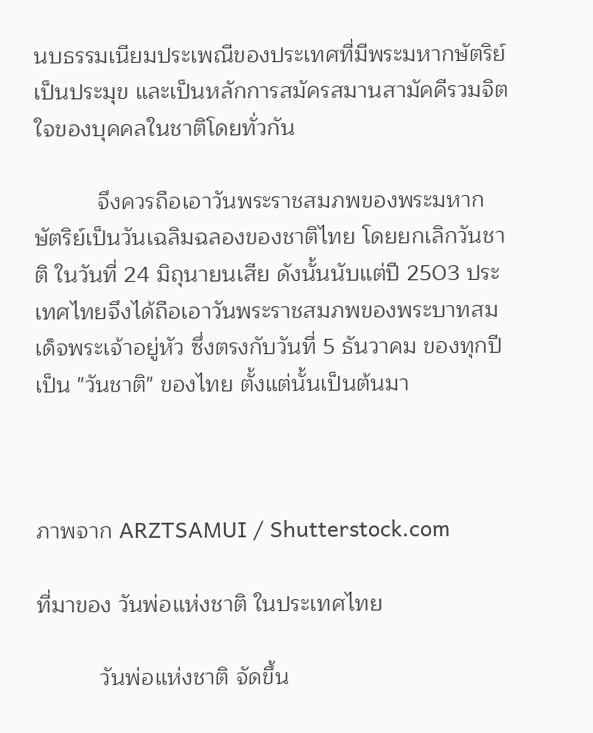นบธรรมเนียมประเพณีของประเทศที่มีพระมหากษัตริย์เป็นประมุข และเป็นหลักการสมัครสมานสามัคคีรวมจิตใจของบุคคลในชาติโดยทั่วกัน

          จึงควรถือเอาวันพระราชสมภพของพระมหากษัตริย์เป็นวันเฉลิมฉลองของชาติไทย โดยยกเลิกวันชาติ ในวันที่ 24 มิถุนายนเสีย ดังนั้นนับแต่ปี 2503 ประเทศไทยจึงได้ถือเอาวันพระราชสมภพของพระบาทสมเด็จพระเจ้าอยู่หัว ซึ่งตรงกับวันที่ 5 ธันวาคม ของทุกปี เป็น "วันชาติ" ของไทย ตั้งแต่นั้นเป็นต้นมา



ภาพจาก ARZTSAMUI / Shutterstock.com

ที่มาของ วันพ่อแห่งชาติ ในประเทศไทย

          วันพ่อแห่งชาติ จัดขึ้น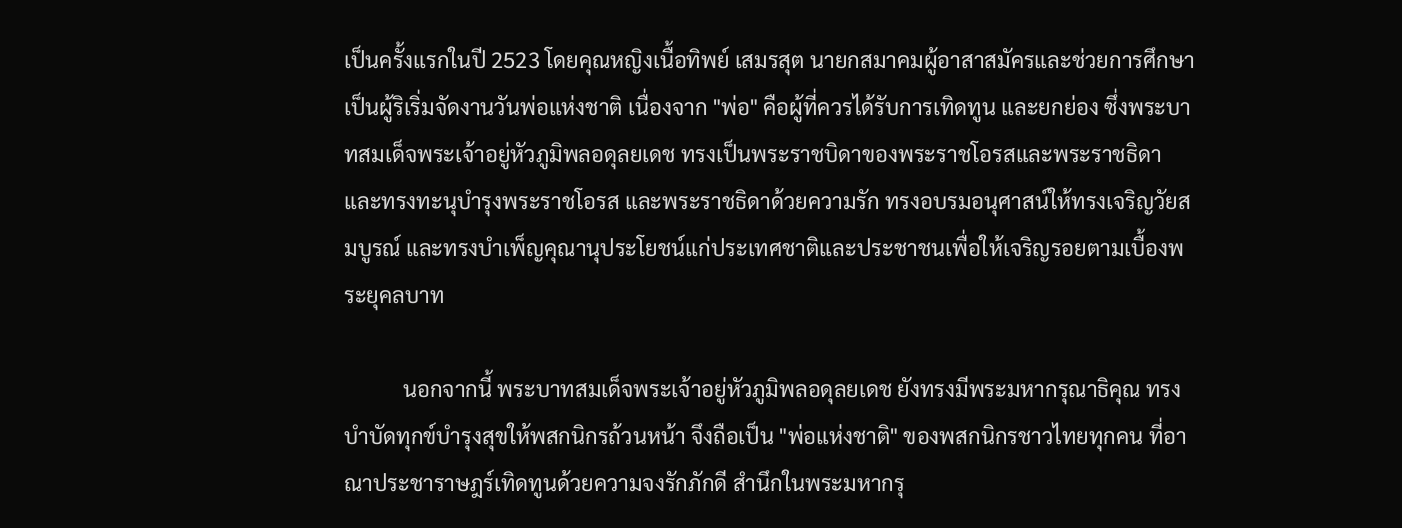เป็นครั้งแรกในปี 2523 โดยคุณหญิงเนื้อทิพย์ เสมรสุต นายกสมาคมผู้อาสาสมัครและช่วยการศึกษาเป็นผู้ริเริ่มจัดงานวันพ่อแห่งชาติ เนื่องจาก "พ่อ" คือผู้ที่ควรได้รับการเทิดทูน และยกย่อง ซึ่งพระบาทสมเด็จพระเจ้าอยู่หัวภูมิพลอดุลยเดช ทรงเป็นพระราชบิดาของพระราชโอรสและพระราชธิดา และทรงทะนุบำรุงพระราชโอรส และพระราชธิดาด้วยความรัก ทรงอบรมอนุศาสน์ให้ทรงเจริญวัยสมบูรณ์ และทรงบำเพ็ญคุณานุประโยชน์แก่ประเทศชาติและประชาชนเพื่อให้เจริญรอยตามเบื้องพระยุคลบาท

           นอกจากนี้ พระบาทสมเด็จพระเจ้าอยู่หัวภูมิพลอดุลยเดช ยังทรงมีพระมหากรุณาธิคุณ ทรงบำบัดทุกข์บำรุงสุขให้พสกนิกรถ้วนหน้า จึงถือเป็น "พ่อแห่งชาติ" ของพสกนิกรชาวไทยทุกคน ที่อาณาประชาราษฎร์เทิดทูนด้วยความจงรักภักดี สำนึกในพระมหากรุ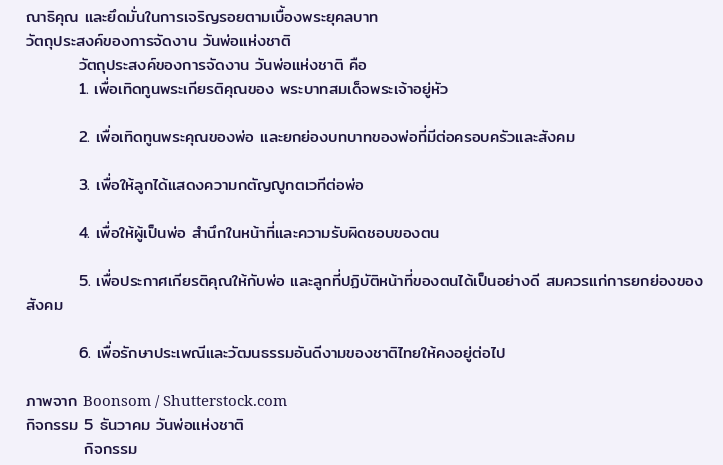ณาธิคุณ และยึดมั่นในการเจริญรอยตามเบื้องพระยุคลบาท
วัตถุประสงค์ของการจัดงาน วันพ่อแห่งชาติ
         วัตถุประสงค์ของการจัดงาน วันพ่อแห่งชาติ คือ
         1. เพื่อเทิดทูนพระเกียรติคุณของ พระบาทสมเด็จพระเจ้าอยู่หัว

         2. เพื่อเทิดทูนพระคุณของพ่อ และยกย่องบทบาทของพ่อที่มีต่อครอบครัวและสังคม

         3. เพื่อให้ลูกได้แสดงความกตัญญูกตเวทีต่อพ่อ

         4. เพื่อให้ผู้เป็นพ่อ สำนึกในหน้าที่และความรับผิดชอบของตน

         5. เพื่อประกาศเกียรติคุณให้กับพ่อ และลูกที่ปฏิบัติหน้าที่ของตนได้เป็นอย่างดี สมควรแก่การยกย่องของสังคม

         6. เพื่อรักษาประเพณีและวัฒนธรรมอันดีงามของชาติไทยให้คงอยู่ต่อไป

ภาพจาก Boonsom / Shutterstock.com
กิจกรรม 5 ธันวาคม วันพ่อแห่งชาติ
          กิจกรรม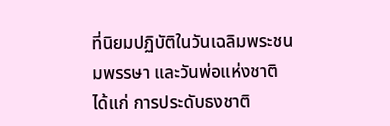ที่นิยมปฏิบัติในวันเฉลิมพระชนมพรรษา และวันพ่อแห่งชาติ ได้แก่ การประดับธงชาติ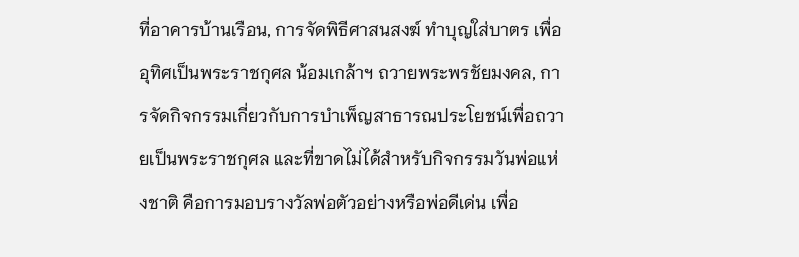ที่อาคารบ้านเรือน, การจัดพิธีศาสนสงฆ์ ทำบุญใส่บาตร เพื่ออุทิศเป็นพระราชกุศล น้อมเกล้าฯ ถวายพระพรชัยมงคล, การจัดกิจกรรมเกี่ยวกับการบำเพ็ญสาธารณประโยชน์เพื่อถวายเป็นพระราชกุศล และที่ขาดไม่ได้สำหรับกิจกรรมวันพ่อแห่งชาติ คือการมอบรางวัลพ่อตัวอย่างหรือพ่อดีเด่น เพื่อ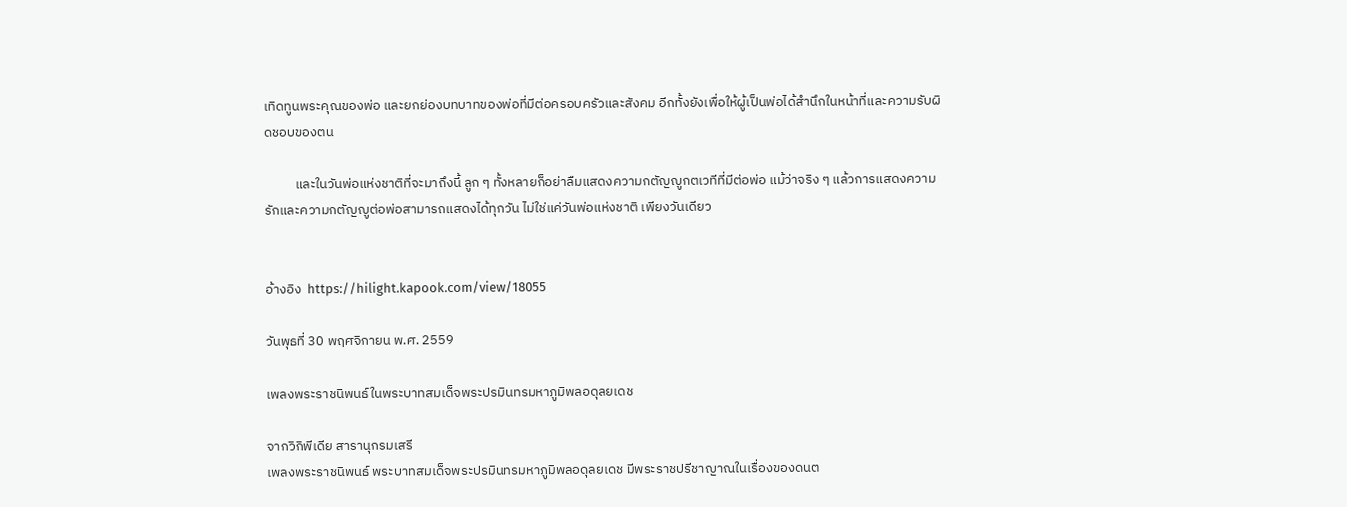เทิดทูนพระคุณของพ่อ และยกย่องบทบาทของพ่อที่มีต่อครอบครัวและสังคม อีกทั้งยังเพื่อให้ผู้เป็นพ่อได้สำนึกในหน้าที่และความรับผิดชอบของตน

          และในวันพ่อแห่งชาติที่จะมาถึงนี้ ลูก ๆ ทั้งหลายก็อย่าลืมแสดงความกตัญญูกตเวทีที่มีต่อพ่อ แม้ว่าจริง ๆ แล้วการแสดงความรักและความกตัญญูต่อพ่อสามารถแสดงได้ทุกวัน ไม่ใช่แค่วันพ่อแห่งชาติ เพียงวันเดียว


อ้างอิง  https://hilight.kapook.com/view/18055

วันพุธที่ 30 พฤศจิกายน พ.ศ. 2559

เพลงพระราชนิพนธ์ในพระบาทสมเด็จพระปรมินทรมหาภูมิพลอดุลยเดช

จากวิกิพีเดีย สารานุกรมเสรี
เพลงพระราชนิพนธ์ พระบาทสมเด็จพระปรมินทรมหาภูมิพลอดุลยเดช มีพระราชปรีชาญาณในเรื่องของดนต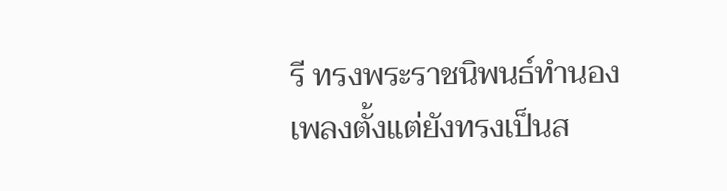รี ทรงพระราชนิพนธ์ทำนองเพลงตั้งแต่ยังทรงเป็นส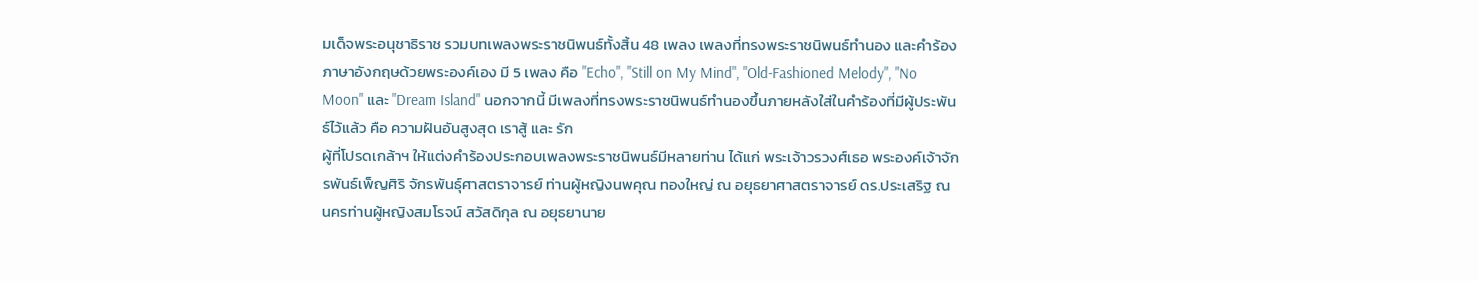มเด็จพระอนุชาธิราช รวมบทเพลงพระราชนิพนธ์ทั้งสิ้น 48 เพลง เพลงที่ทรงพระราชนิพนธ์ทำนอง และคำร้องภาษาอังกฤษด้วยพระองค์เอง มี 5 เพลง คือ "Echo", "Still on My Mind", "Old-Fashioned Melody", "No Moon" และ "Dream Island" นอกจากนี้ มีเพลงที่ทรงพระราชนิพนธ์ทำนองขึ้นภายหลังใส่ในคำร้องที่มีผู้ประพันธ์ไว้แล้ว คือ ความฝันอันสูงสุด เราสู้ และ รัก
ผู้ที่โปรดเกล้าฯ ให้แต่งคำร้องประกอบเพลงพระราชนิพนธ์มีหลายท่าน ได้แก่ พระเจ้าวรวงศ์เธอ พระองค์เจ้าจักรพันธ์เพ็ญศิริ จักรพันธุ์ศาสตราจารย์ ท่านผู้หญิงนพคุณ ทองใหญ่ ณ อยุธยาศาสตราจารย์ ดร.ประเสริฐ ณ นครท่านผู้หญิงสมโรจน์ สวัสดิกุล ณ อยุธยานาย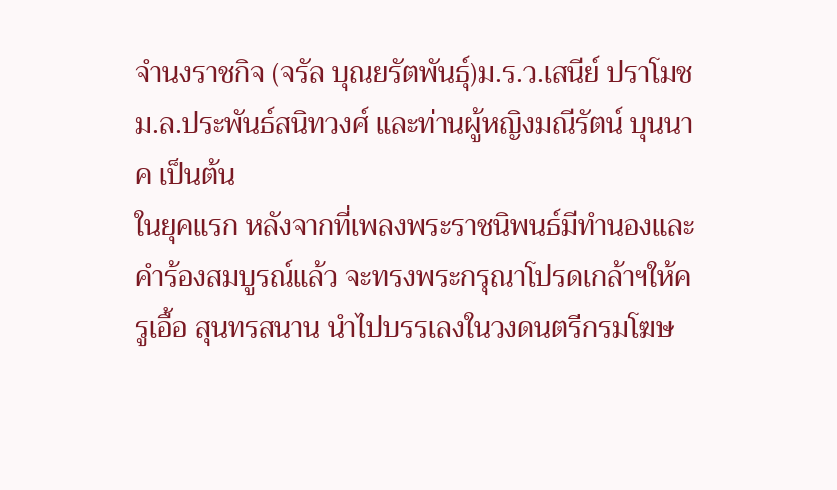จำนงราชกิจ (จรัล บุณยรัตพันธุ์)ม.ร.ว.เสนีย์ ปราโมช ม.ล.ประพันธ์สนิทวงศ์ และท่านผู้หญิงมณีรัตน์ บุนนาค เป็นต้น
ในยุคแรก หลังจากที่เพลงพระราชนิพนธ์มีทำนองและคำร้องสมบูรณ์แล้ว จะทรงพระกรุณาโปรดเกล้าฯให้ครูเอื้อ สุนทรสนาน นำไปบรรเลงในวงดนตรีกรมโฆษ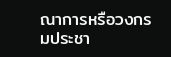ณาการหรือวงกรมประชา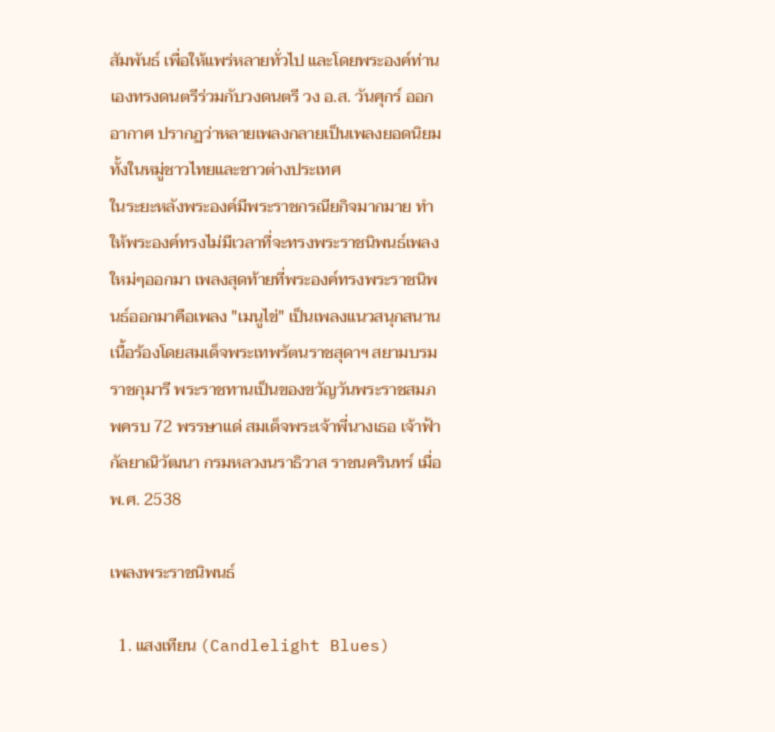สัมพันธ์ เพื่อให้แพร่หลายทั่วไป และโดยพระองค์ท่านเองทรงดนตรีร่วมกับวงดนตรี วง อ.ส. วันศุกร์ ออกอากาศ ปรากฏว่าหลายเพลงกลายเป็นเพลงยอดนิยมทั้งในหมู่ชาวไทยและชาวต่างประเทศ
ในระยะหลังพระองค์มีพระราชกรณียกิจมากมาย ทำให้พระองค์ทรงไม่มีเวลาที่จะทรงพระราชนิพนธ์เพลงใหม่ๆออกมา เพลงสุดท้ายที่พระองค์ทรงพระราชนิพนธ์ออกมาคือเพลง "เมนูไข่" เป็นเพลงแนวสนุกสนาน เนื้อร้องโดยสมเด็จพระเทพรัตนราชสุดาฯ สยามบรมราชกุมารี พระราชทานเป็นของขวัญวันพระราชสมภพครบ 72 พรรษาแด่ สมเด็จพระเจ้าพี่นางเธอ เจ้าฟ้ากัลยาณิวัฒนา กรมหลวงนราธิวาส ราชนครินทร์ เมื่อ พ.ศ. 2538

เพลงพระราชนิพนธ์

  1. แสงเทียน (Candlelight Blues)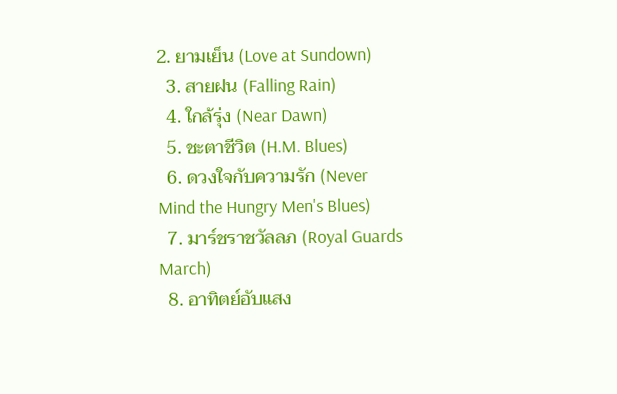2. ยามเย็น (Love at Sundown)
  3. สายฝน (Falling Rain)
  4. ใกล้รุ่ง (Near Dawn)
  5. ชะตาชีวิต (H.M. Blues)
  6. ดวงใจกับความรัก (Never Mind the Hungry Men's Blues)
  7. มาร์ชราชวัลลภ (Royal Guards March)
  8. อาทิตย์อับแสง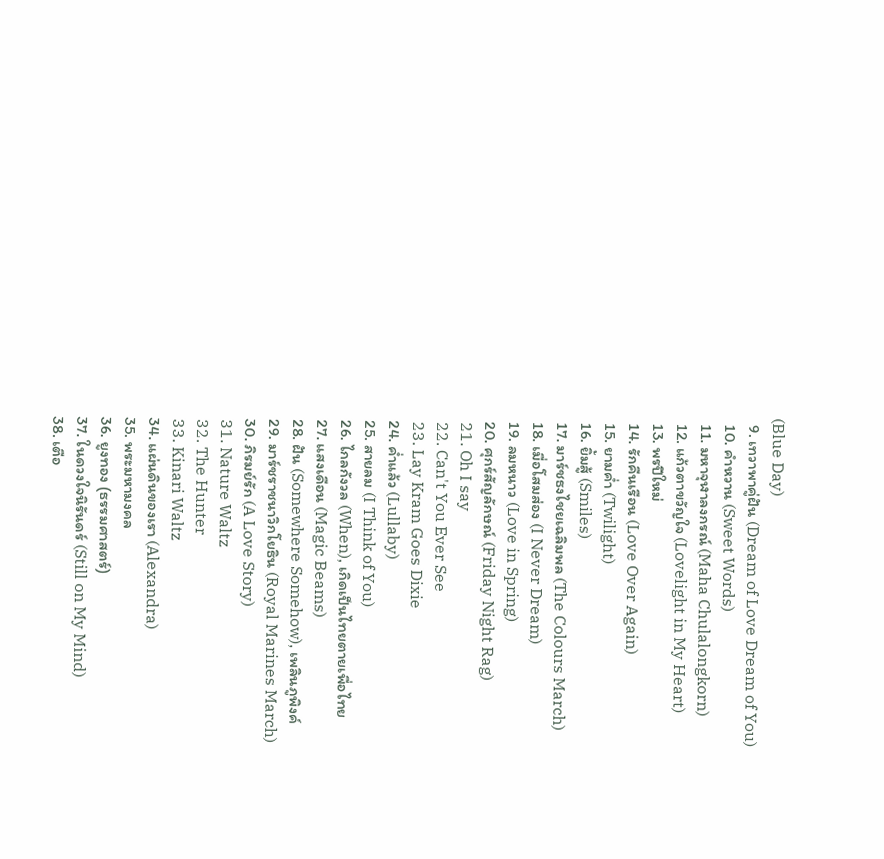(Blue Day)
  9. เทวาพาคู่ฝัน (Dream of Love Dream of You)
  10. คำหวาน (Sweet Words)
  11. มหาจุฬาลงกรณ์ (Maha Chulalongkorn)
  12. แก้วตาขวัญใจ (Lovelight in My Heart)
  13. พรปีใหม่
  14. รักคืนเรือน (Love Over Again)
  15. ยามค่ำ (Twilight)
  16. ยิ้มสู้ (Smiles)
  17. มาร์ชธงไชยเฉลิมพล (The Colours March)
  18. เมื่อโสมส่อง (I Never Dream)
  19. ลมหนาว (Love in Spring)
  20. ศุกร์สัญลักษณ์ (Friday Night Rag)
  21. Oh I say
  22. Can't You Ever See
  23. Lay Kram Goes Dixie
  24. ค่ำแล้ว (Lullaby)
  25. สายลม (I Think of You)
  26. ไกลกังวล (When), เกิดเป็นไทยตายเพื่อไทย
  27. แสงเดือน (Magic Beams)
  28. ฝัน (Somewhere Somehow), เพลินภูพิงค์
  29. มาร์ชราชนาวิกโยธิน (Royal Marines March)
  30. ภิรมย์รัก (A Love Story)
  31. Nature Waltz
  32. The Hunter
  33. Kinari Waltz
  34. แผ่นดินของเรา (Alexandra)
  35. พระมหามงคล
  36. ยูงทอง (ธรรมศาสตร์)
  37. ในดวงใจนิรันดร์ (Still on My Mind)
  38. เตือ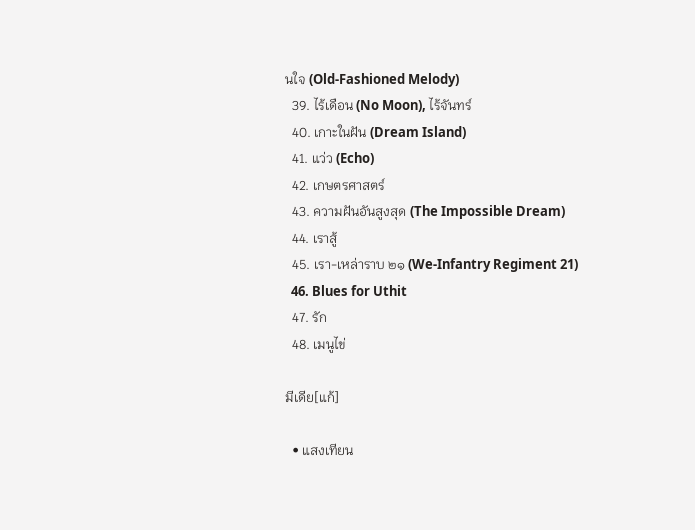นใจ (Old-Fashioned Melody)
  39. ไร้เดือน (No Moon), ไร้จันทร์
  40. เกาะในฝัน (Dream Island)
  41. แว่ว (Echo)
  42. เกษตรศาสตร์
  43. ความฝันอันสูงสุด (The Impossible Dream)
  44. เราสู้
  45. เรา-เหล่าราบ ๒๑ (We-Infantry Regiment 21)
  46. Blues for Uthit
  47. รัก
  48. เมนูไข่

มีเดีย[แก้]

  • แสงเทียน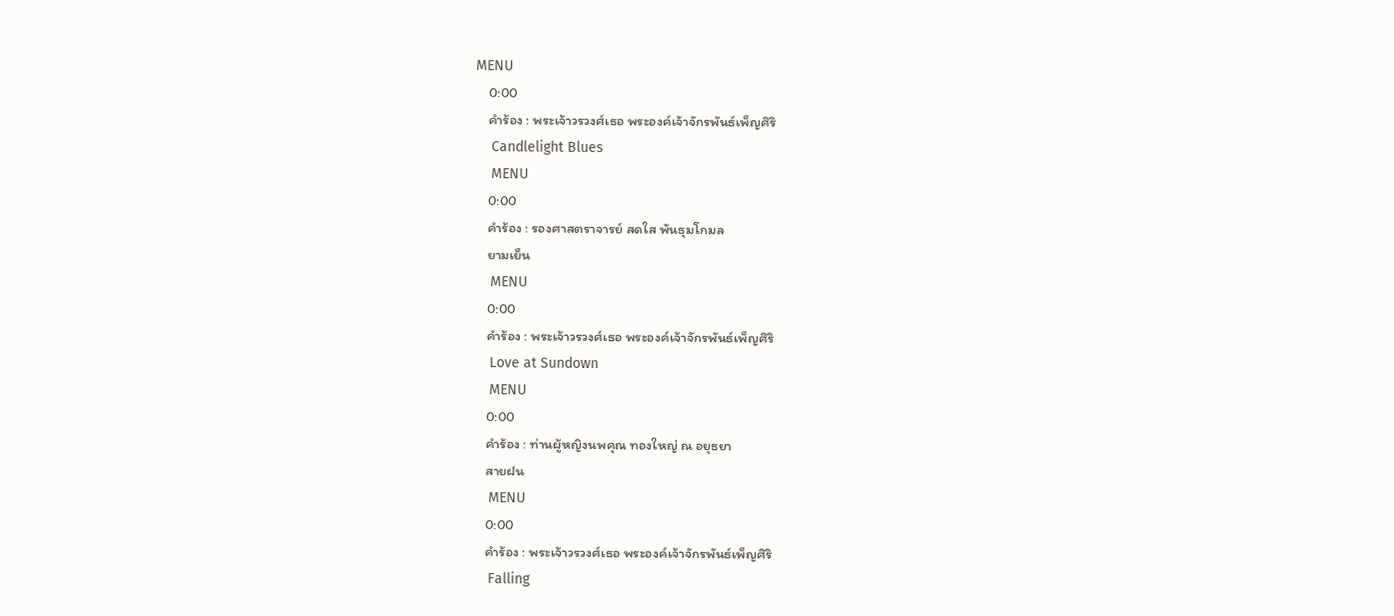MENU
    0:00
    คำร้อง : พระเจ้าวรวงศ์เธอ พระองค์เจ้าจักรพันธ์เพ็ญศิริ
    Candlelight Blues
    MENU
    0:00
    คำร้อง : รองศาสตราจารย์ สดใส พันธุมโกมล
    ยามเย็น
    MENU
    0:00
    คำร้อง : พระเจ้าวรวงศ์เธอ พระองค์เจ้าจักรพันธ์เพ็ญศิริ
    Love at Sundown
    MENU
    0:00
    คำร้อง : ท่านผู้หญิงนพคุณ ทองใหญ่ ณ อยุธยา
    สายฝน
    MENU
    0:00
    คำร้อง : พระเจ้าวรวงศ์เธอ พระองค์เจ้าจักรพันธ์เพ็ญศิริ
    Falling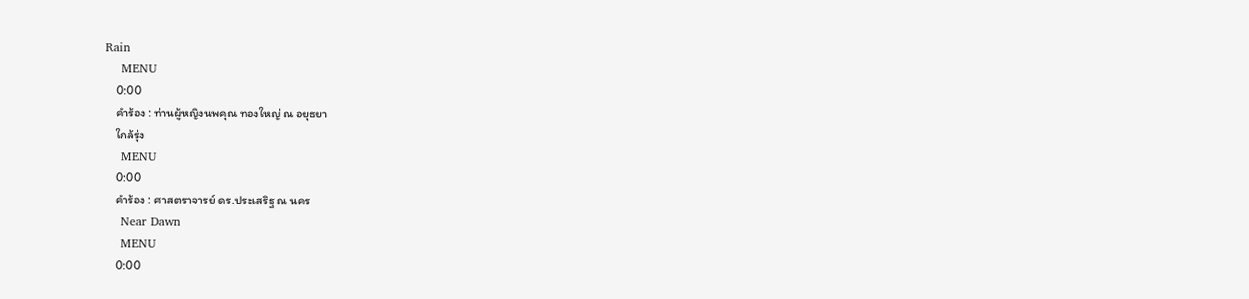Rain
    MENU
    0:00
    คำร้อง : ท่านผู้หญิงนพคุณ ทองใหญ่ ณ อยุธยา
    ใกล้รุ่ง
    MENU
    0:00
    คำร้อง : ศาสตราจารย์ ดร.ประเสริฐ ณ นคร
    Near Dawn
    MENU
    0:00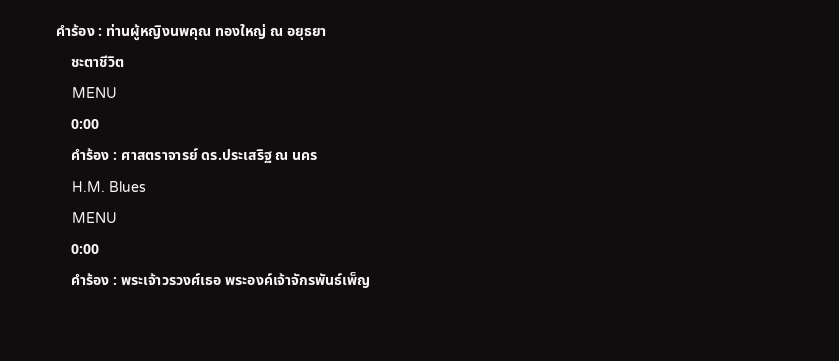คำร้อง : ท่านผู้หญิงนพคุณ ทองใหญ่ ณ อยุธยา
    ชะตาชีวิต
    MENU
    0:00
    คำร้อง : ศาสตราจารย์ ดร.ประเสริฐ ณ นคร
    H.M. Blues
    MENU
    0:00
    คำร้อง : พระเจ้าวรวงศ์เธอ พระองค์เจ้าจักรพันธ์เพ็ญ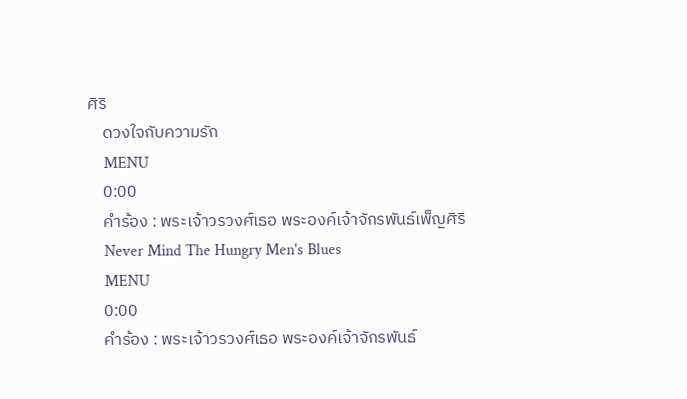ศิริ
    ดวงใจกับความรัก
    MENU
    0:00
    คำร้อง : พระเจ้าวรวงศ์เธอ พระองค์เจ้าจักรพันธ์เพ็ญศิริ
    Never Mind The Hungry Men's Blues
    MENU
    0:00
    คำร้อง : พระเจ้าวรวงศ์เธอ พระองค์เจ้าจักรพันธ์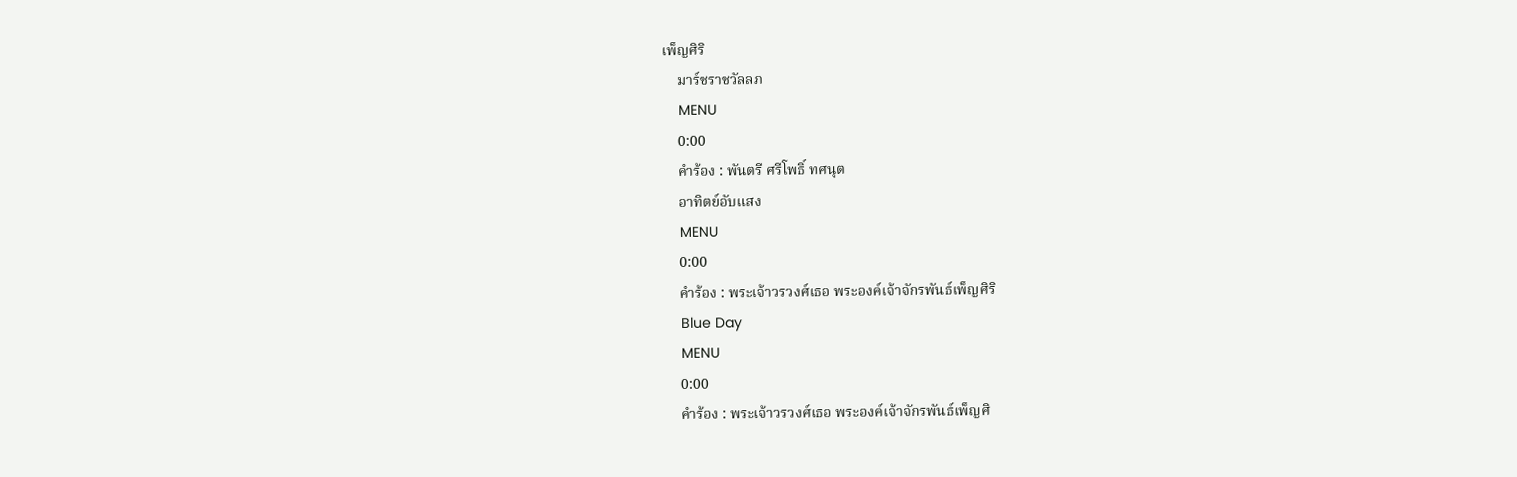เพ็ญศิริ
    มาร์ชราชวัลลภ
    MENU
    0:00
    คำร้อง : พันตรี ศรีโพธิ์ ทศนุต
    อาทิตย์อับแสง
    MENU
    0:00
    คำร้อง : พระเจ้าวรวงศ์เธอ พระองค์เจ้าจักรพันธ์เพ็ญศิริ
    Blue Day
    MENU
    0:00
    คำร้อง : พระเจ้าวรวงศ์เธอ พระองค์เจ้าจักรพันธ์เพ็ญศิ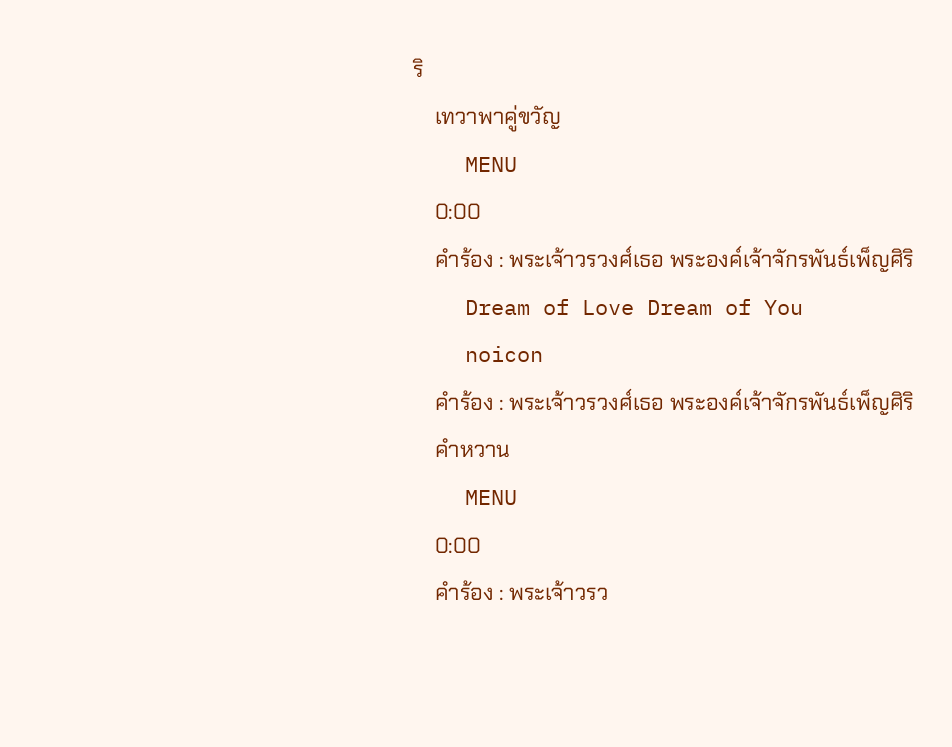ริ
    เทวาพาคู่ขวัญ
    MENU
    0:00
    คำร้อง : พระเจ้าวรวงศ์เธอ พระองค์เจ้าจักรพันธ์เพ็ญศิริ
    Dream of Love Dream of You
    noicon
    คำร้อง : พระเจ้าวรวงศ์เธอ พระองค์เจ้าจักรพันธ์เพ็ญศิริ
    คำหวาน
    MENU
    0:00
    คำร้อง : พระเจ้าวรว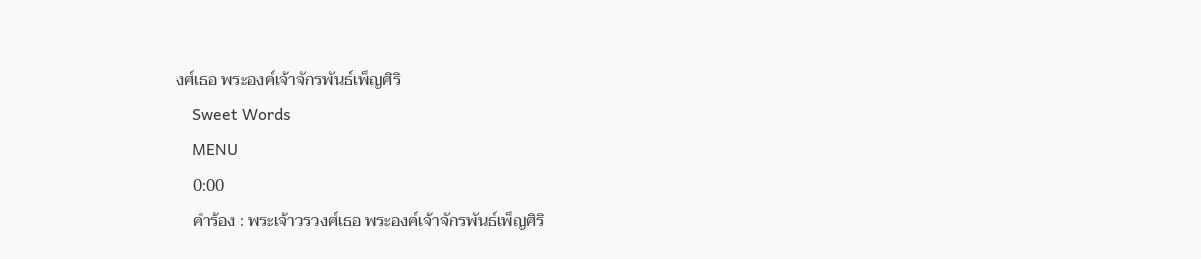งศ์เธอ พระองค์เจ้าจักรพันธ์เพ็ญศิริ
    Sweet Words
    MENU
    0:00
    คำร้อง : พระเจ้าวรวงศ์เธอ พระองค์เจ้าจักรพันธ์เพ็ญศิริ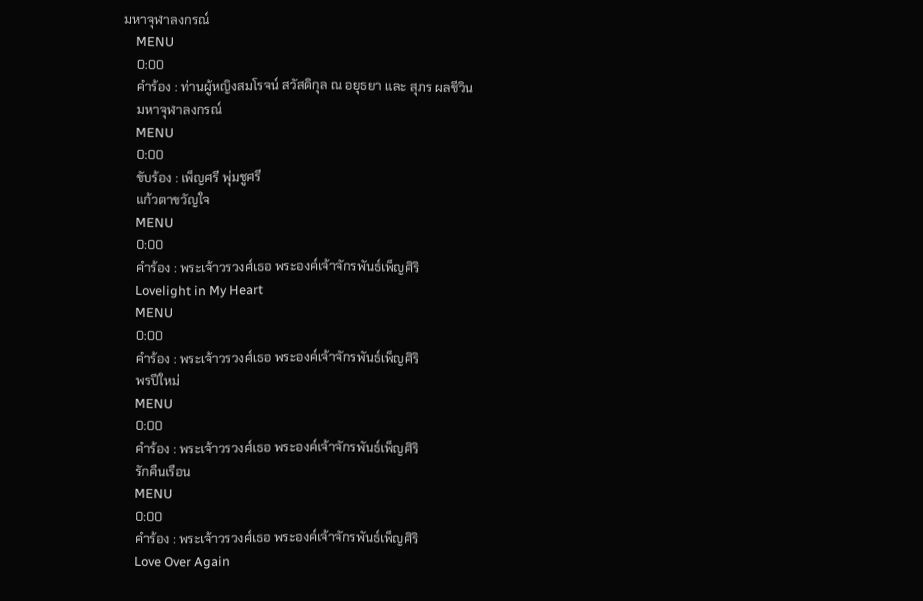มหาจุฬาลงกรณ์
    MENU
    0:00
    คำร้อง : ท่านผู้หญิงสมโรจน์ สวัสดิกุล ณ อยุธยา และ สุภร ผลชีวิน
    มหาจุฬาลงกรณ์
    MENU
    0:00
    ขับร้อง : เพ็ญศรี พุ่มชูศรี
    แก้วตาขวัญใจ
    MENU
    0:00
    คำร้อง : พระเจ้าวรวงศ์เธอ พระองค์เจ้าจักรพันธ์เพ็ญศิริ
    Lovelight in My Heart
    MENU
    0:00
    คำร้อง : พระเจ้าวรวงศ์เธอ พระองค์เจ้าจักรพันธ์เพ็ญศิริ
    พรปีใหม่
    MENU
    0:00
    คำร้อง : พระเจ้าวรวงศ์เธอ พระองค์เจ้าจักรพันธ์เพ็ญศิริ
    รักคืนเรือน
    MENU
    0:00
    คำร้อง : พระเจ้าวรวงศ์เธอ พระองค์เจ้าจักรพันธ์เพ็ญศิริ
    Love Over Again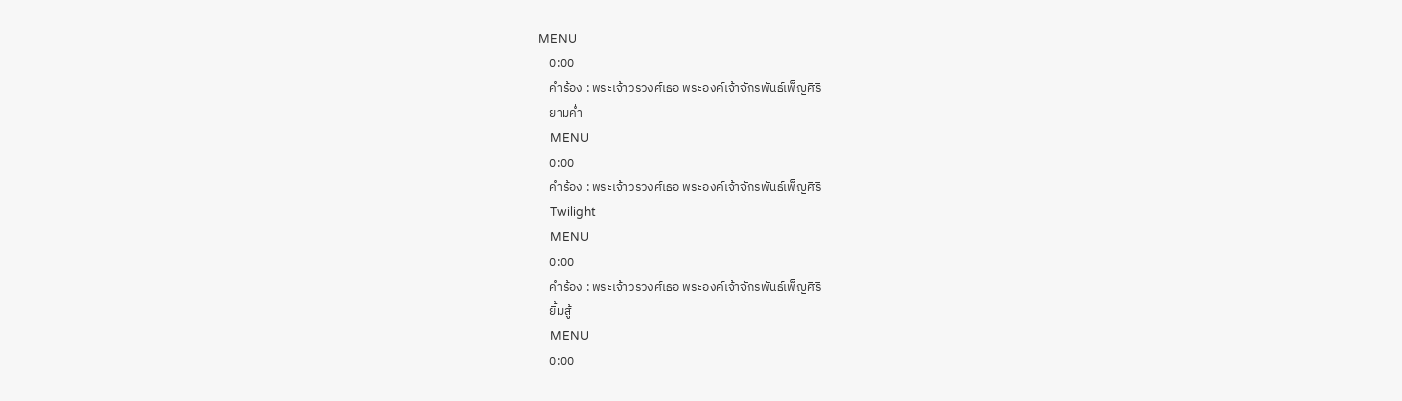MENU
    0:00
    คำร้อง : พระเจ้าวรวงศ์เธอ พระองค์เจ้าจักรพันธ์เพ็ญศิริ
    ยามค่ำ
    MENU
    0:00
    คำร้อง : พระเจ้าวรวงศ์เธอ พระองค์เจ้าจักรพันธ์เพ็ญศิริ
    Twilight
    MENU
    0:00
    คำร้อง : พระเจ้าวรวงศ์เธอ พระองค์เจ้าจักรพันธ์เพ็ญศิริ
    ยิ้มสู้
    MENU
    0:00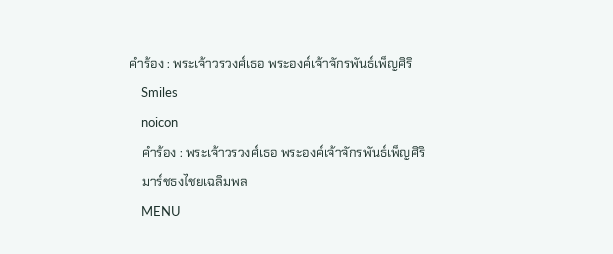คำร้อง : พระเจ้าวรวงศ์เธอ พระองค์เจ้าจักรพันธ์เพ็ญศิริ
    Smiles
    noicon
    คำร้อง : พระเจ้าวรวงศ์เธอ พระองค์เจ้าจักรพันธ์เพ็ญศิริ
    มาร์ชธงไชยเฉลิมพล
    MENU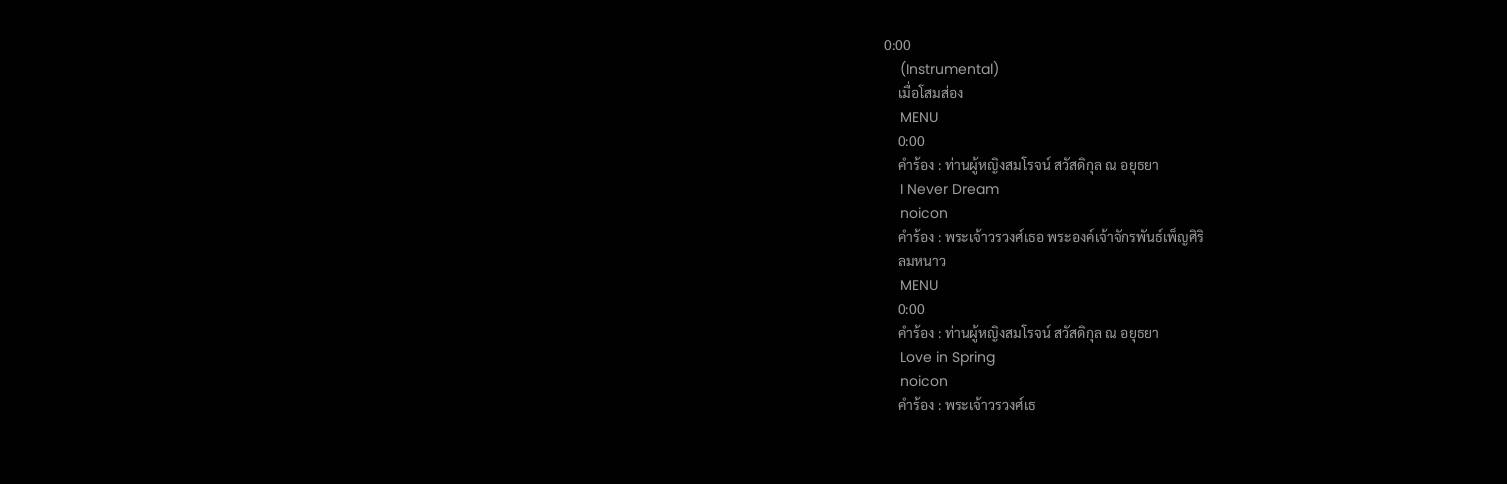0:00
    (Instrumental)
    เมื่อโสมส่อง
    MENU
    0:00
    คำร้อง : ท่านผู้หญิงสมโรจน์ สวัสดิกุล ณ อยุธยา
    I Never Dream
    noicon
    คำร้อง : พระเจ้าวรวงศ์เธอ พระองค์เจ้าจักรพันธ์เพ็ญศิริ
    ลมหนาว
    MENU
    0:00
    คำร้อง : ท่านผู้หญิงสมโรจน์ สวัสดิกุล ณ อยุธยา
    Love in Spring
    noicon
    คำร้อง : พระเจ้าวรวงศ์เธ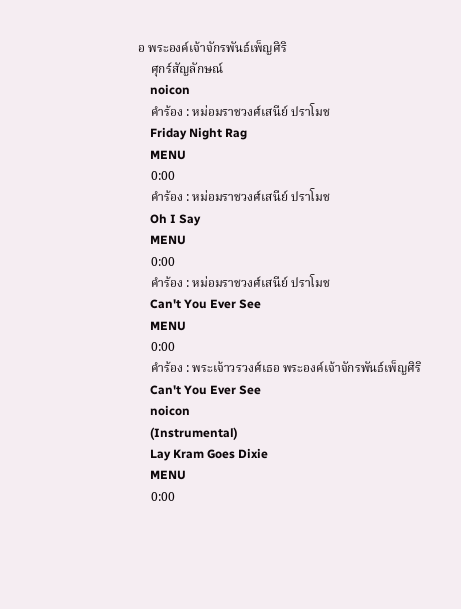อ พระองค์เจ้าจักรพันธ์เพ็ญศิริ
    ศุกร์สัญลักษณ์
    noicon
    คำร้อง : หม่อมราชวงศ์เสนีย์ ปราโมช
    Friday Night Rag
    MENU
    0:00
    คำร้อง : หม่อมราชวงศ์เสนีย์ ปราโมช
    Oh I Say
    MENU
    0:00
    คำร้อง : หม่อมราชวงศ์เสนีย์ ปราโมช
    Can't You Ever See
    MENU
    0:00
    คำร้อง : พระเจ้าวรวงศ์เธอ พระองค์เจ้าจักรพันธ์เพ็ญศิริ
    Can't You Ever See
    noicon
    (Instrumental)
    Lay Kram Goes Dixie
    MENU
    0:00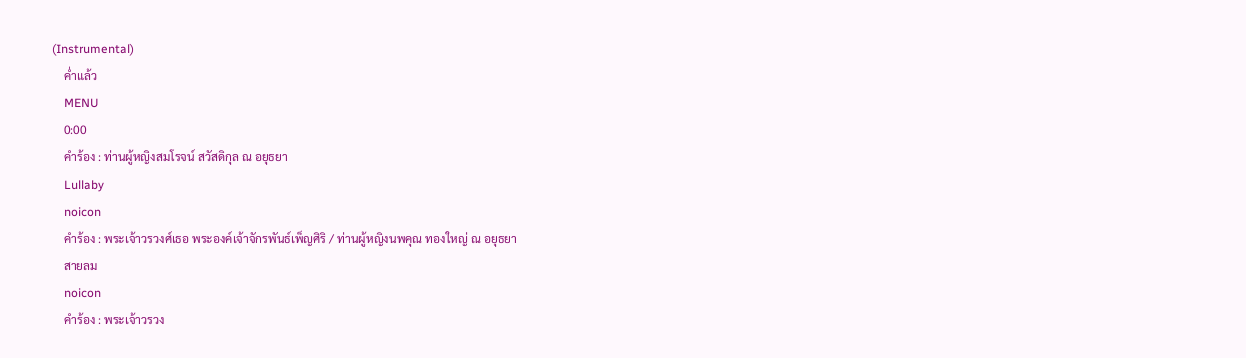(Instrumental)
    ค่ำแล้ว
    MENU
    0:00
    คำร้อง : ท่านผู้หญิงสมโรจน์ สวัสดิกุล ณ อยุธยา
    Lullaby
    noicon
    คำร้อง : พระเจ้าวรวงศ์เธอ พระองค์เจ้าจักรพันธ์เพ็ญศิริ / ท่านผู้หญิงนพคุณ ทองใหญ่ ณ อยุธยา
    สายลม
    noicon
    คำร้อง : พระเจ้าวรวง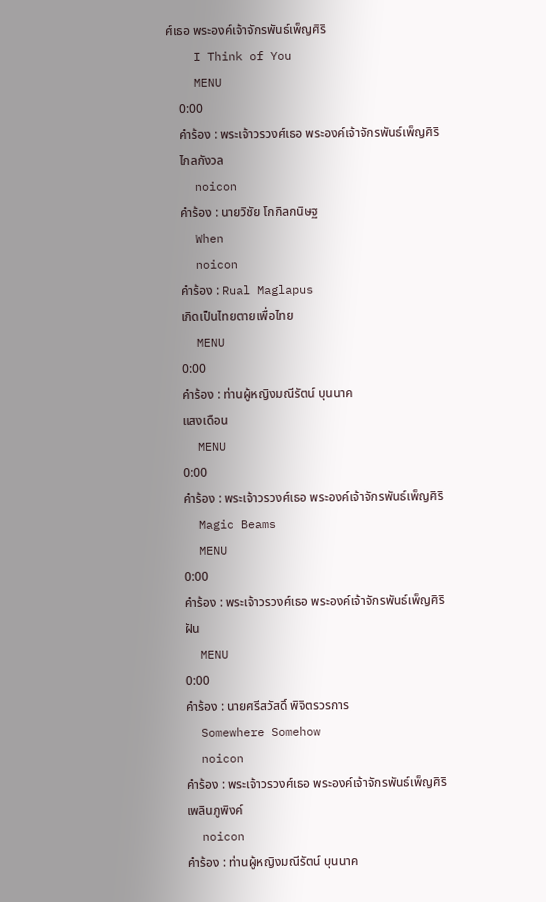ศ์เธอ พระองค์เจ้าจักรพันธ์เพ็ญศิริ
    I Think of You
    MENU
    0:00
    คำร้อง : พระเจ้าวรวงศ์เธอ พระองค์เจ้าจักรพันธ์เพ็ญศิริ
    ไกลกังวล
    noicon
    คำร้อง : นายวิชัย โกกิลกนิษฐ
    When
    noicon
    คำร้อง : Rual Maglapus
    เกิดเป็นไทยตายเพื่อไทย
    MENU
    0:00
    คำร้อง : ท่านผู้หญิงมณีรัตน์ บุนนาค
    แสงเดือน
    MENU
    0:00
    คำร้อง : พระเจ้าวรวงศ์เธอ พระองค์เจ้าจักรพันธ์เพ็ญศิริ
    Magic Beams
    MENU
    0:00
    คำร้อง : พระเจ้าวรวงศ์เธอ พระองค์เจ้าจักรพันธ์เพ็ญศิริ
    ฝัน
    MENU
    0:00
    คำร้อง : นายศรีสวัสดิ์ พิจิตรวรการ
    Somewhere Somehow
    noicon
    คำร้อง : พระเจ้าวรวงศ์เธอ พระองค์เจ้าจักรพันธ์เพ็ญศิริ
    เพลินภูพิงค์
    noicon
    คำร้อง : ท่านผู้หญิงมณีรัตน์ บุนนาค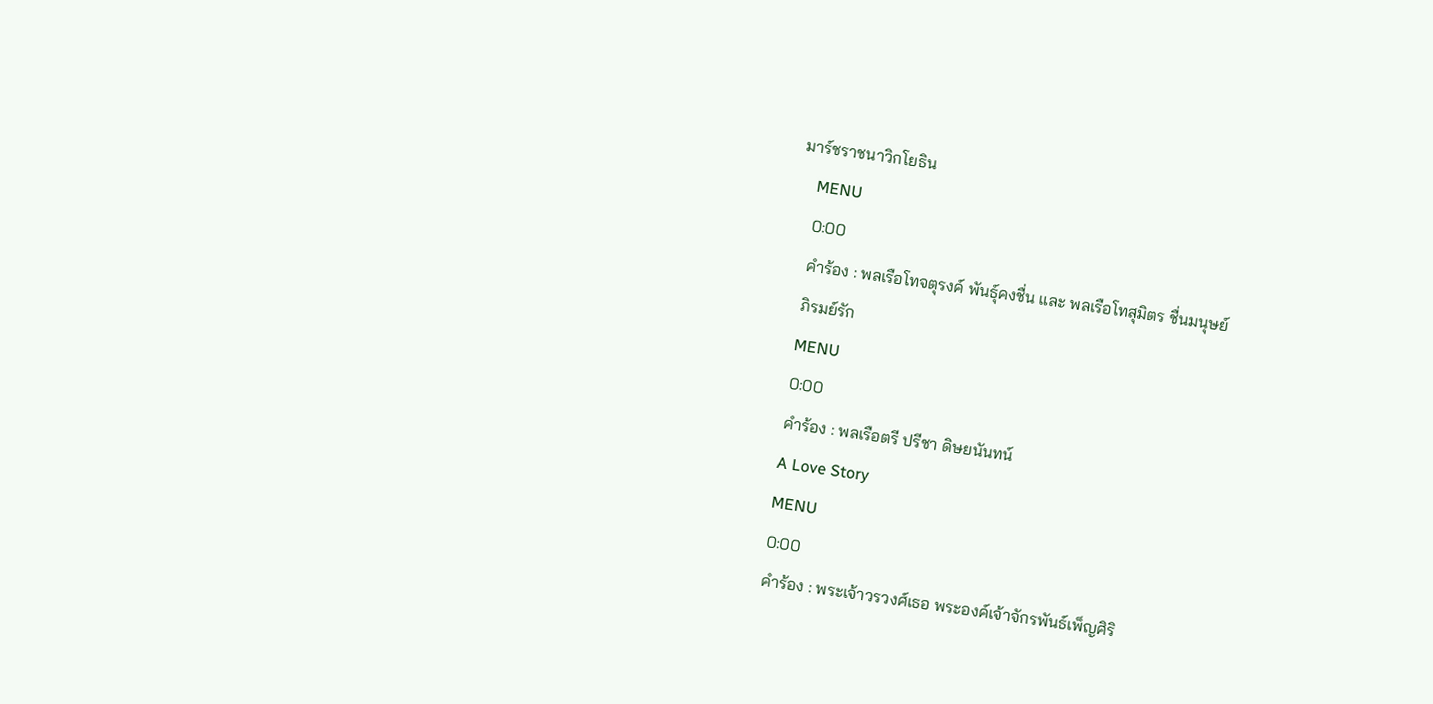มาร์ชราชนาวิกโยธิน
    MENU
    0:00
    คำร้อง : พลเรือโทจตุรงค์ พันธุ์คงชื่น และ พลเรือโทสุมิตร ชื่นมนุษย์
    ภิรมย์รัก
    MENU
    0:00
    คำร้อง : พลเรือตรี ปรีชา ดิษยนันทน์
    A Love Story
    MENU
    0:00
    คำร้อง : พระเจ้าวรวงศ์เธอ พระองค์เจ้าจักรพันธ์เพ็ญศิริ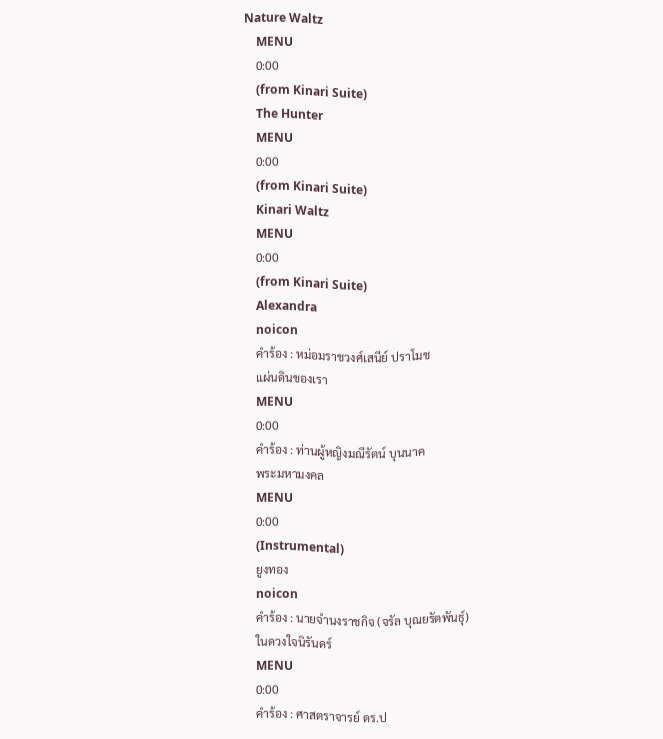Nature Waltz
    MENU
    0:00
    (from Kinari Suite)
    The Hunter
    MENU
    0:00
    (from Kinari Suite)
    Kinari Waltz
    MENU
    0:00
    (from Kinari Suite)
    Alexandra
    noicon
    คำร้อง : หม่อมราชวงศ์เสนีย์ ปราโมช
    แผ่นดินของเรา
    MENU
    0:00
    คำร้อง : ท่านผู้หญิงมณีรัตน์ บุนนาค
    พระมหามงคล
    MENU
    0:00
    (Instrumental)
    ยูงทอง
    noicon
    คำร้อง : นายจำนงราชกิจ (จรัล บุณยรัตพันธุ์)
    ในดวงใจนิรันดร์
    MENU
    0:00
    คำร้อง : ศาสตราจารย์ ดร.ป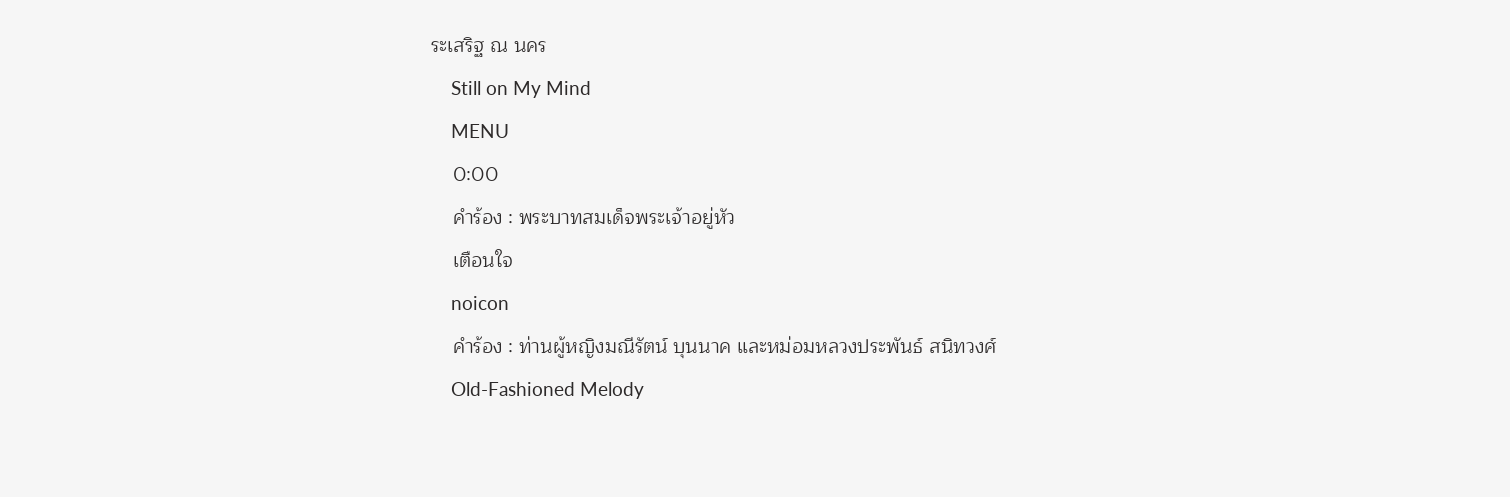ระเสริฐ ณ นคร
    Still on My Mind
    MENU
    0:00
    คำร้อง : พระบาทสมเด็จพระเจ้าอยู่หัว
    เตือนใจ
    noicon
    คำร้อง : ท่านผู้หญิงมณีรัตน์ บุนนาค และหม่อมหลวงประพันธ์ สนิทวงศ์
    Old-Fashioned Melody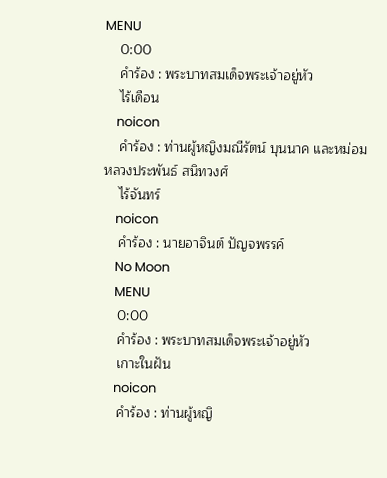MENU
    0:00
    คำร้อง : พระบาทสมเด็จพระเจ้าอยู่หัว
    ไร้เดือน
    noicon
    คำร้อง : ท่านผู้หญิงมณีรัตน์ บุนนาค และหม่อมหลวงประพันธ์ สนิทวงศ์
    ไร้จันทร์
    noicon
    คำร้อง : นายอาจินต์ ปัญจพรรค์
    No Moon
    MENU
    0:00
    คำร้อง : พระบาทสมเด็จพระเจ้าอยู่หัว
    เกาะในฝัน
    noicon
    คำร้อง : ท่านผู้หญิ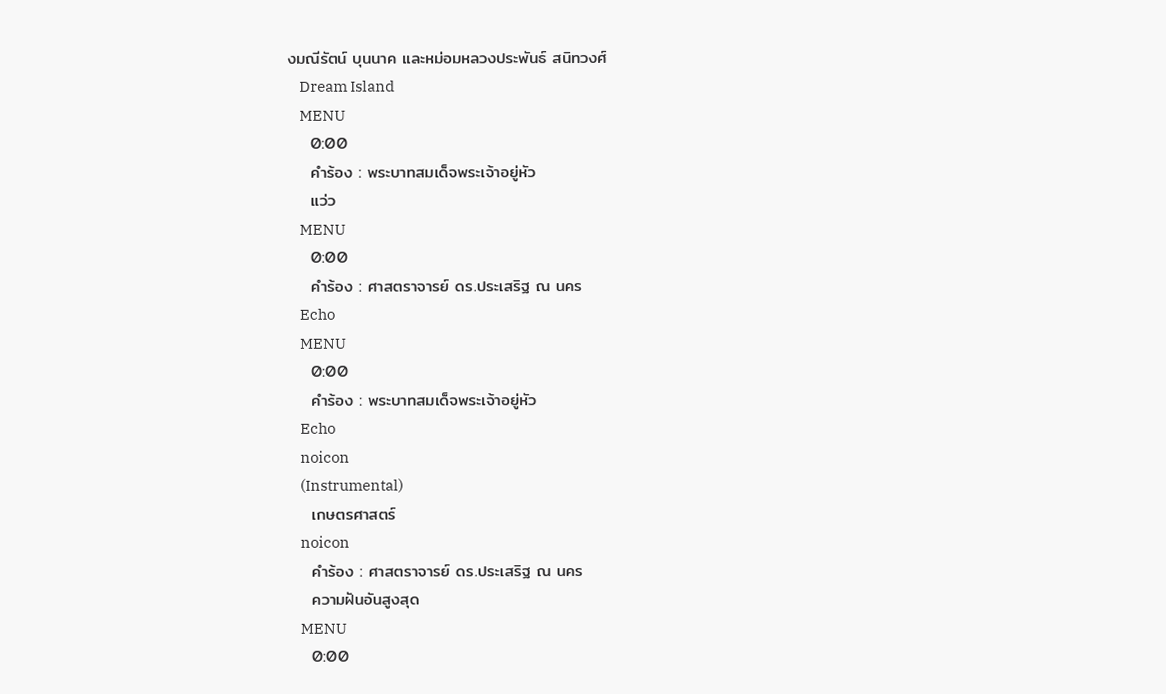งมณีรัตน์ บุนนาค และหม่อมหลวงประพันธ์ สนิทวงศ์
    Dream Island
    MENU
    0:00
    คำร้อง : พระบาทสมเด็จพระเจ้าอยู่หัว
    แว่ว
    MENU
    0:00
    คำร้อง : ศาสตราจารย์ ดร.ประเสริฐ ณ นคร
    Echo
    MENU
    0:00
    คำร้อง : พระบาทสมเด็จพระเจ้าอยู่หัว
    Echo
    noicon
    (Instrumental)
    เกษตรศาสตร์
    noicon
    คำร้อง : ศาสตราจารย์ ดร.ประเสริฐ ณ นคร
    ความฝันอันสูงสุด
    MENU
    0:00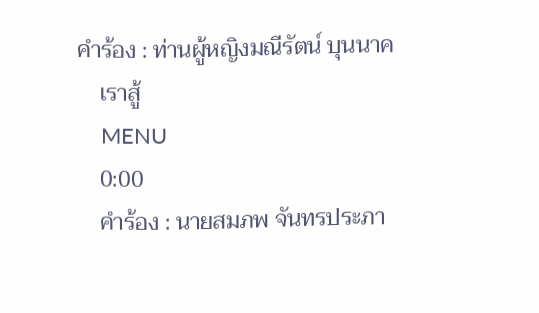คำร้อง : ท่านผู้หญิงมณีรัตน์ บุนนาค
    เราสู้
    MENU
    0:00
    คำร้อง : นายสมภพ จันทรประภา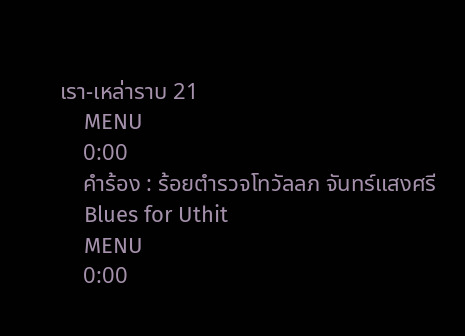เรา-เหล่าราบ 21
    MENU
    0:00
    คำร้อง : ร้อยตำรวจโทวัลลภ จันทร์แสงศรี
    Blues for Uthit
    MENU
    0:00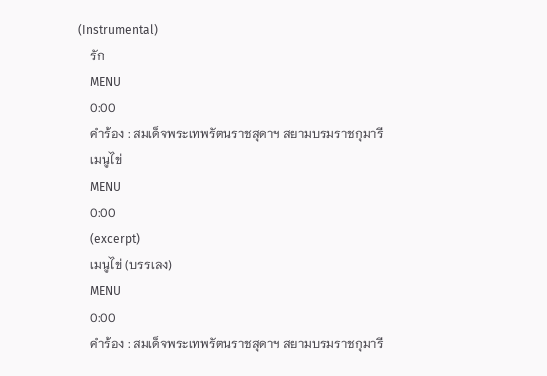(Instrumental)
    รัก
    MENU
    0:00
    คำร้อง : สมเด็จพระเทพรัตนราชสุดาฯ สยามบรมราชกุมารี
    เมนูไข่
    MENU
    0:00
    (excerpt)
    เมนูไข่ (บรรเลง)
    MENU
    0:00
    คำร้อง : สมเด็จพระเทพรัตนราชสุดาฯ สยามบรมราชกุมารี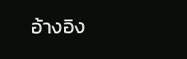อ้างอิง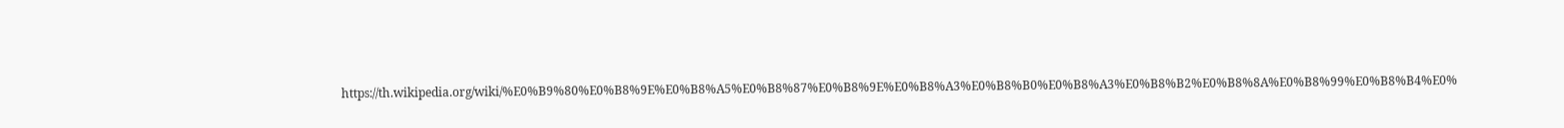https://th.wikipedia.org/wiki/%E0%B9%80%E0%B8%9E%E0%B8%A5%E0%B8%87%E0%B8%9E%E0%B8%A3%E0%B8%B0%E0%B8%A3%E0%B8%B2%E0%B8%8A%E0%B8%99%E0%B8%B4%E0%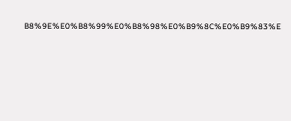B8%9E%E0%B8%99%E0%B8%98%E0%B9%8C%E0%B9%83%E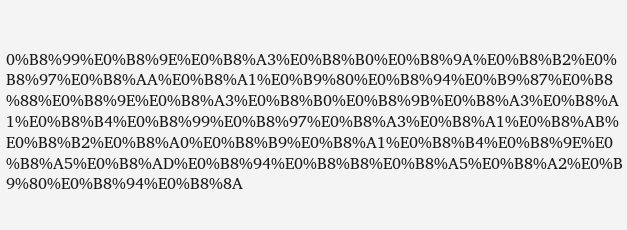0%B8%99%E0%B8%9E%E0%B8%A3%E0%B8%B0%E0%B8%9A%E0%B8%B2%E0%B8%97%E0%B8%AA%E0%B8%A1%E0%B9%80%E0%B8%94%E0%B9%87%E0%B8%88%E0%B8%9E%E0%B8%A3%E0%B8%B0%E0%B8%9B%E0%B8%A3%E0%B8%A1%E0%B8%B4%E0%B8%99%E0%B8%97%E0%B8%A3%E0%B8%A1%E0%B8%AB%E0%B8%B2%E0%B8%A0%E0%B8%B9%E0%B8%A1%E0%B8%B4%E0%B8%9E%E0%B8%A5%E0%B8%AD%E0%B8%94%E0%B8%B8%E0%B8%A5%E0%B8%A2%E0%B9%80%E0%B8%94%E0%B8%8A